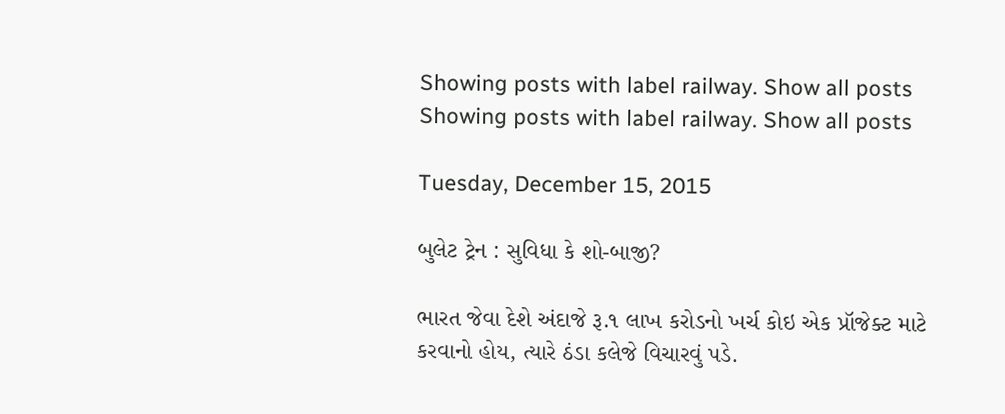Showing posts with label railway. Show all posts
Showing posts with label railway. Show all posts

Tuesday, December 15, 2015

બુલેટ ટ્રેન : સુવિધા કે શો-બાજી?

ભારત જેવા દેશે અંદાજે રૂ.૧ લાખ કરોડનો ખર્ચ કોઇ એક પ્રૉજેક્ટ માટે કરવાનો હોય, ત્યારે ઠંડા કલેજે વિચારવું પડે.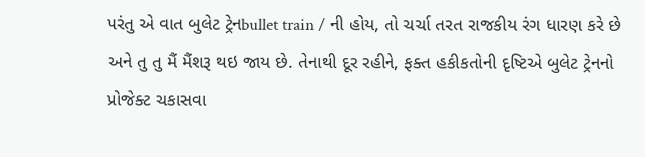પરંતુ એ વાત બુલેટ ટ્રેનbullet train / ની હોય, તો ચર્ચા તરત રાજકીય રંગ ધારણ કરે છે અને તુ તુ મૈં મૈંશરૂ થઇ જાય છે. તેનાથી દૂર રહીને, ફક્ત હકીકતોની દૃષ્ટિએ બુલેટ ટ્રેનનો પ્રોજેક્ટ ચકાસવા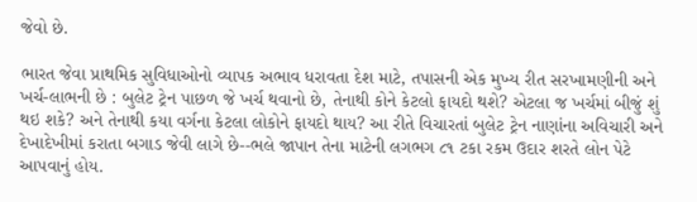જેવો છે.

ભારત જેવા પ્રાથમિક સુવિધાઓનો વ્યાપક અભાવ ધરાવતા દેશ માટે, તપાસની એક મુખ્ય રીત સરખામણીની અને ખર્ચ-લાભની છે : બુલેટ ટ્રેન પાછળ જે ખર્ચ થવાનો છે, તેનાથી કોને કેટલો ફાયદો થશે? એટલા જ ખર્ચમાં બીજું શું થઇ શકે? અને તેનાથી કયા વર્ગના કેટલા લોકોને ફાયદો થાય? આ રીતે વિચારતાં બુલેટ ટ્રેન નાણાંના અવિચારી અને દેખાદેખીમાં કરાતા બગાડ જેવી લાગે છે--ભલે જાપાન તેના માટેની લગભગ ૮૧ ટકા રકમ ઉદાર શરતે લોન પેટે આપવાનું હોય.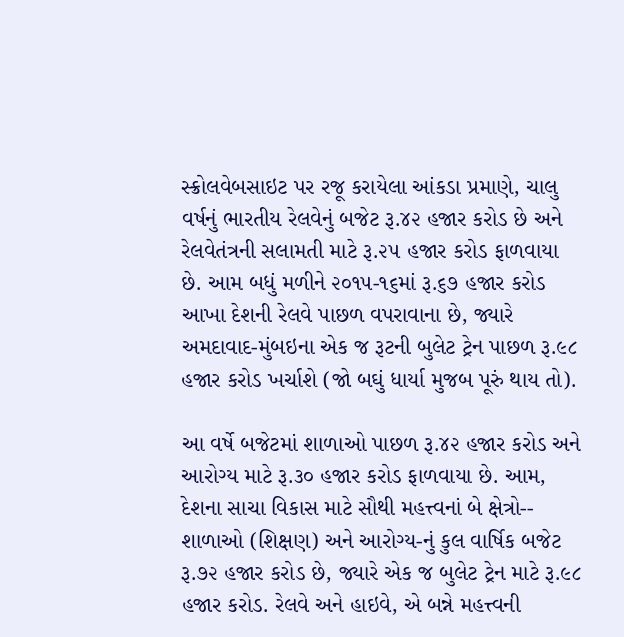સ્ક્રોલવેબસાઇટ પર રજૂ કરાયેલા આંકડા પ્રમાણે, ચાલુ વર્ષનું ભારતીય રેલવેનું બજેટ રૂ.૪૨ હજાર કરોડ છે અને રેલવેતંત્રની સલામતી માટે રૂ.૨૫ હજાર કરોડ ફાળવાયા છે. આમ બધું મળીને ૨૦૧૫-૧૬માં રૂ.૬૭ હજાર કરોડ આખા દેશની રેલવે પાછળ વપરાવાના છે, જ્યારે અમદાવાદ-મુંબઇના એક જ રૂટની બુલેટ ટ્રેન પાછળ રૂ.૯૮ હજાર કરોડ ખર્ચાશે (જો બઘું ધાર્યા મુજબ પૂરું થાય તો).

આ વર્ષે બજેટમાં શાળાઓ પાછળ રૂ.૪૨ હજાર કરોડ અને આરોગ્ય માટે રૂ.૩૦ હજાર કરોડ ફાળવાયા છે. આમ, દેશના સાચા વિકાસ માટે સૌથી મહત્ત્વનાં બે ક્ષેત્રો-- શાળાઓ (શિક્ષણ) અને આરોગ્ય-નું કુલ વાર્ષિક બજેટ રૂ.૭૨ હજાર કરોડ છે, જ્યારે એક જ બુલેટ ટ્રેન માટે રૂ.૯૮ હજાર કરોડ. રેલવે અને હાઇવે, એ બન્ને મહત્ત્વની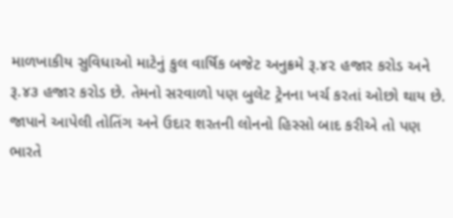માળખાકીય સુવિધાઓ માટેનું કુલ વાર્ષિક બજેટ અનુક્રમે રૂ.૪૨ હજાર કરોડ અને રૂ.૪૩ હજાર કરોડ છે. તેમનો સરવાળો પણ બુલેટ ટ્રેનના ખર્ચ કરતાં ઓછો થાય છે. જાપાને આપેલી તોતિંગ અને ઉદાર શરતની લોનનો હિસ્સો બાદ કરીએ તો પણ ભારતે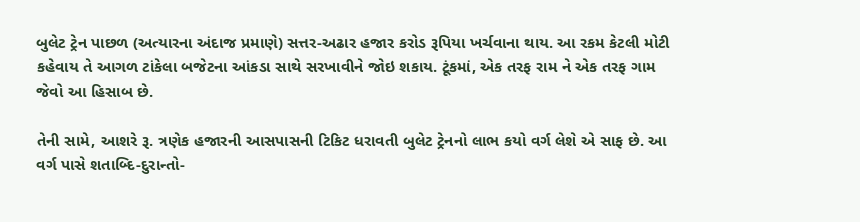બુલેટ ટ્રેન પાછળ (અત્યારના અંદાજ પ્રમાણે) સત્તર-અઢાર હજાર કરોડ રૂપિયા ખર્ચવાના થાય. આ રકમ કેટલી મોટી કહેવાય તે આગળ ટાંકેલા બજેટના આંકડા સાથે સરખાવીને જોઇ શકાય. ટૂંકમાં, એક તરફ રામ ને એક તરફ ગામ જેવો આ હિસાબ છે.

તેની સામે, આશરે રૂ. ત્રણેક હજારની આસપાસની ટિકિટ ધરાવતી બુલેટ ટ્રેનનો લાભ કયો વર્ગ લેશે એ સાફ છે. આ વર્ગ પાસે શતાબ્દિ-દુરાન્તો-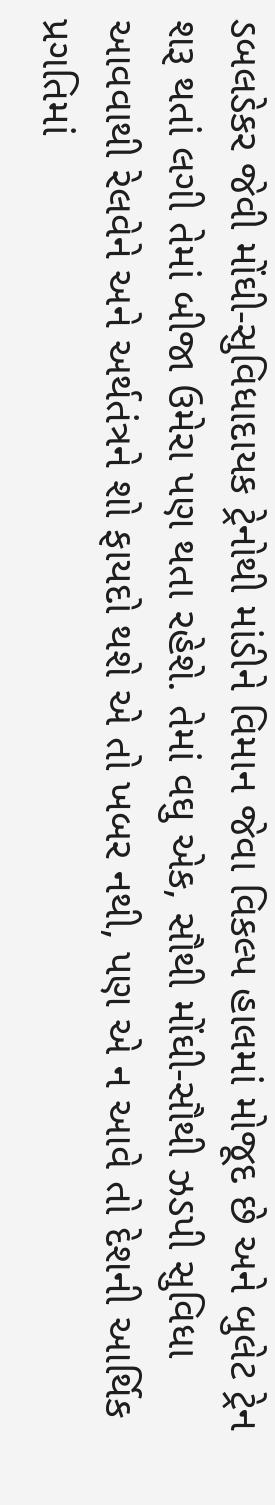ડબલડેકર જેવી મોંઘી-સુવિધાદાયક ટ્રેનોથી માંડીને વિમાન જેવા વિકલ્પ હાલમાં મોજૂદ છે અને બુલેટ ટ્રેન શરૂ થતાં લગી તેમાં બીજા ઉમેરા પણ થતા રહેશે. તેમાં વઘુ એક, સૌથી મોંઘી-સૌથી ઝડપી સુવિધા આવવાથી રેલવેને અને અર્થતંત્રને શો ફાયદો થશે એ તો ખબર નથી, પણ એ ન આવે તો દેશની આર્થિક પ્રગતિમાં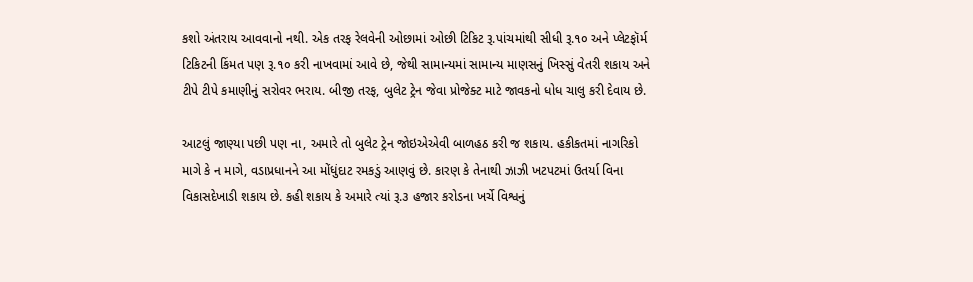કશો અંતરાય આવવાનો નથી. એક તરફ રેલવેની ઓછામાં ઓછી ટિકિટ રૂ.પાંચમાંથી સીધી રૂ.૧૦ અને પ્લેટફૉર્મ ટિકિટની કિંમત પણ રૂ.૧૦ કરી નાખવામાં આવે છે, જેથી સામાન્યમાં સામાન્ય માણસનું ખિસ્સું વેતરી શકાય અને ટીપે ટીપે કમાણીનું સરોવર ભરાય. બીજી તરફ, બુલેટ ટ્રેન જેવા પ્રોજેક્ટ માટે જાવકનો ધોધ ચાલુ કરી દેવાય છે.

આટલું જાણ્યા પછી પણ ના, અમારે તો બુલેટ ટ્રેન જોઇએએવી બાળહઠ કરી જ શકાય. હકીકતમાં નાગરિકો માગે કે ન માગે, વડાપ્રધાનને આ મોંધુંદાટ રમકડું આણવું છે. કારણ કે તેનાથી ઝાઝી ખટપટમાં ઉતર્યા વિના વિકાસદેખાડી શકાય છે. કહી શકાય કે અમારે ત્યાં રૂ.૩ હજાર કરોડના ખર્ચે વિશ્વનું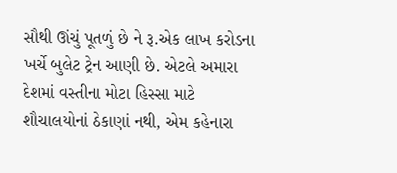સૌથી ઊંચું પૂતળું છે ને રૂ.એક લાખ કરોડના ખર્ચે બુલેટ ટ્રેન આણી છે. એટલે અમારા દેશમાં વસ્તીના મોટા હિસ્સા માટે શૌચાલયોનાં ઠેકાણાં નથી, એમ કહેનારા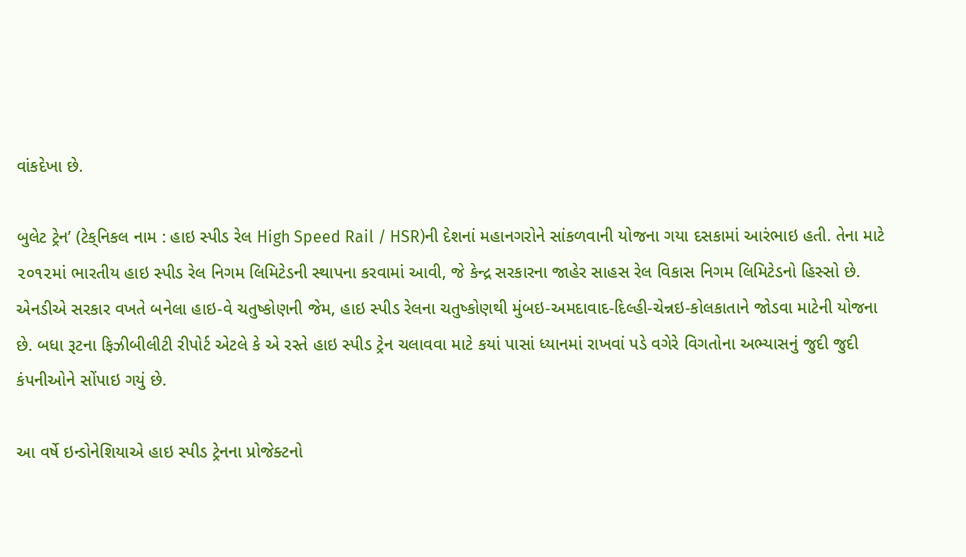વાંકદેખા છે.

બુલેટ ટ્રેન’ (ટેક્‌નિકલ નામ : હાઇ સ્પીડ રેલ High Speed Rail / HSR)ની દેશનાં મહાનગરોને સાંકળવાની યોજના ગયા દસકામાં આરંભાઇ હતી. તેના માટે ૨૦૧૨માં ભારતીય હાઇ સ્પીડ રેલ નિગમ લિમિટેડની સ્થાપના કરવામાં આવી, જે કેન્દ્ર સરકારના જાહેર સાહસ રેલ વિકાસ નિગમ લિમિટેડનો હિસ્સો છે. એનડીએ સરકાર વખતે બનેલા હાઇ-વે ચતુષ્કોણની જેમ, હાઇ સ્પીડ રેલના ચતુષ્કોણથી મુંબઇ-અમદાવાદ-દિલ્હી-ચેન્નઇ-કોલકાતાને જોડવા માટેની યોજના છે. બધા રૂટના ફિઝીબીલીટી રીપોર્ટ એટલે કે એ રસ્તે હાઇ સ્પીડ ટ્રેન ચલાવવા માટે કયાં પાસાં ધ્યાનમાં રાખવાં પડે વગેરે વિગતોના અભ્યાસનું જુદી જુદી કંપનીઓને સોંપાઇ ગયું છે.

આ વર્ષે ઇન્ડોનેશિયાએ હાઇ સ્પીડ ટ્રેનના પ્રોજેક્ટનો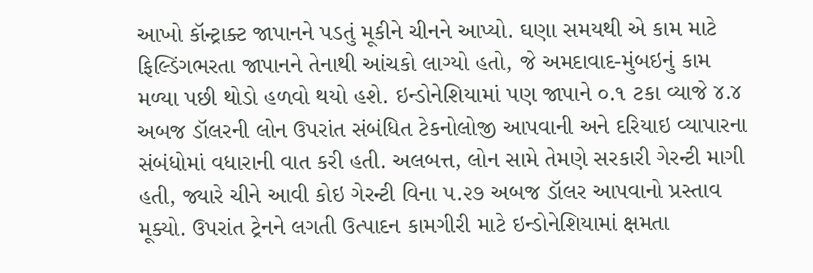આખો કૉન્ટ્રાક્ટ જાપાનને પડતું મૂકીને ચીનને આપ્યો. ઘણા સમયથી એ કામ માટે ફિલ્ડિંગભરતા જાપાનને તેનાથી આંચકો લાગ્યો હતો, જે અમદાવાદ-મુંબઇનું કામ મળ્યા પછી થોડો હળવો થયો હશે. ઇન્ડોનેશિયામાં પણ જાપાને ૦.૧ ટકા વ્યાજે ૪.૪ અબજ ડૉલરની લોન ઉપરાંત સંબંધિત ટેકનોલોજી આપવાની અને દરિયાઇ વ્યાપારના સંબંધોમાં વધારાની વાત કરી હતી. અલબત્ત, લોન સામે તેમણે સરકારી ગેરન્ટી માગી હતી, જ્યારે ચીને આવી કોઇ ગેરન્ટી વિના ૫.૨૭ અબજ ડૉલર આપવાનો પ્રસ્તાવ મૂક્યો. ઉપરાંત ટ્રેનને લગતી ઉત્પાદન કામગીરી માટે ઇન્ડોનેશિયામાં ક્ષમતા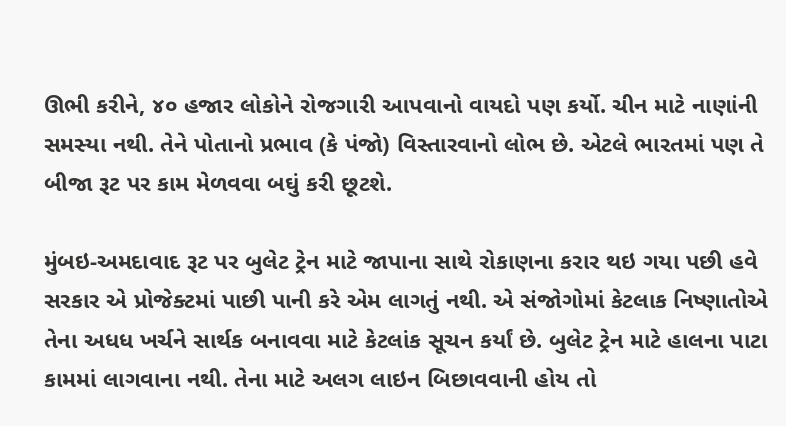ઊભી કરીને, ૪૦ હજાર લોકોને રોજગારી આપવાનો વાયદો પણ કર્યો. ચીન માટે નાણાંની સમસ્યા નથી. તેને પોતાનો પ્રભાવ (કે પંજો) વિસ્તારવાનો લોભ છે. એટલે ભારતમાં પણ તે બીજા રૂટ પર કામ મેળવવા બઘું કરી છૂટશે.

મુંબઇ-અમદાવાદ રૂટ પર બુલેટ ટ્રેન માટે જાપાના સાથે રોકાણના કરાર થઇ ગયા પછી હવે સરકાર એ પ્રોજેક્ટમાં પાછી પાની કરે એમ લાગતું નથી. એ સંજોગોમાં કેટલાક નિષ્ણાતોએ તેના અધધ ખર્ચને સાર્થક બનાવવા માટે કેટલાંક સૂચન કર્યાં છે. બુલેટ ટ્રેન માટે હાલના પાટા કામમાં લાગવાના નથી. તેના માટે અલગ લાઇન બિછાવવાની હોય તો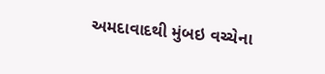અમદાવાદથી મુંબઇ વચ્ચેના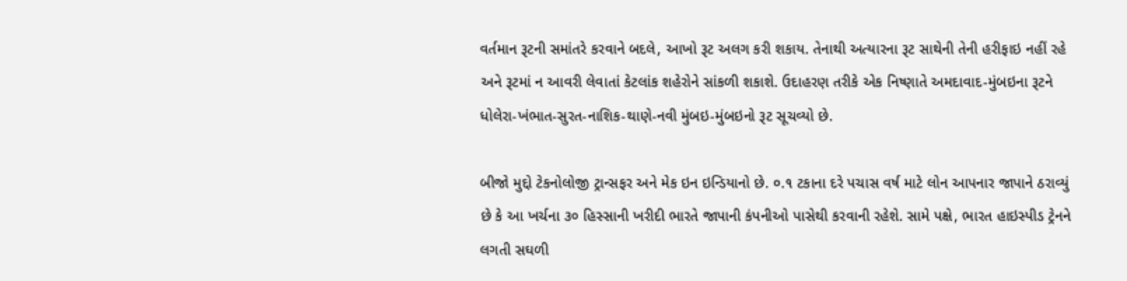વર્તમાન રૂટની સમાંતરે કરવાને બદલે, આખો રૂટ અલગ કરી શકાય. તેનાથી અત્યારના રૂટ સાથેની તેની હરીફાઇ નહીં રહે અને રૂટમાં ન આવરી લેવાતાં કેટલાંક શહેરોને સાંકળી શકાશે. ઉદાહરણ તરીકે એક નિષ્ણાતે અમદાવાદ-મુંબઇના રૂટને ધોલેરા-ખંભાત-સુરત-નાશિક-થાણે-નવી મુંબઇ-મુંબઇનો રૂટ સૂચવ્યો છે.

બીજો મુદ્દો ટેકનોલોજી ટ્રાન્સફર અને મેક ઇન ઇન્ડિયાનો છે. ૦.૧ ટકાના દરે પચાસ વર્ષ માટે લોન આપનાર જાપાને ઠરાવ્યું છે કે આ ખર્ચના ૩૦ હિસ્સાની ખરીદી ભારતે જાપાની કંપનીઓ પાસેથી કરવાની રહેશે. સામે પક્ષે, ભારત હાઇસ્પીડ ટ્રેનને લગતી સઘળી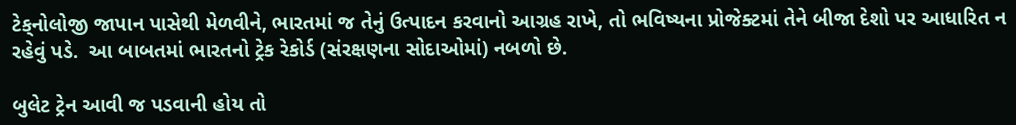ટેક્‌નોલોજી જાપાન પાસેથી મેળવીને, ભારતમાં જ તેનું ઉત્પાદન કરવાનો આગ્રહ રાખે, તો ભવિષ્યના પ્રોજેક્ટમાં તેને બીજા દેશો પર આધારિત ન રહેવું પડે.  આ બાબતમાં ભારતનો ટ્રેક રેકોર્ડ (સંરક્ષણના સોદાઓમાં) નબળો છે.

બુલેટ ટ્રેન આવી જ પડવાની હોય તો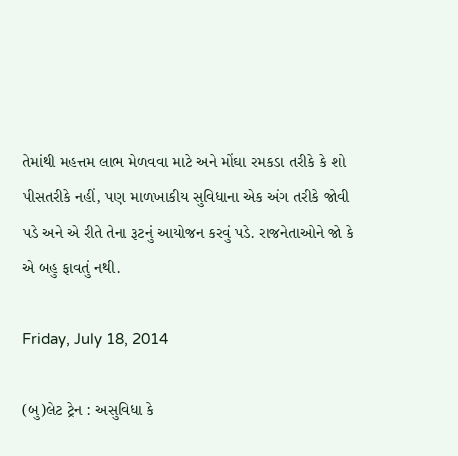તેમાંથી મહત્તમ લાભ મેળવવા માટે અને મોંઘા રમકડા તરીકે કે શો પીસતરીકે નહીં, પણ માળખાકીય સુવિધાના એક અંગ તરીકે જોવી પડે અને એ રીતે તેના રૂટનું આયોજન કરવું પડે. રાજનેતાઓને જો કે એ બહુ ફાવતું નથી.

Friday, July 18, 2014

(બુ)લેટ ટ્રેન : અસુવિધા કે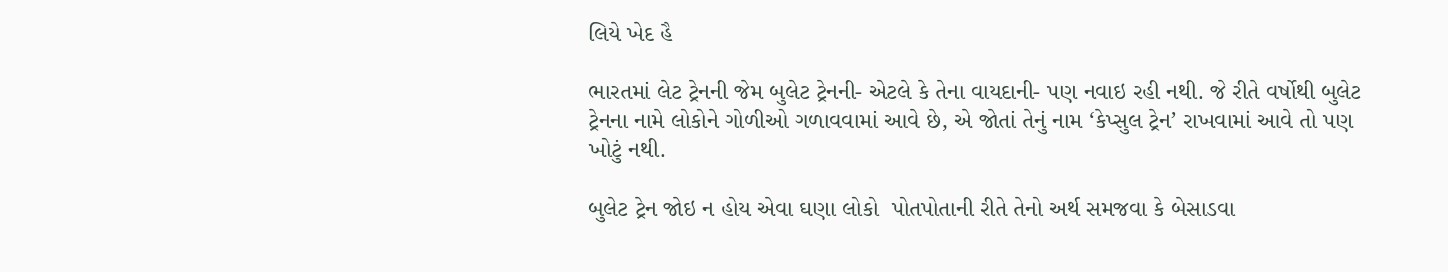લિયે ખેદ હૈ

ભારતમાં લેટ ટ્રેનની જેમ બુલેટ ટ્રેનની- એટલે કે તેના વાયદાની- પણ નવાઇ રહી નથી. જે રીતે વર્ષોથી બુલેટ ટ્રેનના નામે લોકોને ગોળીઓ ગળાવવામાં આવે છે, એ જોતાં તેનું નામ ‘કેપ્સુલ ટ્રેન’ રાખવામાં આવે તો પણ ખોટું નથી.

બુલેટ ટ્રેન જોઇ ન હોય એવા ઘણા લોકો  પોતપોતાની રીતે તેનો અર્થ સમજવા કે બેસાડવા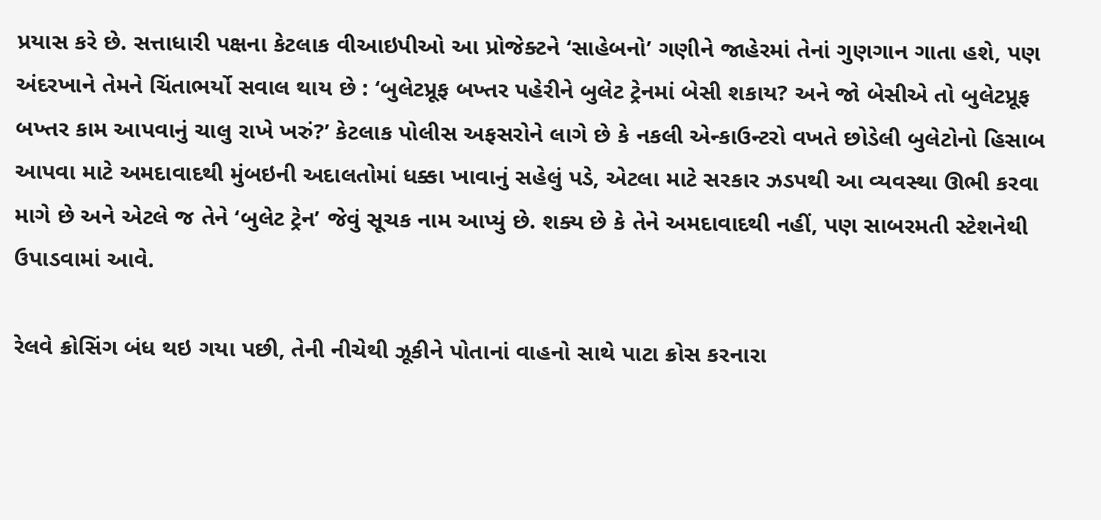પ્રયાસ કરે છે. સત્તાધારી પક્ષના કેટલાક વીઆઇપીઓ આ પ્રોજેક્ટને ‘સાહેબનો’ ગણીને જાહેરમાં તેનાં ગુણગાન ગાતા હશે, પણ અંદરખાને તેમને ચિંતાભર્યો સવાલ થાય છે : ‘બુલેટપ્રૂફ બખ્તર પહેરીને બુલેટ ટ્રેનમાં બેસી શકાય? અને જો બેસીએ તો બુલેટપ્રૂફ બખ્તર કામ આપવાનું ચાલુ રાખે ખરું?’ કેટલાક પોલીસ અફસરોને લાગે છે કે નકલી એન્કાઉન્ટરો વખતે છોડેલી બુલેટોનો હિસાબ આપવા માટે અમદાવાદથી મુંબઇની અદાલતોમાં ધક્કા ખાવાનું સહેલું પડે, એટલા માટે સરકાર ઝડપથી આ વ્યવસ્થા ઊભી કરવા માગે છે અને એટલે જ તેને ‘બુલેટ ટ્રેન’ જેવું સૂચક નામ આપ્યું છે. શક્ય છે કે તેને અમદાવાદથી નહીં, પણ સાબરમતી સ્ટેશનેથી ઉપાડવામાં આવે.

રેલવે ક્રોસિંગ બંધ થઇ ગયા પછી, તેની નીચેથી ઝૂકીને પોતાનાં વાહનો સાથે પાટા ક્રોસ કરનારા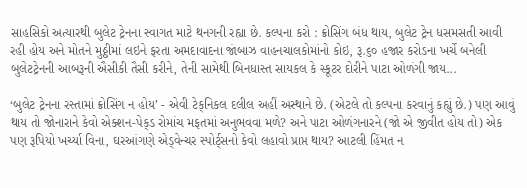સાહસિકો અત્યારથી બુલેટ ટ્રેનના સ્વાગત માટે થનગની રહ્યા છે. કલ્પના કરો : ક્રોસિંગ બંધ થાય, બુલેટ ટ્રેન ધસમસતી આવી રહી હોય અને મોતને મુઠ્ઠીમાં લઇને ફરતા અમદાવાદના જાંબાઝ વાહનચાલકોમાંનો કોઇ, રૂ.૬૦ હજાર કરોડના ખર્ચે બનેલી બુલેટટ્રેનની આબરૂની ઐસીકી તૈસી કરીને, તેની સામેથી બિનધાસ્ત સાયકલ કે સ્કૂટર દોરીને પાટા ઓળંગી જાય...

‘બુલેટ ટ્રેનના રસ્તામાં ક્રોસિંગ ન હોય’ - એવી ટેક્‌નિકલ દલીલ અહીં અસ્થાને છે. (એટલે તો કલ્પના કરવાનું કહ્યું છે.) પણ આવું થાય તો જોનારાને કેવો એક્શન-પેક્‌ડ રોમાંચ મફતમાં અનુભવવા મળે? અને પાટા ઓળંગનારને (જો એ જીવીત હોય તો) એક પણ રૂપિયો ખર્ચ્યા વિના, ઘરઆંગણે એડ્‌વેન્ચર સ્પોર્ટ્‌સનો કેવો લહાવો પ્રાપ્ત થાય? આટલી હિંમત ન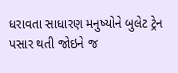ધરાવતા સાધારણ મનુષ્યોને બુલેટ ટ્રેન પસાર થતી જોઇને જ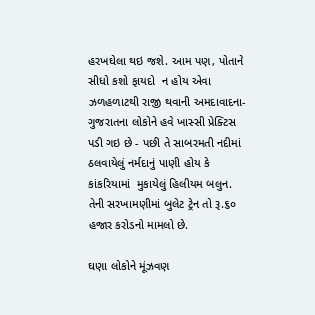હરખઘેલા થઇ જશે. આમ પણ, પોતાને સીધો કશો ફાયદો  ન હોય એવા ઝળહળાટથી રાજી થવાની અમદાવાદના-ગુજરાતના લોકોને હવે ખાસ્સી પ્રેક્ટિસ પડી ગઇ છે - પછી તે સાબરમતી નદીમાં ઠલવાયેલું નર્મદાનું પાણી હોય કે કાંકરિયામાં  મુકાયેલું હિલીયમ બલુન. તેની સરખામણીમાં બુલેટ ટ્રેન તો રૂ.૬૦ હજાર કરોડનો મામલો છે.

ઘણા લોકોને મૂંઝવણ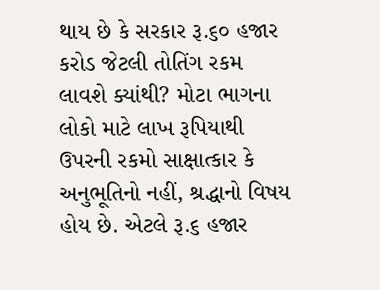થાય છે કે સરકાર રૂ.૬૦ હજાર કરોડ જેટલી તોતિંગ રકમ લાવશે ક્યાંથી? મોટા ભાગના લોકો માટે લાખ રૂપિયાથી ઉપરની રકમો સાક્ષાત્કાર કે અનુભૂતિનો નહીં, શ્રદ્ધાનો વિષય હોય છે. એટલે રૂ.૬ હજાર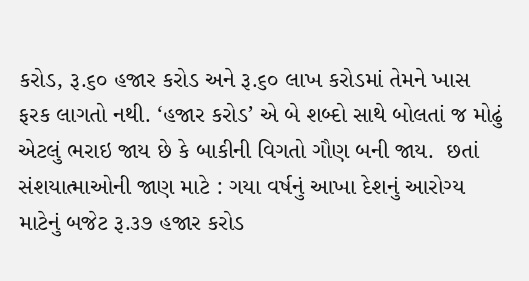કરોડ, રૂ.૬૦ હજાર કરોડ અને રૂ.૬૦ લાખ કરોડમાં તેમને ખાસ ફરક લાગતો નથી. ‘હજાર કરોડ’ એ બે શબ્દો સાથે બોલતાં જ મોઢું એટલું ભરાઇ જાય છે કે બાકીની વિગતો ગૌણ બની જાય.  છતાં સંશયાત્માઓની જાણ માટે : ગયા વર્ષનું આખા દેશનું આરોગ્ય માટેનું બજેટ રૂ.૩૭ હજાર કરોડ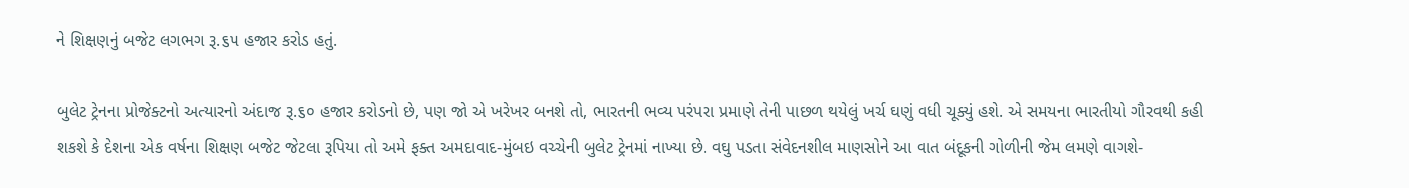ને શિક્ષણનું બજેટ લગભગ રૂ.૬૫ હજાર કરોડ હતું.

બુલેટ ટ્રેનના પ્રોજેક્ટનો અત્યારનો અંદાજ રૂ.૬૦ હજાર કરોડનો છે, પણ જો એ ખરેખર બનશે તો, ભારતની ભવ્ય પરંપરા પ્રમાણે તેની પાછળ થયેલું ખર્ચ ઘણું વધી ચૂક્યું હશે. એ સમયના ભારતીયો ગૌરવથી કહી શકશે કે દેશના એક વર્ષના શિક્ષણ બજેટ જેટલા રૂપિયા તો અમે ફક્ત અમદાવાદ-મુંબઇ વચ્ચેની બુલેટ ટ્રેનમાં નાખ્યા છે. વઘુ પડતા સંવેદનશીલ માણસોને આ વાત બંદૂકની ગોળીની જેમ લમણે વાગશે-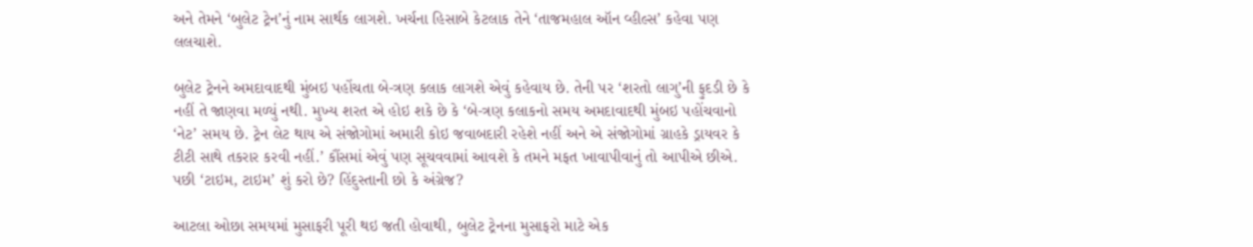અને તેમને ‘બુલેટ ટ્રેન’નું નામ સાર્થક લાગશે. ખર્ચના હિસાબે કેટલાક તેને ‘તાજમહાલ ઑન વ્હીલ્સ’ કહેવા પણ લલચાશે.

બુલેટ ટ્રેનને અમદાવાદથી મુંબઇ પહોંચતા બે-ત્રણ કલાક લાગશે એવું કહેવાય છે. તેની પર ‘શરતો લાગુ’ની ફુદડી છે કે નહીં તે જાણવા મળ્યું નથી. મુખ્ય શરત એ હોઇ શકે છે કે ‘બે-ત્રણ કલાકનો સમય અમદાવાદથી મુંબઇ પહોંચવાનો ‘નેટ’ સમય છે. ટ્રેન લેટ થાય એ સંજોગોમાં અમારી કોઇ જવાબદારી રહેશે નહીં અને એ સંજોગોમાં ગ્રાહકે ડ્રાયવર કે ટીટી સાથે તકરાર કરવી નહીં.’ કૌંસમાં એવું પણ સૂચવવામાં આવશે કે તમને મફત ખાવાપીવાનું તો આપીએ છીએ. પછી ‘ટાઇમ, ટાઇમ’ શું કરો છે? હિંદુસ્તાની છો કે અંગ્રેજ?

આટલા ઓછા સમયમાં મુસાફરી પૂરી થઇ જતી હોવાથી, બુલેટ ટ્રેનના મુસાફરો માટે એક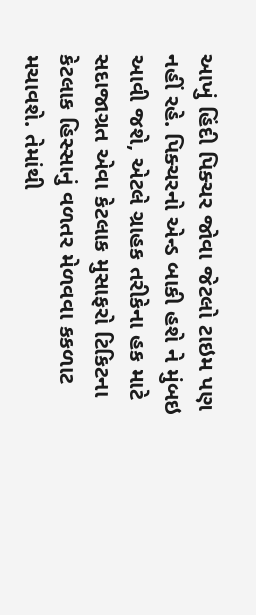આખું હિંદી પિક્ચર જોવા જેટલો ટાઇમ પણ નહીં રહે. પિક્ચરનો એન્ડ બાકી હશે ને મુંબઇ આવી જશે, એટલે ગ્રાહક તરીકેના હક માટે સદાજાગ્રત એવા કેટલાક મુસાફરો ટિકિટના કેટલાક હિસ્સાનું વળતર મેળવવા કકળાટ મચાવશે. તેમાંથી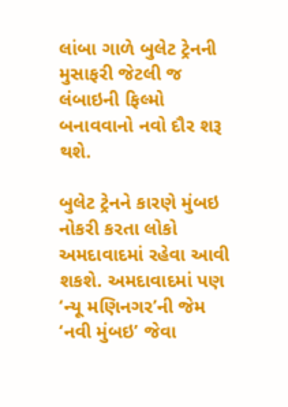લાંબા ગાળે બુલેટ ટ્રેનની મુસાફરી જેટલી જ લંબાઇની ફિલ્મો બનાવવાનો નવો દૌર શરૂ થશે.

બુલેટ ટ્રેનને કારણે મુંબઇ નોકરી કરતા લોકો અમદાવાદમાં રહેવા આવી શકશે. અમદાવાદમાં પણ ‘ન્યૂ મણિનગર’ની જેમ ‘નવી મુંબઇ’ જેવા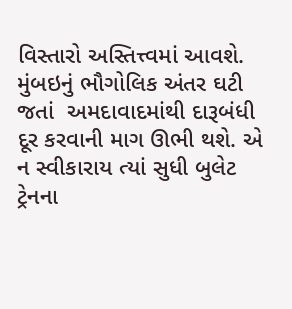વિસ્તારો અસ્તિત્ત્વમાં આવશે. મુંબઇનું ભૌગોલિક અંતર ઘટી જતાં  અમદાવાદમાંથી દારૂબંધી દૂર કરવાની માગ ઊભી થશે. એ ન સ્વીકારાય ત્યાં સુધી બુલેટ ટ્રેનના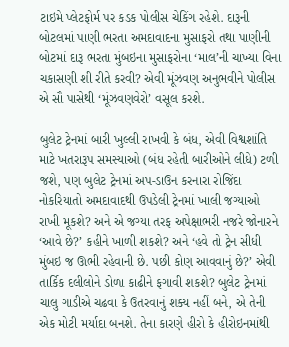ટાઇમે પ્લેટફોર્મ પર કડક પોલીસ ચેકિંગ રહેશે. દારૂની બોટલમાં પાણી ભરતા અમદાવાદના મુસાફરો તથા પાણીની બોટમાં દારૂ ભરતા મુંબઇના મુસાફરોના ‘માલ’ની ચાખ્યા વિના ચકાસણી શી રીતે કરવી? એવી મૂંઝવણ અનુભવીને પોલીસ એ સૌ પાસેથી ‘મૂંઝવણવેરો’ વસૂલ કરશે.

બુલેટ ટ્રેનમાં બારી ખુલ્લી રાખવી કે બંધ, એવી વિશ્વશાંતિ માટે ખતરારૂપ સમસ્યાઓ (બંધ રહેતી બારીઓને લીધે) ટળી જશે, પણ બુલેટ ટ્રેનમાં અપ-ડાઉન કરનારા રોજિંદા નોકરિયાતો અમદાવાદથી ઉપડેલી ટ્રેનમાં ખાલી જગ્યાઓ રાખી મૂકશે? અને એ જગ્યા તરફ અપેક્ષાભરી નજરે જોનારને ‘આવે છે?’ કહીને ખાળી શકશે? અને ‘હવે તો ટ્રેન સીધી મુંબઇ જ ઊભી રહેવાની છે. પછી કોણ આવવાનું છે?’ એવી તાર્કિક દલીલોને ડોળા કાઢીને ફગાવી શકશે? બુલેટ ટ્રેનમાં ચાલુ ગાડીએ ચઢવા કે ઉતરવાનું શક્ય નહીં બને, એ તેની એક મોટી મર્યાદા બનશે. તેના કારણે હીરો કે હીરોઇનમાંથી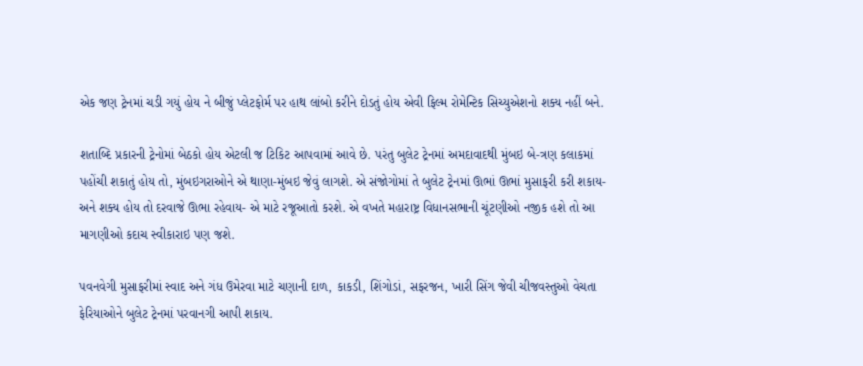એક જણ ટ્રેનમાં ચડી ગયું હોય ને બીજું પ્લેટફોર્મ પર હાથ લાંબો કરીને દોડતું હોય એવી ફિલ્મ રોમેન્ટિક સિચ્યુએશનો શક્ય નહીં બને.

શતાબ્દિ પ્રકારની ટ્રેનોમાં બેઠકો હોય એટલી જ ટિકિટ આપવામાં આવે છે. પરંતુ બુલેટ ટ્રેનમાં અમદાવાદથી મુંબઇ બે-ત્રણ કલાકમાં પહોંચી શકાતું હોય તો, મુંબઇગરાઓને એ થાણા-મુંબઇ જેવું લાગશે. એ સંજોગોમાં તે બુલેટ ટ્રેનમાં ઊભાં ઊભાં મુસાફરી કરી શકાય- અને શક્ય હોય તો દરવાજે ઊભા રહેવાય- એ માટે રજૂઆતો કરશે. એ વખતે મહારાષ્ટ્ર વિધાનસભાની ચૂંટણીઓ નજીક હશે તો આ માગણીઓ કદાચ સ્વીકારાઇ પણ જશે.

પવનવેગી મુસાફરીમાં સ્વાદ અને ગંધ ઉમેરવા માટે ચણાની દાળ, કાકડી, શિંગોડાં, સફરજન, ખારી સિંગ જેવી ચીજવસ્તુઓ વેચતા ફેરિયાઓને બુલેટ ટ્રેનમાં પરવાનગી આપી શકાય.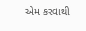એમ કરવાથી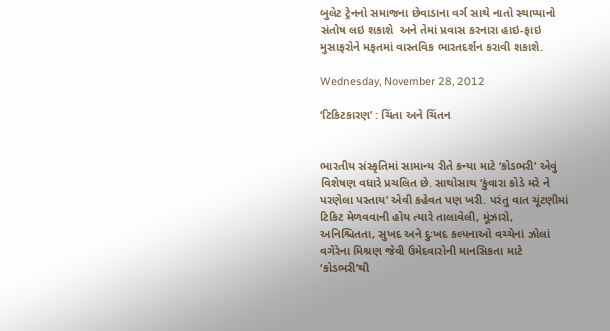બુલેટ ટ્રેનનો સમાજના છેવાડાના વર્ગ સાથે નાતો સ્થાપ્યાનો સંતોષ લઇ શકાશે  અને તેમાં પ્રવાસ કરનારા હાઇ-ફાઇ મુસાફરોને મફતમાં વાસ્તવિક ભારતદર્શન કરાવી શકાશે.

Wednesday, November 28, 2012

‘ટિકિટકારણ’ : ચિંતા અને ચિંતન


ભારતીય સંસ્કૃતિમાં સામાન્ય રીતે કન્યા માટે ‘કોડભરી’ એવું વિશેષણ વધારે પ્રચલિત છે. સાથોસાથ ‘કુંવારા કોડે મરે ને પરણેલા પસ્તાય’ એવી કહેવત પણ ખરી. પરંતુ વાત ચૂંટણીમાં ટિકિટ મેળવવાની હોય ત્યારે તાલાવેલી, મૂંઝારો, અનિશ્ચિતતા, સુખદ અને દુઃખદ કલ્પનાઓ વચ્ચેનાં ઝોલાં વગેરેના મિશ્રણ જેવી ઉમેદવારોની માનસિકતા માટે ‘કોડભરી’થી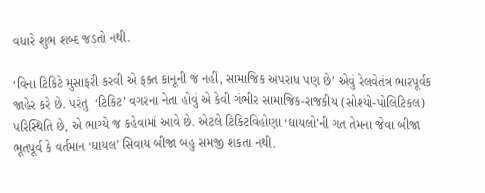વધારે શુભ શબ્દ જડતો નથી.

‘વિના ટિકિટે મુસાફરી કરવી એ ફક્ત કાનૂની જ નહીં, સામાજિક અપરાધ પણ છે’ એવું રેલવેતંત્ર ભારપૂર્વક જાહેર કરે છે. પરંતુ  ‘ટિકિટ’ વગરના નેતા હોવું એ કેવી ગંભીર સામાજિક-રાજકીય (સોશ્યો-પોલિટિકલ) પરિસ્થિતિ છે, એ ભાગ્યે જ કહેવામાં આવે છે. એટલે ટિકિટવિહોણા ‘ઘાયલો’ની ગત તેમના જેવા બીજા ભૂતપૂર્વ કે વર્તમાન ‘ઘાયલ’ સિવાય બીજા બહુ સમજી શકતા નથી.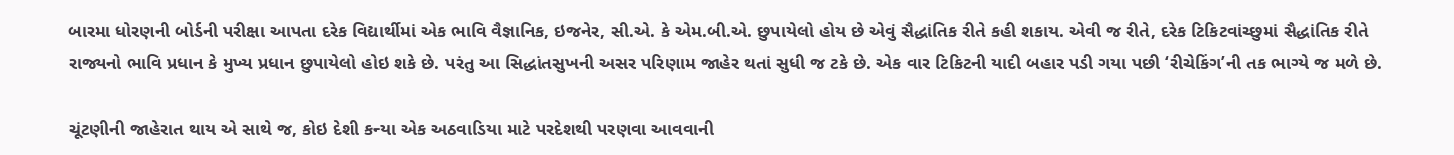બારમા ધોરણની બોર્ડની પરીક્ષા આપતા દરેક વિદ્યાર્થીમાં એક ભાવિ વૈજ્ઞાનિક, ઇજનેર, સી.એ. કે એમ.બી.એ. છુપાયેલો હોય છે એવું સૈદ્ધાંતિક રીતે કહી શકાય. એવી જ રીતે, દરેક ટિકિટવાંચ્છુમાં સૈદ્ધાંતિક રીતે રાજ્યનો ભાવિ પ્રધાન કે મુખ્ય પ્રધાન છુપાયેલો હોઇ શકે છે. પરંતુ આ સિદ્ધાંતસુખની અસર પરિણામ જાહેર થતાં સુધી જ ટકે છે. એક વાર ટિકિટની યાદી બહાર પડી ગયા પછી ‘રીચેકિંગ’ની તક ભાગ્યે જ મળે છે.

ચૂંટણીની જાહેરાત થાય એ સાથે જ, કોઇ દેશી કન્યા એક અઠવાડિયા માટે પરદેશથી પરણવા આવવાની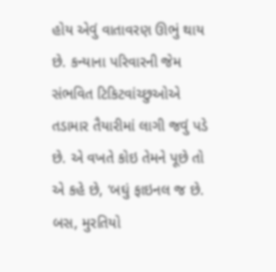હોય એવું વાતાવરણ ઊભું થાય છે. કન્યાના પરિવારની જેમ સંભવિત ટિકિટવાંચ્છુઓએ તડામાર તૈયારીમાં લાગી જવું પડે છે. એ વખતે કોઇ તેમને પૂછે તો એ કહે છે, ‘બઘું ફાઇનલ જ છે. બસ, મુરતિયો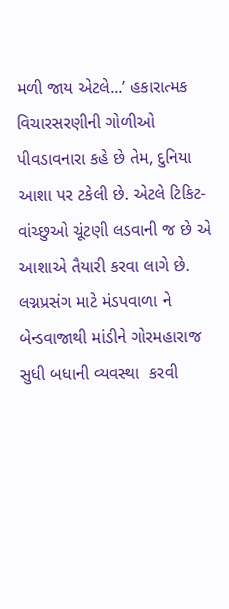મળી જાય એટલે...’ હકારાત્મક વિચારસરણીની ગોળીઓ પીવડાવનારા કહે છે તેમ, દુનિયા આશા પર ટકેલી છે. એટલે ટિકિટ-વાંચ્છુઓ ચૂંટણી લડવાની જ છે એ આશાએ તૈયારી કરવા લાગે છે. લગ્નપ્રસંગ માટે મંડપવાળા ને બેન્ડવાજાથી માંડીને ગોરમહારાજ સુધી બધાની વ્યવસ્થા  કરવી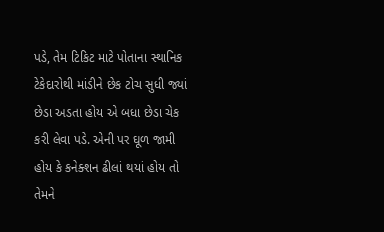પડે, તેમ ટિકિટ માટે પોતાના સ્થાનિક ટેકેદારોથી માંડીને છેક ટોચ સુધી જ્યાં છેડા અડતા હોય એ બધા છેડા ચેક કરી લેવા પડે. એની પર ઘૂળ જામી હોય કે કનેક્શન ઢીલાં થયાં હોય તો તેમને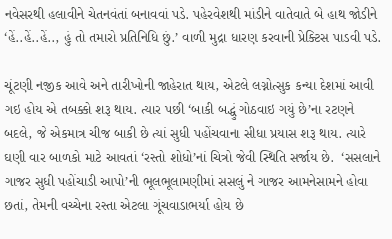નવેસરથી હલાવીને ચેતનવંતાં બનાવવાં પડે. પહેરવેશથી માંડીને વાતેવાતે બે હાથ જોડીને ‘હેં..હેં..હેં.., હું તો તમારો પ્રતિનિધિ છું.’ વાળી મુદ્રા ધારણ કરવાની પ્રેક્ટિસ પાડવી પડે.

ચૂંટણી નજીક આવે અને તારીખોની જાહેરાત થાય, એટલે લગ્નોત્સુક કન્યા દેશમાં આવી ગઇ હોય એ તબક્કો શરૂ થાય. ત્યાર પછી ‘બાકી બદ્ધું ગોઠવાઇ ગયું છે’ના રટણને બદલે, જે એકમાત્ર ચીજ બાકી છે ત્યાં સુધી પહોંચવાના સીધા પ્રયાસ શરૂ થાય. ત્યારે ઘણી વાર બાળકો માટે આવતાં ‘રસ્તો શોધો’નાં ચિત્રો જેવી સ્થિતિ સર્જાય છે.  ‘સસલાને ગાજર સુધી પહોંચાડી આપો’ની ભૂલભૂલામણીમાં સસલું ને ગાજર આમનેસામને હોવા છતાં, તેમની વચ્ચેના રસ્તા એટલા ગૂંચવાડાભર્યા હોય છે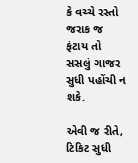કે વચ્ચે રસ્તો જરાક જ ફંટાય તો સસલું ગાજર સુધી પહોંચી ન શકે.

એવી જ રીતે, ટિકિટ સુધી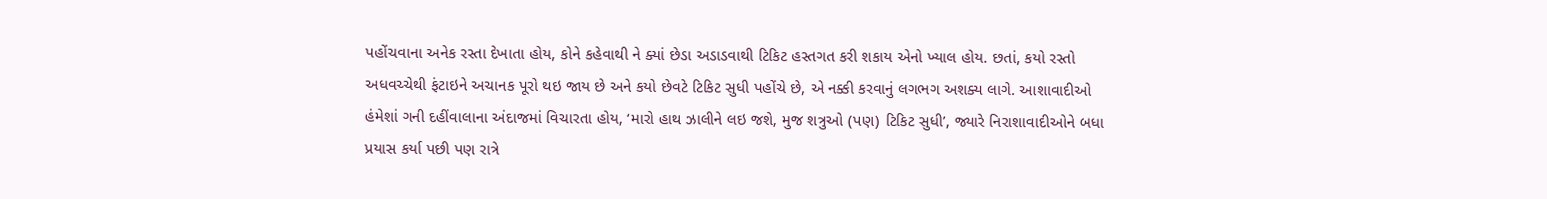પહોંચવાના અનેક રસ્તા દેખાતા હોય, કોને કહેવાથી ને ક્યાં છેડા અડાડવાથી ટિકિટ હસ્તગત કરી શકાય એનો ખ્યાલ હોય. છતાં, કયો રસ્તો અધવચ્ચેથી ફંટાઇને અચાનક પૂરો થઇ જાય છે અને કયો છેવટે ટિકિટ સુધી પહોંચે છે, એ નક્કી કરવાનું લગભગ અશક્ય લાગે. આશાવાદીઓ હંમેશાં ગની દહીંવાલાના અંદાજમાં વિચારતા હોય, ‘મારો હાથ ઝાલીને લઇ જશે, મુજ શત્રુઓ (પણ) ટિકિટ સુધી’, જ્યારે નિરાશાવાદીઓને બધા પ્રયાસ કર્યા પછી પણ રાત્રે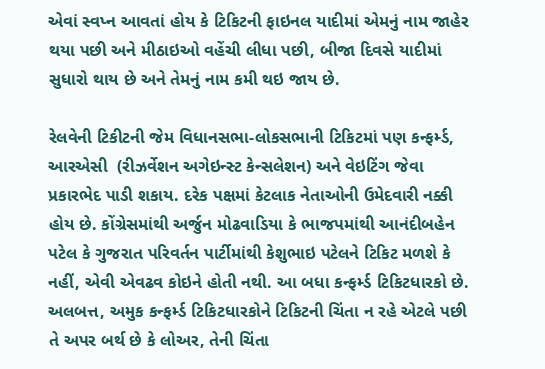એવાં સ્વપ્ન આવતાં હોય કે ટિકિટની ફાઇનલ યાદીમાં એમનું નામ જાહેર થયા પછી અને મીઠાઇઓ વહેંચી લીધા પછી, બીજા દિવસે યાદીમાં સુધારો થાય છે અને તેમનું નામ કમી થઇ જાય છે.

રેલવેની ટિકીટની જેમ વિધાનસભા-લોકસભાની ટિકિટમાં પણ કન્ફર્મ્ડ, આરએસી  (રીઝર્વેશન અગેઇન્સ્ટ કેન્સલેશન) અને વેઇટિંગ જેવા પ્રકારભેદ પાડી શકાય. દરેક પક્ષમાં કેટલાક નેતાઓની ઉમેદવારી નક્કી હોય છે. કોંગ્રેસમાંથી અર્જુન મોઢવાડિયા કે ભાજપમાંથી આનંદીબહેન પટેલ કે ગુજરાત પરિવર્તન પાર્ટીમાંથી કેશુભાઇ પટેલને ટિકિટ મળશે કે નહીં, એવી એવઢવ કોઇને હોતી નથી. આ બધા કન્ફર્મ્ડ ટિકિટધારકો છે. અલબત્ત, અમુક કન્ફર્મ્ડ ટિકિટધારકોને ટિકિટની ચિંતા ન રહે એટલે પછી તે અપર બર્થ છે કે લોઅર, તેની ચિંતા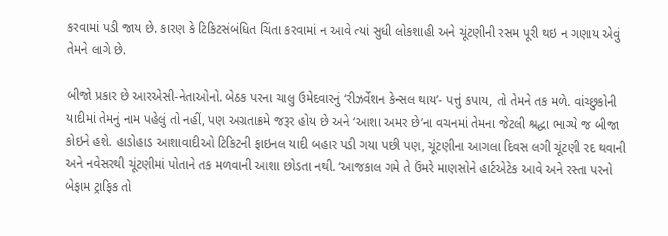કરવામાં પડી જાય છે. કારણ કે ટિકિટસંબંધિત ચિંતા કરવામાં ન આવે ત્યાં સુધી લોકશાહી અને ચૂંટણીની રસમ પૂરી થઇ ન ગણાય એવું તેમને લાગે છે.

બીજો પ્રકાર છે આરએસી-નેતાઓનો. બેઠક પરના ચાલુ ઉમેદવારનું ‘રીઝર્વેશન કેન્સલ થાય’- પત્તું કપાય, તો તેમને તક મળે. વાંચ્છુકોની યાદીમાં તેમનું નામ પહેલું તો નહીં, પણ અગ્રતાક્રમે જરૂર હોય છે અને ‘આશા અમર છે’ના વચનમાં તેમના જેટલી શ્રદ્ધા ભાગ્યે જ બીજા કોઇને હશે. હાડોહાડ આશાવાદીઓ ટિકિટની ફાઇનલ યાદી બહાર પડી ગયા પછી પણ, ચૂંટણીના આગલા દિવસ લગી ચૂંટણી રદ થવાની અને નવેસરથી ચૂંટણીમાં પોતાને તક મળવાની આશા છોડતા નથી. ‘આજકાલ ગમે તે ઉંમરે માણસોને હાર્ટએટેક આવે અને રસ્તા પરનો બેફામ ટ્રાફિક તો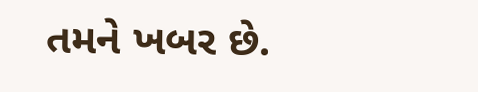તમને ખબર છે.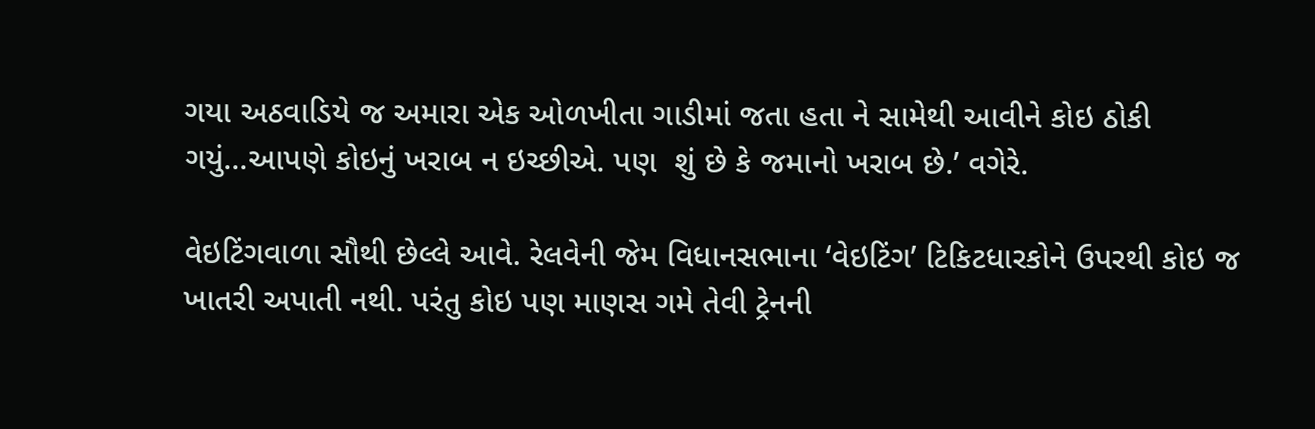ગયા અઠવાડિયે જ અમારા એક ઓળખીતા ગાડીમાં જતા હતા ને સામેથી આવીને કોઇ ઠોકી ગયું...આપણે કોઇનું ખરાબ ન ઇચ્છીએ. પણ  શું છે કે જમાનો ખરાબ છે.’ વગેરે.

વેઇટિંગવાળા સૌથી છેલ્લે આવે. રેલવેની જેમ વિધાનસભાના ‘વેઇટિંગ’ ટિકિટધારકોને ઉપરથી કોઇ જ ખાતરી અપાતી નથી. પરંતુ કોઇ પણ માણસ ગમે તેવી ટ્રેનની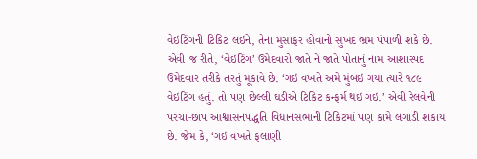વેઇટિંગની ટિકિટ લઇને, તેના મુસાફર હોવાનો સુખદ ભ્રમ પંપાળી શકે છે. એવી જ રીતે, ‘વેઇટિંગ’ ઉમેદવારો જાતે ને જાતે પોતાનું નામ આશાસ્પદ ઉમેદવાર તરીકે તરતું મૂકાવે છે. ‘ગઇ વખતે અમે મુંબઇ ગયા ત્યારે ૧૮૯ વેઇટિંગ હતું. તો પણ છેલ્લી ઘડીએ ટિકિટ કન્ફર્મ થઇ ગઇ.’ એવી રેલવેની પરચા-છાપ આશ્વાસનપદ્ધતિ વિધાનસભાની ટિકિટમાં પણ કામે લગાડી શકાય છે. જેમ કે, ‘ગઇ વખતે ફલાણી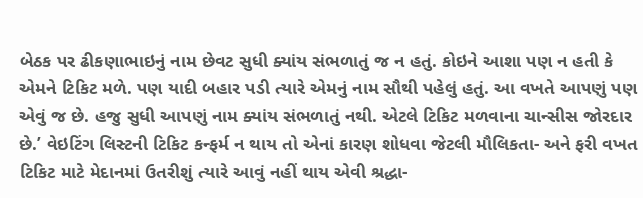બેઠક પર ઢીકણાભાઇનું નામ છેવટ સુધી ક્યાંય સંભળાતું જ ન હતું. કોઇને આશા પણ ન હતી કે એમને ટિકિટ મળે. પણ યાદી બહાર પડી ત્યારે એમનું નામ સૌથી પહેલું હતું. આ વખતે આપણું પણ એવું જ છે. હજુ સુધી આપણું નામ ક્યાંય સંભળાતું નથી. એટલે ટિકિટ મળવાના ચાન્સીસ જોરદાર છે.’ વેઇટિંગ લિસ્ટની ટિકિટ કન્ફર્મ ન થાય તો એનાં કારણ શોધવા જેટલી મૌલિકતા- અને ફરી વખત ટિકિટ માટે મેદાનમાં ઉતરીશું ત્યારે આવું નહીં થાય એવી શ્રદ્ધા-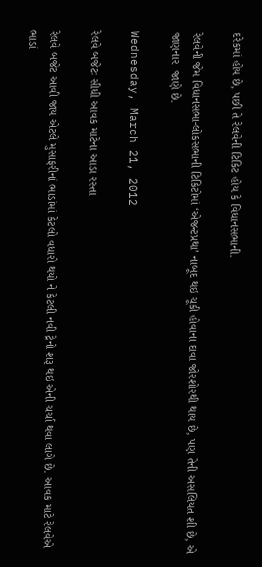દરેકમાં હોય છે, પછી તે રેલવેની ટિકિટ હોય કે વિધાનસભાની.

રેલવેની જેમ વિધાનસભા-લોકસભાની ટિકિટોમાં ‘એજન્ટપ્રથા’ નાબૂદ થઇ ચૂકી હોવાના દાવા જોરશોરથી થાય છે, પણ તેની અસલિયત શી છે, એ જાણનાર  જાણે છે.

Wednesday, March 21, 2012

રેલવે બજેટઃ સીધી આવક માટેના આડા રસ્તા

રેલવે બજેટ આવી જાય એટલે મુસાફરીનાં ભાડાંમાં કેટલો વધારો થયો ને કેટલી નવી ટ્રેનો શરૂ થઇ એની ચર્ચા થવા લાગે છે. આવક માટે રેલવેએ ભાડાં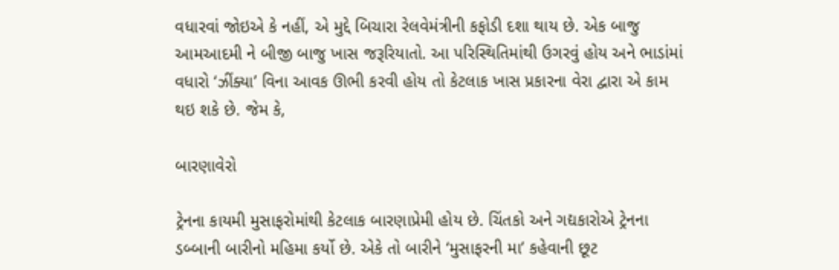વધારવાં જોઇએ કે નહીં, એ મુદ્દે બિચારા રેલવેમંત્રીની કફોડી દશા થાય છે. એક બાજુ આમઆદમી ને બીજી બાજુ ખાસ જરૂરિયાતો. આ પરિસ્થિતિમાંથી ઉગરવું હોય અને ભાડાંમાં વધારો ‘ઝીંક્યા’ વિના આવક ઊભી કરવી હોય તો કેટલાક ખાસ પ્રકારના વેરા દ્વારા એ કામ થઇ શકે છે. જેમ કે,

બારણાવેરો

ટ્રેનના કાયમી મુસાફરોમાંથી કેટલાક બારણાપ્રેમી હોય છે. ચિંતકો અને ગદ્યકારોએ ટ્રેનના ડબ્બાની બારીનો મહિમા કર્યો છે. એકે તો બારીને ‘મુસાફરની મા’ કહેવાની છૂટ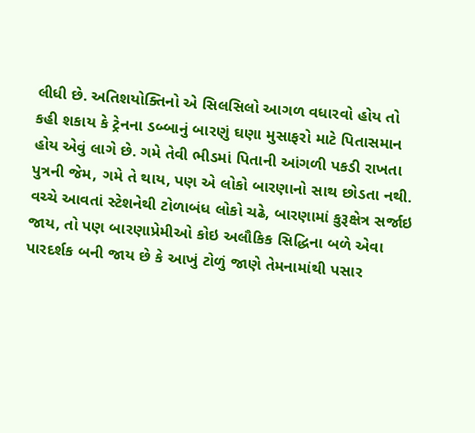લીધી છે. અતિશયોક્તિનો એ સિલસિલો આગળ વધારવો હોય તો કહી શકાય કે ટ્રેનના ડબ્બાનું બારણું ઘણા મુસાફરો માટે પિતાસમાન હોય એવું લાગે છે. ગમે તેવી ભીડમાં પિતાની આંગળી પકડી રાખતા પુત્રની જેમ, ગમે તે થાય, પણ એ લોકો બારણાનો સાથ છોડતા નથી. વચ્ચે આવતાં સ્ટેશનેથી ટોળાબંધ લોકો ચઢે, બારણામાં કુરૂક્ષેત્ર સર્જાઇ જાય, તો પણ બારણાપ્રેમીઓ કોઇ અલૌકિક સિદ્ધિના બળે એવા પારદર્શક બની જાય છે કે આખું ટોળું જાણે તેમનામાંથી પસાર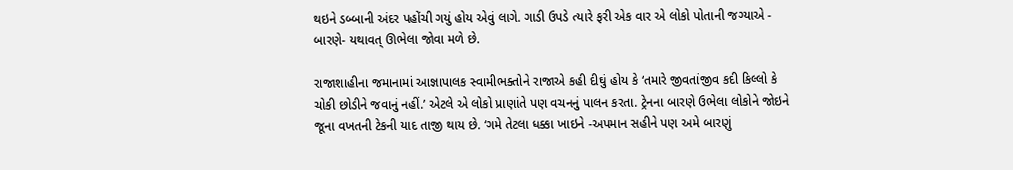થઇને ડબ્બાની અંદર પહોંચી ગયું હોય એવું લાગે. ગાડી ઉપડે ત્યારે ફરી એક વાર એ લોકો પોતાની જગ્યાએ - બારણે- યથાવત્‌ ઊભેલા જોવા મળે છે.

રાજાશાહીના જમાનામાં આજ્ઞાપાલક સ્વામીભક્તોને રાજાએ કહી દીઘું હોય કે ‘તમારે જીવતાંજીવ કદી કિલ્લો કે ચોકી છોડીને જવાનું નહીં.’ એટલે એ લોકો પ્રાણાંતે પણ વચનનું પાલન કરતા. ટ્રેનના બારણે ઉભેલા લોકોને જોઇને જૂના વખતની ટેકની યાદ તાજી થાય છે. ‘ગમે તેટલા ધક્કા ખાઇને -અપમાન સહીને પણ અમે બારણું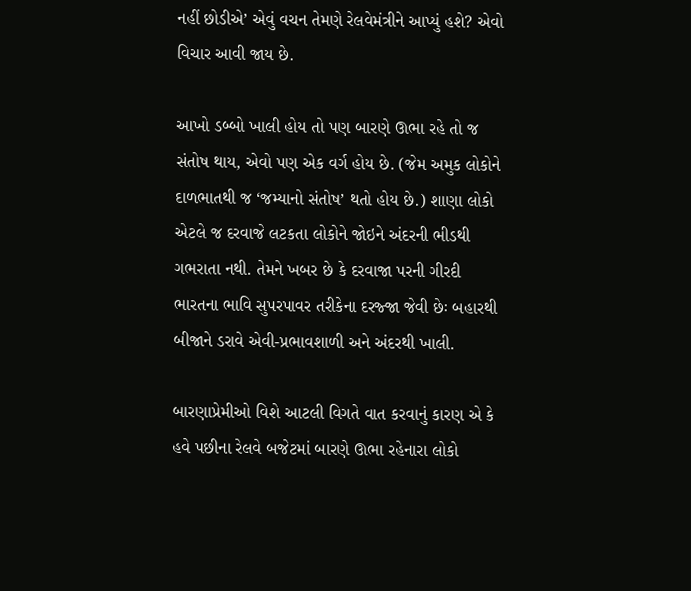નહીં છોડીએ’ એવું વચન તેમણે રેલવેમંત્રીને આપ્યું હશે? એવો વિચાર આવી જાય છે.

આખો ડબ્બો ખાલી હોય તો પણ બારણે ઊભા રહે તો જ સંતોષ થાય, એવો પણ એક વર્ગ હોય છે. (જેમ અમુક લોકોને દાળભાતથી જ ‘જમ્યાનો સંતોષ’ થતો હોય છે.) શાણા લોકો એટલે જ દરવાજે લટકતા લોકોને જોઇને અંદરની ભીડથી ગભરાતા નથી. તેમને ખબર છે કે દરવાજા પરની ગીરદી ભારતના ભાવિ સુપરપાવર તરીકેના દરજ્જા જેવી છેઃ બહારથી બીજાને ડરાવે એવી-પ્રભાવશાળી અને અંદરથી ખાલી.

બારણાપ્રેમીઓ વિશે આટલી વિગતે વાત કરવાનું કારણ એ કે હવે પછીના રેલવે બજેટમાં બારણે ઊભા રહેનારા લોકો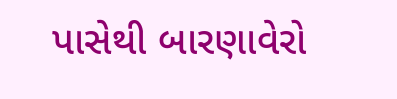પાસેથી બારણાવેરો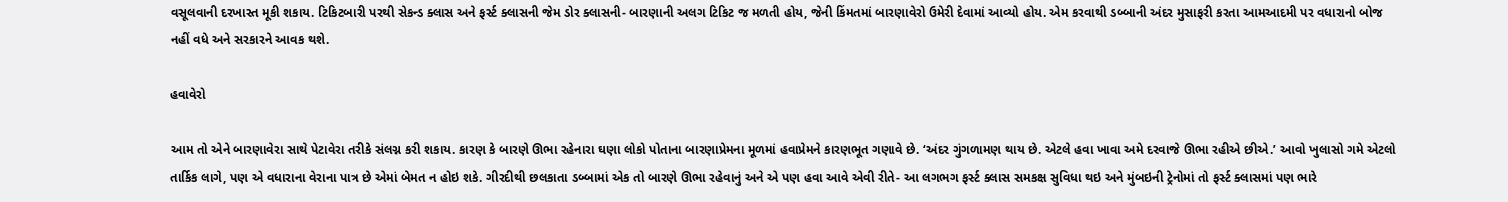વસૂલવાની દરખાસ્ત મૂકી શકાય. ટિકિટબારી પરથી સેકન્ડ ક્લાસ અને ફર્સ્ટ ક્લાસની જેમ ડોર ક્લાસની- બારણાની અલગ ટિકિટ જ મળતી હોય, જેની કિંમતમાં બારણાવેરો ઉમેરી દેવામાં આવ્યો હોય. એમ કરવાથી ડબ્બાની અંદર મુસાફરી કરતા આમઆદમી પર વધારાનો બોજ નહીં વધે અને સરકારને આવક થશે.

હવાવેરો

આમ તો એને બારણાવેરા સાથે પેટાવેરા તરીકે સંલગ્ન કરી શકાય. કારણ કે બારણે ઊભા રહેનારા ઘણા લોકો પોતાના બારણાપ્રેમના મૂળમાં હવાપ્રેમને કારણભૂત ગણાવે છે. ‘અંદર ગુંગળામણ થાય છે. એટલે હવા ખાવા અમે દરવાજે ઊભા રહીએ છીએ.’ આવો ખુલાસો ગમે એટલો તાર્કિક લાગે, પણ એ વધારાના વેરાના પાત્ર છે એમાં બેમત ન હોઇ શકે. ગીરદીથી છલકાતા ડબ્બામાં એક તો બારણે ઊભા રહેવાનું અને એ પણ હવા આવે એવી રીતે- આ લગભગ ફર્સ્ટ ક્લાસ સમકક્ષ સુવિધા થઇ અને મુંબઇની ટ્રેનોમાં તો ફર્સ્ટ ક્લાસમાં પણ ભારે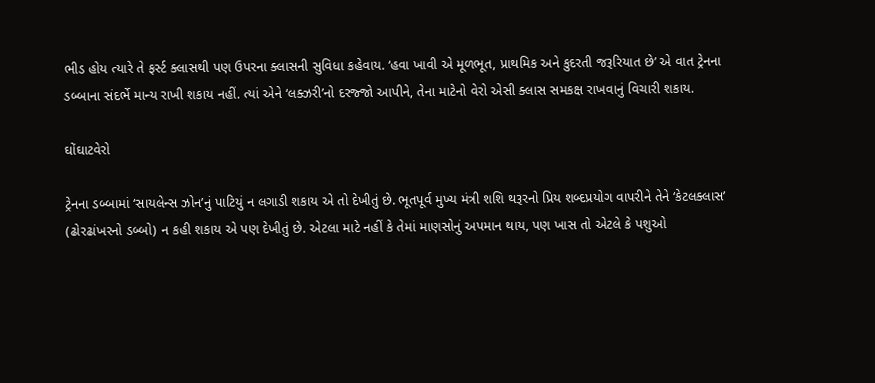ભીડ હોય ત્યારે તે ફર્સ્ટ ક્લાસથી પણ ઉપરના ક્લાસની સુવિધા કહેવાય. ‘હવા ખાવી એ મૂળભૂત, પ્રાથમિક અને કુદરતી જરૂરિયાત છે’ એ વાત ટ્રેનના ડબ્બાના સંદર્ભે માન્ય રાખી શકાય નહીં. ત્યાં એને ‘લક્ઝરી’નો દરજ્જો આપીને, તેના માટેનો વેરો એસી ક્લાસ સમકક્ષ રાખવાનું વિચારી શકાય.

ઘોંઘાટવેરો

ટ્રેનના ડબ્બામાં ‘સાયલેન્સ ઝોન’નું પાટિયું ન લગાડી શકાય એ તો દેખીતું છે. ભૂતપૂર્વ મુખ્ય મંત્રી શશિ થરૂરનો પ્રિય શબ્દપ્રયોગ વાપરીને તેને ‘કેટલક્લાસ’ (ઢોરઢાંખરનો ડબ્બો) ન કહી શકાય એ પણ દેખીતું છે. એટલા માટે નહીં કે તેમાં માણસોનું અપમાન થાય, પણ ખાસ તો એટલે કે પશુઓ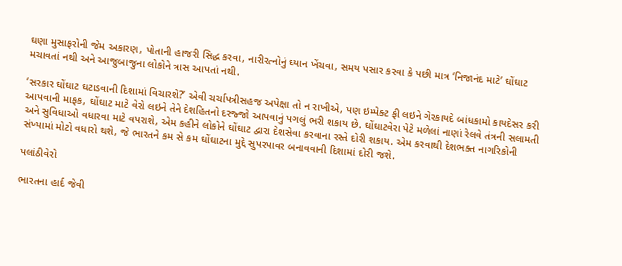ઘણા મુસાફરોની જેમ અકારણ, પોતાની હાજરી સિદ્ધ કરવા, નારીરત્નોનું ઘ્યાન ખેંચવા, સમય પસાર કરવા કે પછી માત્ર ‘નિજાનંદ માટે’ ઘોંઘાટ મચાવતાં નથી અને આજુબાજુના લોકોને ત્રાસ આપતાં નથી.

‘સરકાર ઘોંઘાટ ઘટાડવાની દિશામાં વિચારશે?’ એવી ચર્ચાપત્રીસહજ અપેક્ષા તો ન રાખીએ, પણ ઇમ્પેક્ટ ફી લઇને ગેરકાયદે બાંધકામો કાયદેસર કરી આપવાની માફક, ઘોંઘાટ માટે વેરો લઇને તેને દેશહિતનો દરજ્જો આપવાનું પગલું ભરી શકાય છે. ઘોંઘાટવેરા પેટે મળેલાં નાણાં રેલવે તંત્રની સલામતી અને સુવિધાઓ વધારવા માટે વપરાશે, એમ કહીને લોકોને ઘોંઘાટ દ્વારા દેશસેવા કરવાના રસ્તે દોરી શકાય. એમ કરવાથી દેશભક્ત નાગરિકોની સંખ્યામાં મોટો વધારો થશે, જે ભારતને કમ સે કમ ઘોંઘાટના મુદ્દે સુપરપાવર બનાવવાની દિશામાં દોરી જશે.

પલાંઠીવેરો

ભારતના હાર્દ જેવી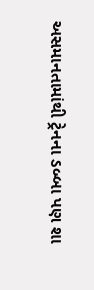અસમાનતામાંથી ટ્રેનના ડબ્બા પણ શા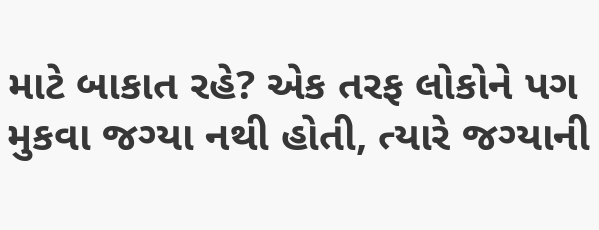માટે બાકાત રહે? એક તરફ લોકોને પગ મુકવા જગ્યા નથી હોતી, ત્યારે જગ્યાની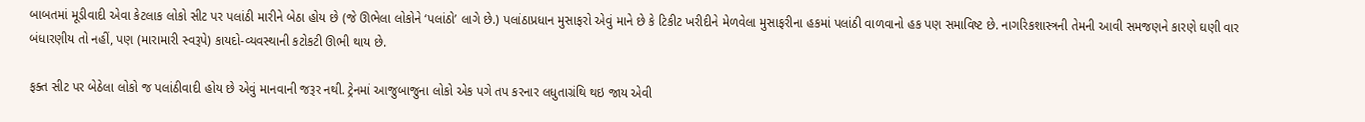બાબતમાં મૂડીવાદી એવા કેટલાક લોકો સીટ પર પલાંઠી મારીને બેઠા હોય છે (જે ઊભેલા લોકોને ‘પલાંઠો’ લાગે છે.) પલાંઠાપ્રધાન મુસાફરો એવું માને છે કે ટિકીટ ખરીદીને મેળવેલા મુસાફરીના હકમાં પલાંઠી વાળવાનો હક પણ સમાવિષ્ટ છે. નાગરિકશાસ્ત્રની તેમની આવી સમજણને કારણે ઘણી વાર બંધારણીય તો નહીં, પણ (મારામારી સ્વરૂપે) કાયદો-વ્યવસ્થાની કટોકટી ઊભી થાય છે.

ફક્ત સીટ પર બેઠેલા લોકો જ પલાંઠીવાદી હોય છે એવું માનવાની જરૂર નથી. ટ્રેનમાં આજુબાજુના લોકો એક પગે તપ કરનાર લધુતાગ્રંથિ થઇ જાય એવી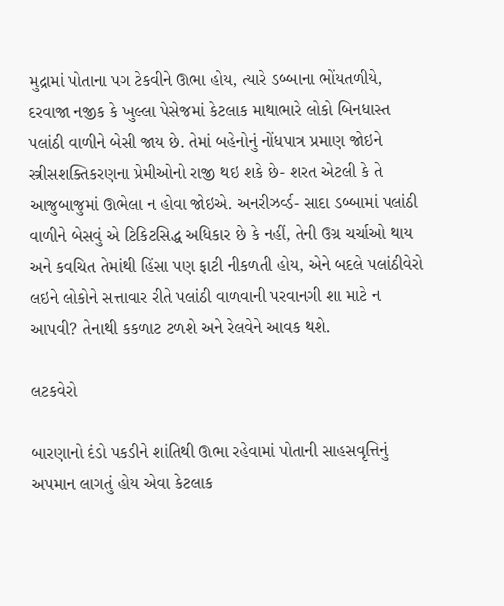મુદ્રામાં પોતાના પગ ટેકવીને ઊભા હોય, ત્યારે ડબ્બાના ભોંયતળીયે, દરવાજા નજીક કે ખુલ્લા પેસેજમાં કેટલાક માથાભારે લોકો બિનધાસ્ત પલાંઠી વાળીને બેસી જાય છે. તેમાં બહેનોનું નોંધપાત્ર પ્રમાણ જોઇને સ્ત્રીસશક્તિકરણના પ્રેમીઓનો રાજી થઇ શકે છે- શરત એટલી કે તે આજુબાજુમાં ઊભેલા ન હોવા જોઇએ. અનરીઝર્વ્ડ- સાદા ડબ્બામાં પલાંઠી વાળીને બેસવું એ ટિકિટસિદ્ધ અધિકાર છે કે નહીં, તેની ઉગ્ર ચર્ચાઓ થાય અને કવચિત તેમાંથી હિંસા પણ ફાટી નીકળતી હોય, એને બદલે પલાંઠીવેરો લઇને લોકોને સત્તાવાર રીતે પલાંઠી વાળવાની પરવાનગી શા માટે ન આપવી? તેનાથી કકળાટ ટળશે અને રેલવેને આવક થશે.

લટકવેરો

બારણાનો દંડો પકડીને શાંતિથી ઊભા રહેવામાં પોતાની સાહસવૃત્તિનું અપમાન લાગતું હોય એવા કેટલાક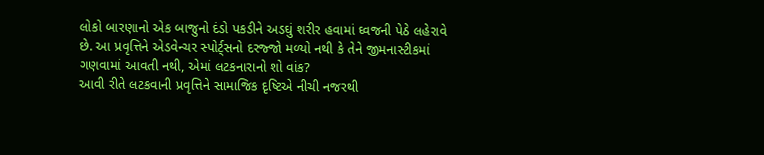લોકો બારણાનો એક બાજુનો દંડો પકડીને અડઘું શરીર હવામાં ઘ્વજની પેઠે લહેરાવે છે. આ પ્રવૃત્તિને એડવેન્ચર સ્પોર્ટ્‌સનો દરજ્જો મળ્યો નથી કે તેને જીમનાસ્ટીકમાં ગણવામાં આવતી નથી, એમાં લટકનારાનો શો વાંક?
આવી રીતે લટકવાની પ્રવૃત્તિને સામાજિક દૃષ્ટિએ નીચી નજરથી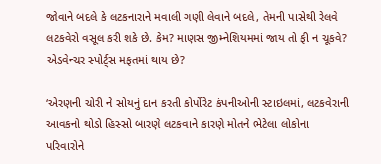જોવાને બદલે કે લટકનારાને મવાલી ગણી લેવાને બદલે, તેમની પાસેથી રેલવે લટકવેરો વસૂલ કરી શકે છે. કેમ? માણસ જીમ્નેશિયમમાં જાય તો ફી ન ચૂકવે? એડવેન્ચર સ્પોર્ટ્‌સ મફતમાં થાય છે?

‘એરણની ચોરી ને સોયનું દાન કરતી કોર્પોરેટ કંપનીઓની સ્ટાઇલમાં, લટકવેરાની આવકનો થોડો હિસ્સો બારણે લટકવાને કારણે મોતને ભેટેલા લોકોના પરિવારોને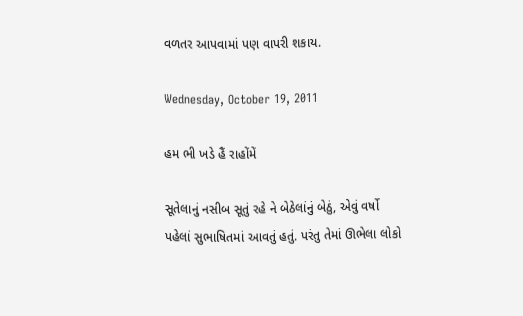વળતર આપવામાં પણ વાપરી શકાય.

Wednesday, October 19, 2011

હમ ભી ખડે હૈં રાહોંમેં

સૂતેલાનું નસીબ સૂતું રહે ને બેઠેલાંનું બેઠું, એવું વર્ષો પહેલાં સુભાષિતમાં આવતું હતું. પરંતુ તેમાં ઊભેલા લોકો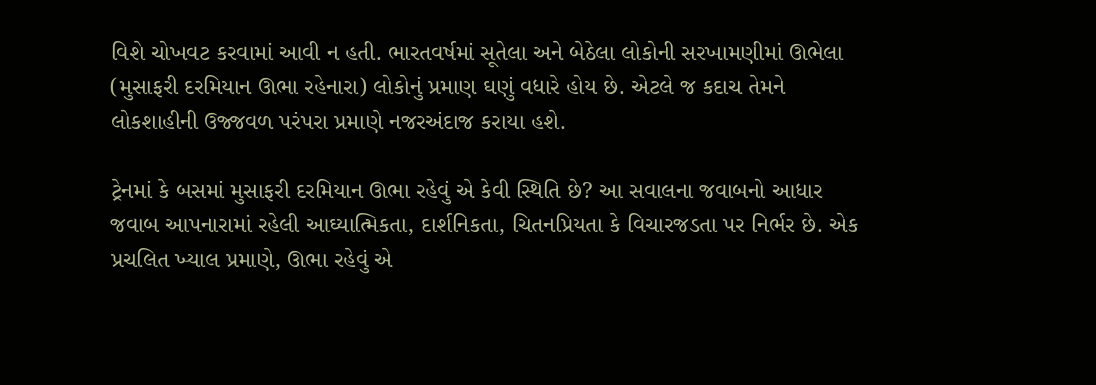વિશે ચોખવટ કરવામાં આવી ન હતી. ભારતવર્ષમાં સૂતેલા અને બેઠેલા લોકોની સરખામણીમાં ઊભેલા (મુસાફરી દરમિયાન ઊભા રહેનારા) લોકોનું પ્રમાણ ઘણું વધારે હોય છે. એટલે જ કદાચ તેમને લોકશાહીની ઉજ્જવળ પરંપરા પ્રમાણે નજરઅંદાજ કરાયા હશે.

ટ્રેનમાં કે બસમાં મુસાફરી દરમિયાન ઊભા રહેવું એ કેવી સ્થિતિ છે? આ સવાલના જવાબનો આધાર જવાબ આપનારામાં રહેલી આઘ્યાત્મિકતા, દાર્શનિકતા, ચિતનપ્રિયતા કે વિચારજડતા પર નિર્ભર છે. એક પ્રચલિત ખ્યાલ પ્રમાણે, ઊભા રહેવું એ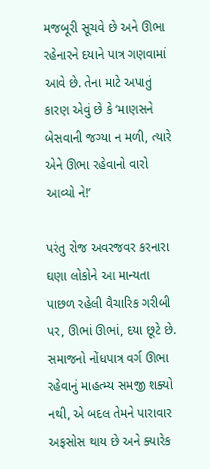મજબૂરી સૂચવે છે અને ઊભા રહેનારને દયાને પાત્ર ગણવામાં આવે છે. તેના માટે અપાતું કારણ એવું છે કે ‘માણસને બેસવાની જગ્યા ન મળી, ત્યારે એને ઊભા રહેવાનો વારો આવ્યો ને!’

પરંતુ રોજ અવરજવર કરનારા ઘણા લોકોને આ માન્યતા પાછળ રહેલી વૈચારિક ગરીબી પર, ઊભાં ઊભાં, દયા છૂટે છે. સમાજનો નોંધપાત્ર વર્ગ ઊભા રહેવાનું માહત્મ્ય સમજી શક્યો નથી, એ બદલ તેમને પારાવાર અફસોસ થાય છે અને ક્યારેક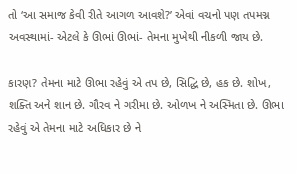તો ‘આ સમાજ કેવી રીતે આગળ આવશે?’ એવાં વચનો પણ તપમગ્ન અવસ્થામાં- એટલે કે ઊભાં ઊભાં- તેમના મુખેથી નીકળી જાય છે.

કારણ? તેમના માટે ઊભા રહેવું એ તપ છે, સિદ્ધિ છે, હક છે. શોખ, શક્તિ અને શાન છે. ગૌરવ ને ગરીમા છે. ઓળખ ને અસ્મિતા છે. ઊભા રહેવું એ તેમના માટે અધિકાર છે ને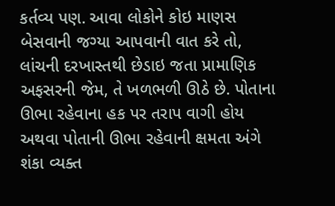કર્તવ્ય પણ. આવા લોકોને કોઇ માણસ બેસવાની જગ્યા આપવાની વાત કરે તો, લાંચની દરખાસ્તથી છેડાઇ જતા પ્રામાણિક અફસરની જેમ, તે ખળભળી ઊઠે છે. પોતાના ઊભા રહેવાના હક પર તરાપ વાગી હોય અથવા પોતાની ઊભા રહેવાની ક્ષમતા અંગે શંકા વ્યક્ત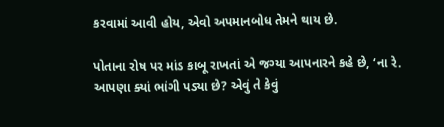કરવામાં આવી હોય, એવો અપમાનબોધ તેમને થાય છે.

પોતાના રોષ પર માંડ કાબૂ રાખતાં એ જગ્યા આપનારને કહે છે, ‘ના રે. આપણા ક્યાં ભાંગી પડ્યા છે? એવું તે કેવું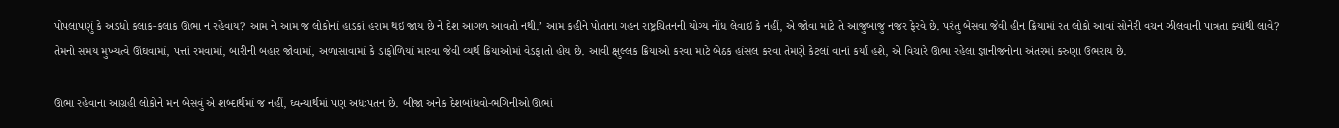પોપલાપણું કે અડધો કલાક-કલાક ઊભા ન રહેવાય? આમ ને આમ જ લોકોનાં હાડકાં હરામ થઇ જાય છે ને દેશ આગળ આવતો નથી.’ આમ કહીને પોતાના ગહન રાષ્ટ્રચિતનની યોગ્ય નોંધ લેવાઇ કે નહીં, એ જોવા માટે તે આજુબાજુ નજર ફેરવે છે. પરંતુ બેસવા જેવી હીન ક્રિયામાં રત લોકો આવાં સોનેરી વચન ઝીલવાની પાત્રતા ક્યાંથી લાવે? તેમનો સમય મુખ્યત્વે ઊંઘવામાં, પત્તાં રમવામાં, બારીની બહાર જોવામાં, અળાસાવામાં કે ડાફોળિયાં મારવા જેવી વ્યર્થ ક્રિયાઓમાં વેડફાતો હોય છે. આવી ક્ષુલ્લક ક્રિયાઓ કરવા માટે બેઠક હાંસલ કરવા તેમણે કેટલાં વાનાં કર્યાં હશે, એ વિચારે ઊભા રહેલા જ્ઞાનીજનોના અંતરમાં કરુણા ઉભરાય છે.

ઊભા રહેવાના આગ્રહી લોકોને મન બેસવું એ શબ્દાર્થમાં જ નહીં, ઘ્વન્યાર્થમાં પણ અધઃપતન છે. બીજા અનેક દેશબાંધવો-ભગિનીઓ ઊભાં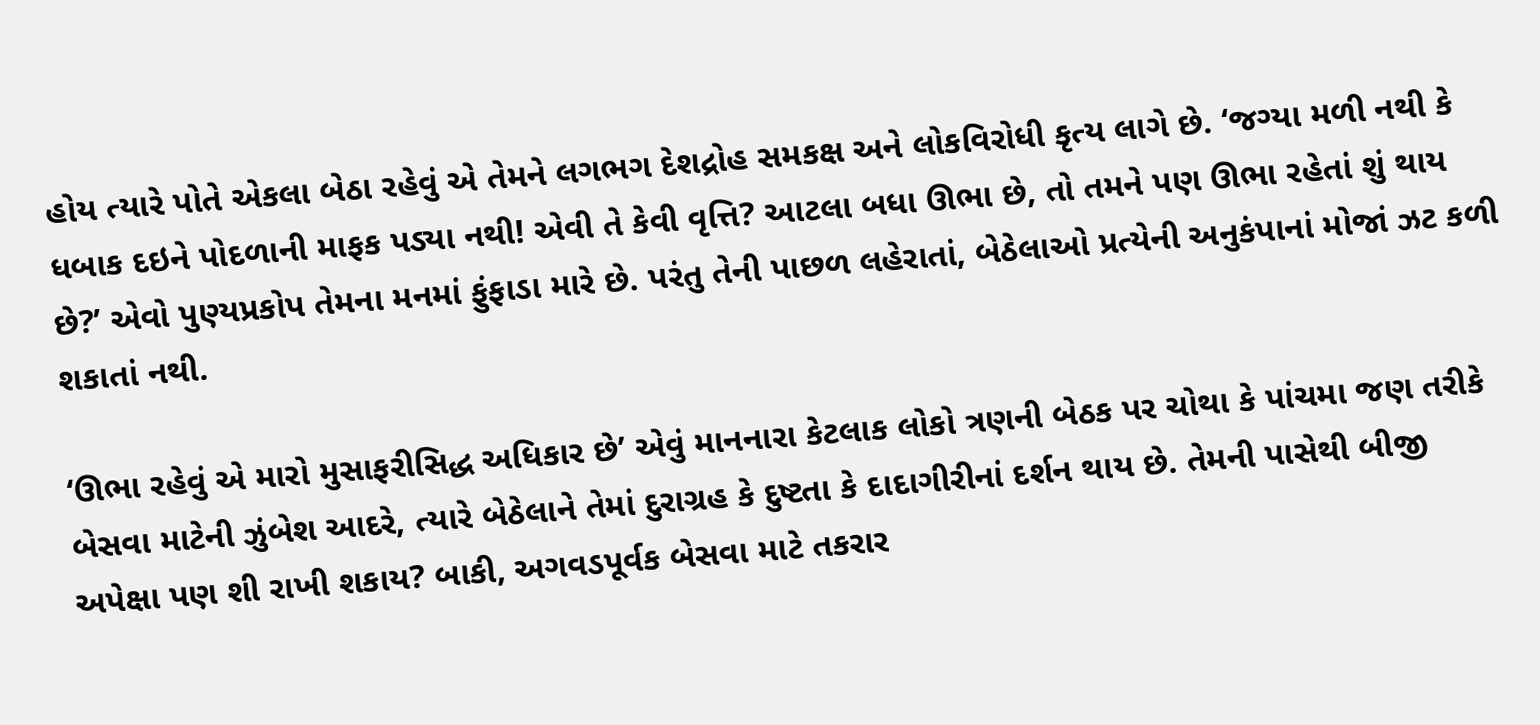હોય ત્યારે પોતે એકલા બેઠા રહેવું એ તેમને લગભગ દેશદ્રોહ સમકક્ષ અને લોકવિરોધી કૃત્ય લાગે છે. ‘જગ્યા મળી નથી કે ધબાક દઇને પોદળાની માફક પડ્યા નથી! એવી તે કેવી વૃત્તિ? આટલા બધા ઊભા છે, તો તમને પણ ઊભા રહેતાં શું થાય છે?’ એવો પુણ્યપ્રકોપ તેમના મનમાં ફુંફાડા મારે છે. પરંતુ તેની પાછળ લહેરાતાં, બેઠેલાઓ પ્રત્યેની અનુકંપાનાં મોજાં ઝટ કળી શકાતાં નથી.

‘ઊભા રહેવું એ મારો મુસાફરીસિદ્ધ અધિકાર છે’ એવું માનનારા કેટલાક લોકો ત્રણની બેઠક પર ચોથા કે પાંચમા જણ તરીકે બેસવા માટેની ઝુંબેશ આદરે, ત્યારે બેઠેલાને તેમાં દુરાગ્રહ કે દુષ્ટતા કે દાદાગીરીનાં દર્શન થાય છે. તેમની પાસેથી બીજી અપેક્ષા પણ શી રાખી શકાય? બાકી, અગવડપૂર્વક બેસવા માટે તકરાર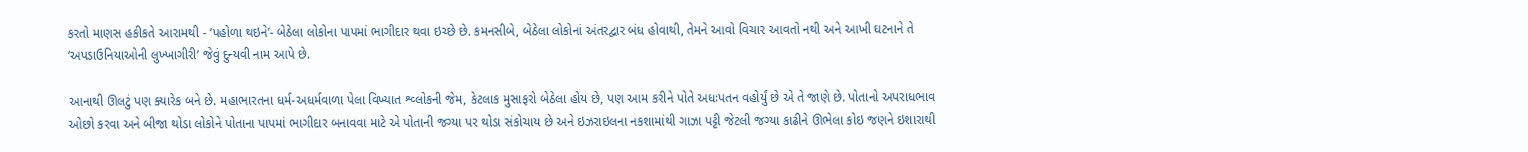કરતો માણસ હકીકતે આરામથી - ‘પહોળા થઇને’- બેઠેલા લોકોના પાપમાં ભાગીદાર થવા ઇચ્છે છે. કમનસીબે, બેઠેલા લોકોનાં અંતરદ્વાર બંધ હોવાથી, તેમને આવો વિચાર આવતો નથી અને આખી ઘટનાને તે ‘અપડાઉનિયાઓની લુખ્ખાગીરી’ જેવું દુન્યવી નામ આપે છે.

આનાથી ઊલટું પણ ક્યારેક બને છે. મહાભારતના ધર્મ-અધર્મવાળા પેલા વિખ્યાત શ્વ્લોકની જેમ, કેટલાક મુસાફરો બેઠેલા હોય છે, પણ આમ કરીને પોતે અધઃપતન વહોર્યું છે એ તે જાણે છે. પોતાનો અપરાધભાવ ઓછો કરવા અને બીજા થોડા લોકોને પોતાના પાપમાં ભાગીદાર બનાવવા માટે એ પોતાની જગ્યા પર થોડા સંકોચાય છે અને ઇઝરાઇલના નકશામાંથી ગાઝા પટ્ટી જેટલી જગ્યા કાઢીને ઊભેલા કોઇ જણને ઇશારાથી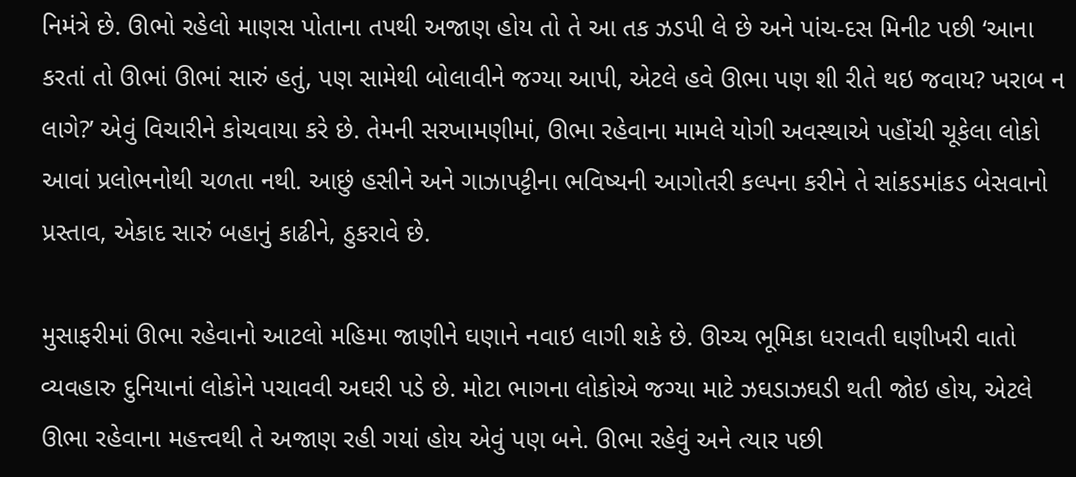નિમંત્રે છે. ઊભો રહેલો માણસ પોતાના તપથી અજાણ હોય તો તે આ તક ઝડપી લે છે અને પાંચ-દસ મિનીટ પછી ‘આના કરતાં તો ઊભાં ઊભાં સારું હતું, પણ સામેથી બોલાવીને જગ્યા આપી, એટલે હવે ઊભા પણ શી રીતે થઇ જવાય? ખરાબ ન લાગે?’ એવું વિચારીને કોચવાયા કરે છે. તેમની સરખામણીમાં, ઊભા રહેવાના મામલે યોગી અવસ્થાએ પહોંચી ચૂકેલા લોકો આવાં પ્રલોભનોથી ચળતા નથી. આછું હસીને અને ગાઝાપટ્ટીના ભવિષ્યની આગોતરી કલ્પના કરીને તે સાંકડમાંકડ બેસવાનો પ્રસ્તાવ, એકાદ સારું બહાનું કાઢીને, ઠુકરાવે છે.

મુસાફરીમાં ઊભા રહેવાનો આટલો મહિમા જાણીને ઘણાને નવાઇ લાગી શકે છે. ઊચ્ચ ભૂમિકા ધરાવતી ઘણીખરી વાતો વ્યવહારુ દુનિયાનાં લોકોને પચાવવી અઘરી પડે છે. મોટા ભાગના લોકોએ જગ્યા માટે ઝઘડાઝઘડી થતી જોઇ હોય, એટલે ઊભા રહેવાના મહત્ત્વથી તે અજાણ રહી ગયાં હોય એવું પણ બને. ઊભા રહેવું અને ત્યાર પછી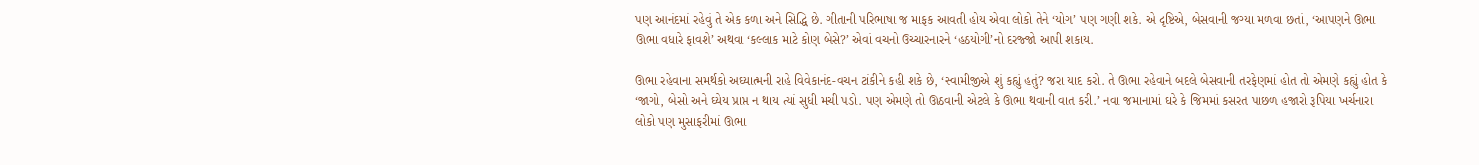પણ આનંદમાં રહેવું તે એક કળા અને સિદ્ધિ છે. ગીતાની પરિભાષા જ માફક આવતી હોય એવા લોકો તેને ‘યોગ’ પણ ગણી શકે. એ દૃષ્ટિએ, બેસવાની જગ્યા મળવા છતાં, ‘આપણને ઊભા ઊભા વધારે ફાવશે’ અથવા ‘કલ્લાક માટે કોણ બેસે?’ એવાં વચનો ઉચ્ચારનારને ‘હઠયોગી’નો દરજ્જો આપી શકાય.

ઊભા રહેવાના સમર્થકો અઘ્યાત્મની રાહે વિવેકાનંદ-વચન ટાંકીને કહી શકે છે, ‘સ્વામીજીએ શું કહ્યું હતું? જરા યાદ કરો. તે ઊભા રહેવાને બદલે બેસવાની તરફેણમાં હોત તો એમણે કહ્યું હોત કે ‘જાગો, બેસો અને ઘ્યેય પ્રાપ્ત ન થાય ત્યાં સુધી મચી પડો. પણ એમણે તો ઊઠવાની એટલે કે ઊભા થવાની વાત કરી.’ નવા જમાનામાં ઘરે કે જિમમાં કસરત પાછળ હજારો રૂપિયા ખર્ચનારા લોકો પણ મુસાફરીમાં ઊભા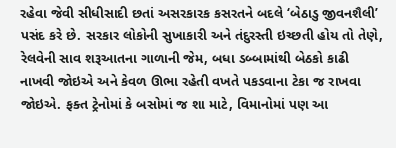રહેવા જેવી સીધીસાદી છતાં અસરકારક કસરતને બદલે ‘બેઠાડુ જીવનશૈલી’ પસંદ કરે છે. સરકાર લોકોની સુખાકારી અને તંદુરસ્તી ઇચ્છતી હોય તો તેણે, રેલવેની સાવ શરૂઆતના ગાળાની જેમ, બધા ડબ્બામાંથી બેઠકો કાઢી નાખવી જોઇએ અને કેવળ ઊભા રહેતી વખતે પકડવાના ટેકા જ રાખવા જોઇએ. ફક્ત ટ્રેનોમાં કે બસોમાં જ શા માટે, વિમાનોમાં પણ આ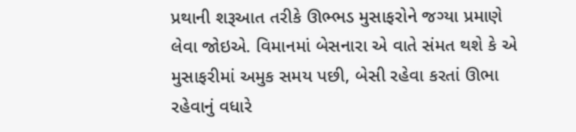પ્રથાની શરૂઆત તરીકે ઊભ્ભડ મુસાફરોને જગ્યા પ્રમાણે લેવા જોઇએ. વિમાનમાં બેસનારા એ વાતે સંમત થશે કે એ મુસાફરીમાં અમુક સમય પછી, બેસી રહેવા કરતાં ઊભા રહેવાનું વધારે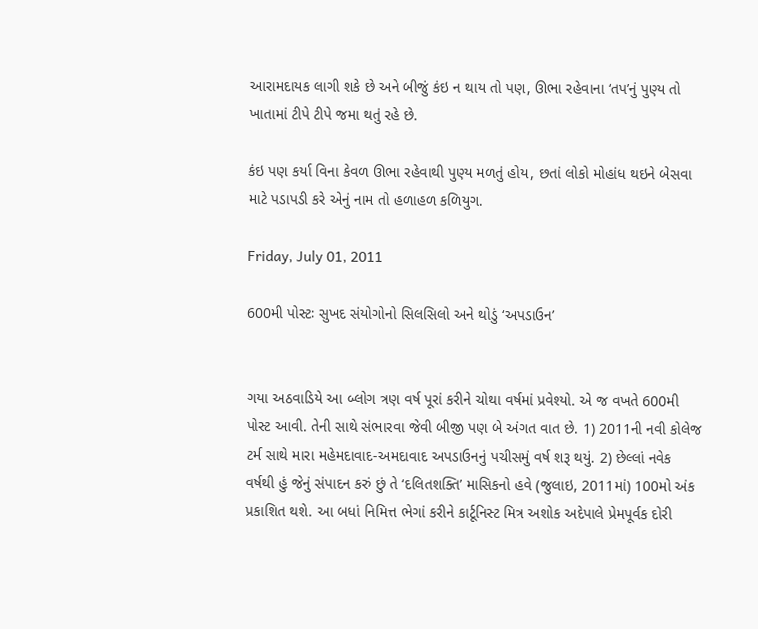આરામદાયક લાગી શકે છે અને બીજું કંઇ ન થાય તો પણ, ઊભા રહેવાના ‘તપ’નું પુણ્ય તો ખાતામાં ટીપે ટીપે જમા થતું રહે છે.

કંઇ પણ કર્યા વિના કેવળ ઊભા રહેવાથી પુણ્ય મળતું હોય, છતાં લોકો મોહાંધ થઇને બેસવા માટે પડાપડી કરે એનું નામ તો હળાહળ કળિયુગ.

Friday, July 01, 2011

600મી પોસ્ટઃ સુખદ સંયોગોનો સિલસિલો અને થોડું ‘અપડાઉન’


ગયા અઠવાડિયે આ બ્લોગ ત્રણ વર્ષ પૂરાં કરીને ચોથા વર્ષમાં પ્રવેશ્યો. એ જ વખતે 600મી પોસ્ટ આવી. તેની સાથે સંભારવા જેવી બીજી પણ બે અંગત વાત છે. 1) 2011ની નવી કોલેજ ટર્મ સાથે મારા મહેમદાવાદ-અમદાવાદ અપડાઉનનું પચીસમું વર્ષ શરૂ થયું. 2) છેલ્લાં નવેક વર્ષથી હું જેનું સંપાદન કરું છું તે ‘દલિતશક્તિ’ માસિકનો હવે (જુલાઇ, 2011માં) 100મો અંક પ્રકાશિત થશે. આ બધાં નિમિત્ત ભેગાં કરીને કાર્ટૂનિસ્ટ મિત્ર અશોક અદેપાલે પ્રેમપૂર્વક દોરી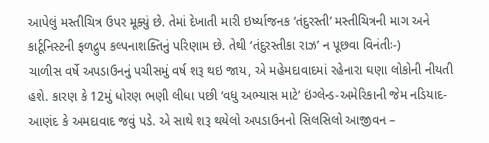આપેલું મસ્તીચિત્ર ઉપર મૂક્યું છે. તેમાં દેખાતી મારી ઇર્ષ્યાજનક ‘તંદુરસ્તી’ મસ્તીચિત્રની માગ અને કાર્ટૂનિસ્ટની ફળદ્રુપ કલ્પનાશક્તિનું પરિણામ છે. તેથી ‘તંદુરસ્તીકા રાઝ’ ન પૂછવા વિનંતીઃ-)
ચાળીસ વર્ષે અપડાઉનનું પચીસમું વર્ષ શરૂ થઇ જાય, એ મહેમદાવાદમાં રહેનારા ઘણા લોકોની નીયતી હશે. કારણ કે 12મું ધોરણ ભણી લીધા પછી ‘વધુ અભ્યાસ માટે’ ઇંગ્લેન્ડ-અમેરિકાની જેમ નડિયાદ-આણંદ કે અમદાવાદ જવું પડે. એ સાથે શરૂ થયેલો અપડાઉનનો સિલસિલો આજીવન –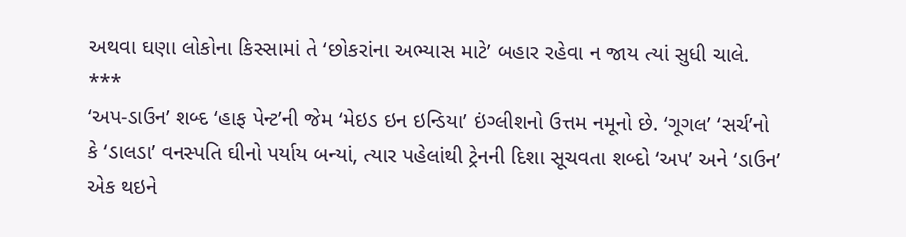અથવા ઘણા લોકોના કિસ્સામાં તે ‘છોકરાંના અભ્યાસ માટે’ બહાર રહેવા ન જાય ત્યાં સુધી ચાલે.
***
‘અપ-ડાઉન’ શબ્દ ‘હાફ પેન્ટ’ની જેમ ‘મેઇડ ઇન ઇન્ડિયા’ ઇંગ્લીશનો ઉત્તમ નમૂનો છે. ‘ગૂગલ’ ‘સર્ચ’નો કે ‘ડાલડા’ વનસ્પતિ ઘીનો પર્યાય બન્યાં, ત્યાર પહેલાંથી ટ્રેનની દિશા સૂચવતા શબ્દો ‘અપ’ અને ‘ડાઉન’ એક થઇને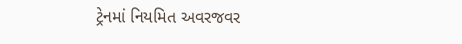ટ્રેનમાં નિયમિત અવરજવર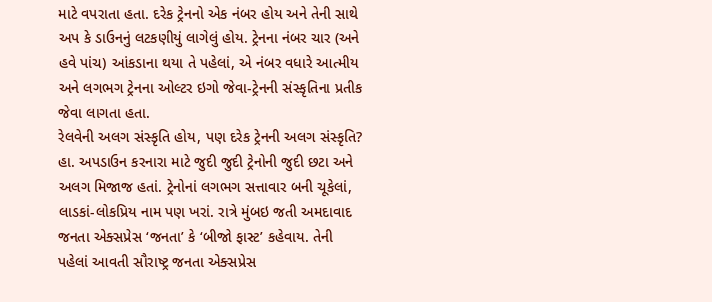માટે વપરાતા હતા. દરેક ટ્રેનનો એક નંબર હોય અને તેની સાથે અપ કે ડાઉનનું લટકણીયું લાગેલું હોય. ટ્રેનના નંબર ચાર (અને હવે પાંચ) આંકડાના થયા તે પહેલાં, એ નંબર વધારે આત્મીય અને લગભગ ટ્રેનના ઓલ્ટર ઇગો જેવા-ટ્રેનની સંસ્કૃતિના પ્રતીક જેવા લાગતા હતા.
રેલવેની અલગ સંસ્કૃતિ હોય, પણ દરેક ટ્રેનની અલગ સંસ્કૃતિ? હા. અપડાઉન કરનારા માટે જુદી જુદી ટ્રેનોની જુદી છટા અને અલગ મિજાજ હતાં. ટ્રેનોનાં લગભગ સત્તાવાર બની ચૂકેલાં, લાડકાં-લોકપ્રિય નામ પણ ખરાં. રાત્રે મુંબઇ જતી અમદાવાદ જનતા એક્સપ્રેસ ‘જનતા’ કે ‘બીજો ફાસ્ટ’ કહેવાય. તેની પહેલાં આવતી સૌરાષ્ટ્ર જનતા એક્સપ્રેસ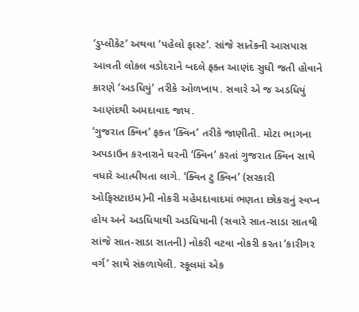‘ડુપ્લીકેટ’ અથવા ‘પહેલો ફાસ્ટ’. સાંજે સાતેકની આસપાસ આવતી લોકલ વડોદરાને બદલે ફક્ત આણંદ સુધી જતી હોવાને કારણે ‘અડધિયું’ તરીકે ઓળખાય. સવારે એ જ અડધિયું આણંદથી અમદાવાદ જાય.
‘ગુજરાત ક્વિન’ ફક્ત ‘ક્વિન’ તરીકે જાણીતી. મોટા ભાગના અપડાઉન કરનારાને ઘરની ‘ક્વિન’ કરતાં ગુજરાત ક્વિન સાથે વધારે આત્મીયતા લાગે. ‘ક્વિન ટુ ક્વિન’ (સરકારી ઓફિસટાઇમ)ની નોકરી મહેમદાવાદમાં ભણતા છોકરાનું સ્વપ્ન હોય અને અડધિયાથી અડધિયાની (સવારે સાત-સાડા સાતથી સાંજે સાત-સાડા સાતની) નોકરી વટવા નોકરી કરતા ‘કારીગર વર્ગ’ સાથે સંકળાયેલી. સ્કૂલમાં એક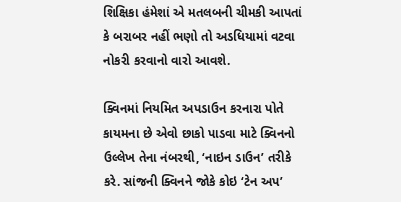શિક્ષિકા હંમેશાં એ મતલબની ચીમકી આપતાં કે બરાબર નહીં ભણો તો અડધિયામાં વટવા નોકરી કરવાનો વારો આવશે.

ક્વિનમાં નિયમિત અપડાઉન કરનારા પોતે કાયમના છે એવો છાકો પાડવા માટે ક્વિનનો ઉલ્લેખ તેના નંબરથી, ‘નાઇન ડાઉન’ તરીકે કરે. સાંજની ક્વિનને જોકે કોઇ ‘ટેન અપ’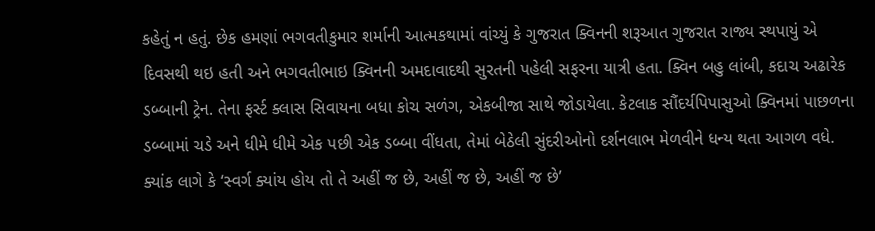કહેતું ન હતું. છેક હમણાં ભગવતીકુમાર શર્માની આત્મકથામાં વાંચ્યું કે ગુજરાત ક્વિનની શરૂઆત ગુજરાત રાજ્ય સ્થપાયું એ દિવસથી થઇ હતી અને ભગવતીભાઇ ક્વિનની અમદાવાદથી સુરતની પહેલી સફરના યાત્રી હતા. ક્વિન બહુ લાંબી, કદાચ અઢારેક ડબ્બાની ટ્રેન. તેના ફર્સ્ટ ક્લાસ સિવાયના બધા કોચ સળંગ, એકબીજા સાથે જોડાયેલા. કેટલાક સૌંદર્યપિપાસુઓ ક્વિનમાં પાછળના ડબ્બામાં ચડે અને ધીમે ધીમે એક પછી એક ડબ્બા વીંધતા, તેમાં બેઠેલી સુંદરીઓનો દર્શનલાભ મેળવીને ધન્ય થતા આગળ વધે. ક્યાંક લાગે કે ‘સ્વર્ગ ક્યાંય હોય તો તે અહીં જ છે, અહીં જ છે, અહીં જ છે’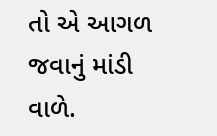તો એ આગળ જવાનું માંડી વાળે.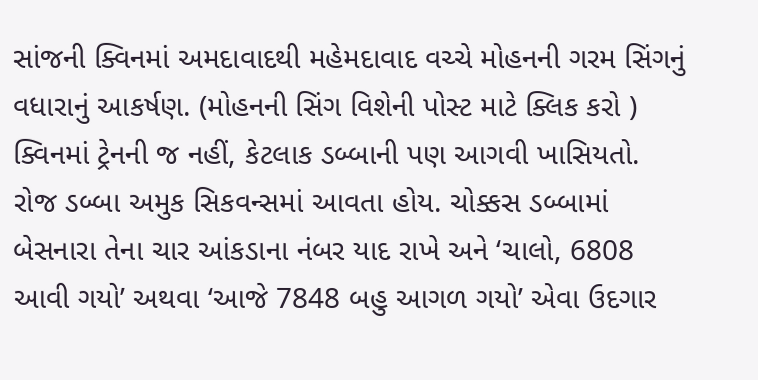સાંજની ક્વિનમાં અમદાવાદથી મહેમદાવાદ વચ્ચે મોહનની ગરમ સિંગનું વધારાનું આકર્ષણ. (મોહનની સિંગ વિશેની પોસ્ટ માટે ક્લિક કરો )
ક્વિનમાં ટ્રેનની જ નહીં, કેટલાક ડબ્બાની પણ આગવી ખાસિયતો. રોજ ડબ્બા અમુક સિકવન્સમાં આવતા હોય. ચોક્કસ ડબ્બામાં બેસનારા તેના ચાર આંકડાના નંબર યાદ રાખે અને ‘ચાલો, 6808 આવી ગયો’ અથવા ‘આજે 7848 બહુ આગળ ગયો’ એવા ઉદગાર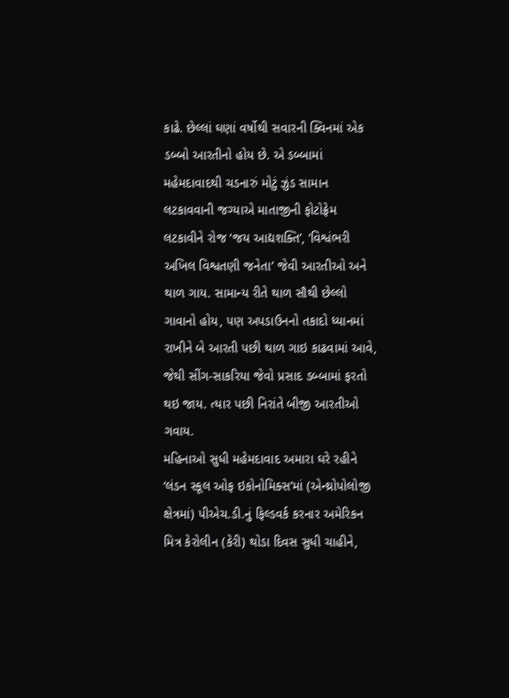કાઢે. છેલ્લાં ઘણાં વર્ષોથી સવારની ક્વિનમાં એક ડબ્બો આરતીનો હોય છે. એ ડબ્બામાં મહેમદાવાદથી ચડનારું મોટું ઝુંડ સામાન લટકાવવાની જગ્યાએ માતાજીની ફોટોફ્રેમ લટકાવીને રોજ ‘જય આદ્યશક્તિ’, ‘વિશ્વંભરી અખિલ વિશ્વતણી જનેતા’ જેવી આરતીઓ અને થાળ ગાય. સામાન્ય રીતે થાળ સૌથી છેલ્લો ગાવાનો હોય, પણ અપડાઉનનો તકાદો ધ્યાનમાં રાખીને બે આરતી પછી થાળ ગાઇ કાઢવામાં આવે, જેથી સીંગ-સાકરિયા જેવો પ્રસાદ ડબ્બામાં ફરતો થઇ જાય. ત્યાર પછી નિરાંતે બીજી આરતીઓ ગવાય.
મહિનાઓ સુધી મહેમદાવાદ અમારા ઘરે રહીને ‘લંડન સ્કૂલ ઓફ ઇકોનોમિક્સ’માં (એન્થ્રોપોલોજી ક્ષેત્રમાં) પીએચ.ડી.નું ફિલ્ડવર્ક કરનાર અમેરિકન મિત્ર કેરોલીન (કેરી) થોડા દિવસ સુધી ચાહીને,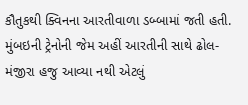કૌતુકથી ક્વિનના આરતીવાળા ડબ્બામાં જતી હતી. મુંબઇની ટ્રેનોની જેમ અહીં આરતીની સાથે ઢોલ-મંજીરા હજુ આવ્યા નથી એટલું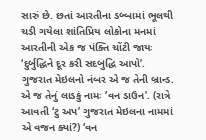સારું છે. છતાં આરતીના ડબ્બામાં ભૂલથી ચડી ગયેલા શાંતિપ્રિય લોકોના મનમાં આરતીની એક જ પંક્તિ ચોંટી જાયઃ ‘દુર્બુદ્ધિને દૂર કરી સદબુદ્ધિ આપો’.
ગુજરાત મેઇલનો નંબર એ જ તેની બ્રાન્ડ. એ જ તેનું લાડકું નામઃ ‘વન ડાઉન’. (રાત્રે આવતી ‘ટુ અપ’ ગુજરાત મેઇલના નામમાં એ વજન ક્યાં?) ‘વન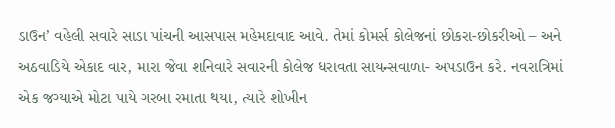ડાઉન’ વહેલી સવારે સાડા પાંચની આસપાસ મહેમદાવાદ આવે. તેમાં કોમર્સ કોલેજનાં છોકરા-છોકરીઓ – અને અઠવાડિયે એકાદ વાર, મારા જેવા શનિવારે સવારની કોલેજ ધરાવતા સાયન્સવાળા- અપડાઉન કરે. નવરાત્રિમાં એક જગ્યાએ મોટા પાયે ગરબા રમાતા થયા, ત્યારે શોખીન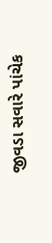જીવડા સવારે પાંચેક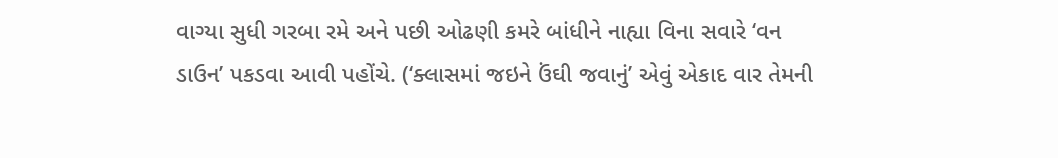વાગ્યા સુધી ગરબા રમે અને પછી ઓઢણી કમરે બાંધીને નાહ્યા વિના સવારે ‘વન ડાઉન’ પકડવા આવી પહોંચે. (‘ક્લાસમાં જઇને ઉંઘી જવાનું’ એવું એકાદ વાર તેમની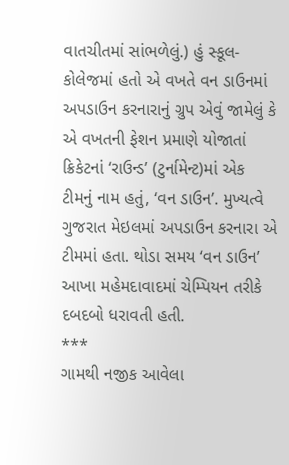વાતચીતમાં સાંભળેલું.) હું સ્કૂલ-કોલેજમાં હતો એ વખતે વન ડાઉનમાં અપડાઉન કરનારાનું ગ્રુપ એવું જામેલું કે એ વખતની ફેશન પ્રમાણે યોજાતાં ક્રિકેટનાં ‘રાઉન્ડ’ (ટુર્નામેન્ટ)માં એક ટીમનું નામ હતું, ‘વન ડાઉન’. મુખ્યત્વે ગુજરાત મેઇલમાં અપડાઉન કરનારા એ ટીમમાં હતા. થોડા સમય ‘વન ડાઉન’ આખા મહેમદાવાદમાં ચેમ્પિયન તરીકે દબદબો ધરાવતી હતી.
***
ગામથી નજીક આવેલા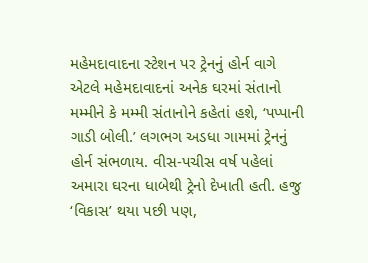મહેમદાવાદના સ્ટેશન પર ટ્રેનનું હોર્ન વાગે એટલે મહેમદાવાદનાં અનેક ઘરમાં સંતાનો મમ્મીને કે મમ્મી સંતાનોને કહેતાં હશે, ‘પપ્પાની ગાડી બોલી.’ લગભગ અડધા ગામમાં ટ્રેનનું હોર્ન સંભળાય. વીસ-પચીસ વર્ષ પહેલાં અમારા ઘરના ધાબેથી ટ્રેનો દેખાતી હતી. હજુ ‘વિકાસ’ થયા પછી પણ,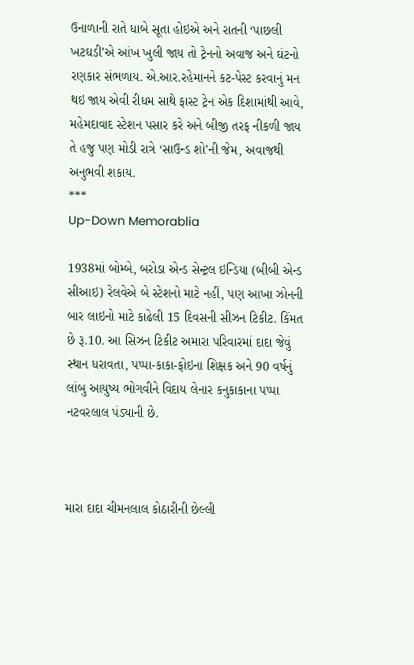ઉનાળાની રાતે ધાબે સૂતા હોઇએ અને રાતની ‘પાછલી ખટઘડી’એ આંખ ખુલી જાય તો ટ્રેનનો અવાજ અને ઘંટનો રણકાર સંભળાય. એ.આર.રહેમાનને કટ-પેસ્ટ કરવાનું મન થઇ જાય એવી રીધમ સાથે ફાસ્ટ ટ્રેન એક દિશામાંથી આવે, મહેમદાવાદ સ્ટેશન પસાર કરે અને બીજી તરફ નીકળી જાય તે હજુ પણ મોડી રાત્રે ‘સાઉન્ડ શો’ની જેમ, અવાજથી અનુભવી શકાય.
***
Up-Down Memorablia

1938માં બોમ્બે, બરોડા એન્ડ સેન્ટ્રલ ઇન્ડિયા (બીબી એન્ડ સીઆઇ) રેલવેએ બે સ્ટેશનો માટે નહીં, પણ આખા ઝોનની બાર લાઇનો માટે કાઢેલી 15 દિવસની સીઝન ટિકીટ. કિંમત છે રૂ.10. આ સિઝન ટિકીટ અમારા પરિવારમાં દાદા જેવું સ્થાન ધરાવતા, પપ્પા-કાકા-ફોઇના શિક્ષક અને 90 વર્ષનું લાંબુ આયુષ્ય ભોગવીને વિદાય લેનાર કનુકાકાના પપ્પા નટવરલાલ પંડ્યાની છે.



મારા દાદા ચીમનલાલ કોઠારીની છેલ્લી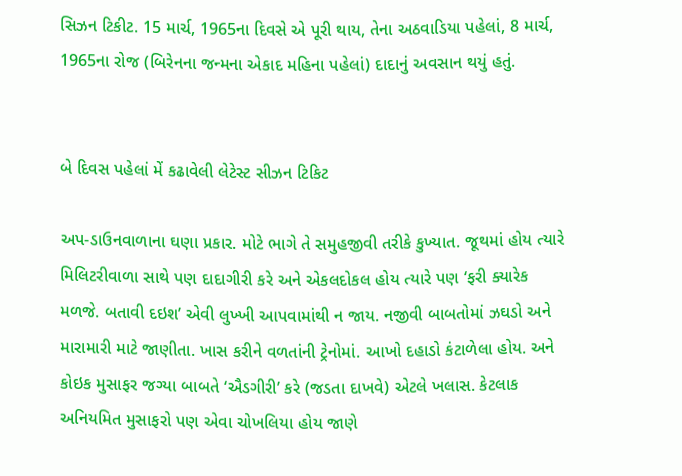સિઝન ટિકીટ. 15 માર્ચ, 1965ના દિવસે એ પૂરી થાય, તેના અઠવાડિયા પહેલાં, 8 માર્ચ, 1965ના રોજ (બિરેનના જન્મના એકાદ મહિના પહેલાં) દાદાનું અવસાન થયું હતું.


બે દિવસ પહેલાં મેં કઢાવેલી લેટેસ્ટ સીઝન ટિકિટ

અપ-ડાઉનવાળાના ઘણા પ્રકાર. મોટે ભાગે તે સમુહજીવી તરીકે કુખ્યાત. જૂથમાં હોય ત્યારે મિલિટરીવાળા સાથે પણ દાદાગીરી કરે અને એકલદોકલ હોય ત્યારે પણ ‘ફરી ક્યારેક મળજે. બતાવી દઇશ’ એવી લુખ્ખી આપવામાંથી ન જાય. નજીવી બાબતોમાં ઝઘડો અને મારામારી માટે જાણીતા. ખાસ કરીને વળતાંની ટ્રેનોમાં. આખો દહાડો કંટાળેલા હોય. અને કોઇક મુસાફર જગ્યા બાબતે ‘ઐડગીરી’ કરે (જડતા દાખવે) એટલે ખલાસ. કેટલાક અનિયમિત મુસાફરો પણ એવા ચોખલિયા હોય જાણે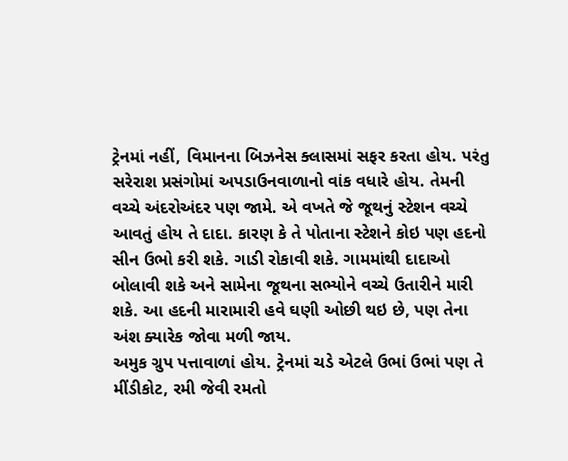ટ્રેનમાં નહીં, વિમાનના બિઝનેસ ક્લાસમાં સફર કરતા હોય. પરંતુ સરેરાશ પ્રસંગોમાં અપડાઉનવાળાનો વાંક વધારે હોય. તેમની વચ્ચે અંદરોઅંદર પણ જામે. એ વખતે જે જૂથનું સ્ટેશન વચ્ચે આવતું હોય તે દાદા. કારણ કે તે પોતાના સ્ટેશને કોઇ પણ હદનો સીન ઉભો કરી શકે. ગાડી રોકાવી શકે. ગામમાંથી દાદાઓ બોલાવી શકે અને સામેના જૂથના સભ્યોને વચ્ચે ઉતારીને મારી શકે. આ હદની મારામારી હવે ઘણી ઓછી થઇ છે, પણ તેના અંશ ક્યારેક જોવા મળી જાય.
અમુક ગ્રુપ પત્તાવાળાં હોય. ટ્રેનમાં ચડે એટલે ઉભાં ઉભાં પણ તે મીંડીકોટ, રમી જેવી રમતો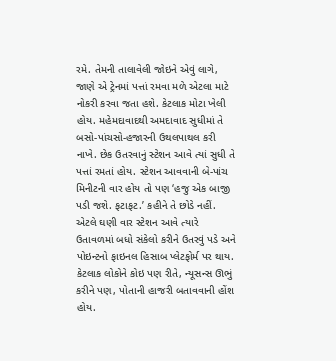રમે. તેમની તાલાવેલી જોઇને એવું લાગે, જાણે એ ટ્રેનમાં પત્તાં રમવા મળે એટલા માટે નોકરી કરવા જતા હશે. કેટલાક મોટા ખેલી હોય. મહેમદાવાદથી અમદાવાદ સુધીમાં તે બસો-પાંચસો-હજારની ઉથલપાથલ કરી નાખે. છેક ઉતરવાનું સ્ટેશન આવે ત્યાં સુધી તે પત્તાં રમતાં હોય. સ્ટેશન આવવાની બે-પાંચ મિનીટની વાર હોય તો પણ ‘હજુ એક બાજી પડી જશે. ફટાફટ.’ કહીને તે છોડે નહીં. એટલે ઘણી વાર સ્ટેશન આવે ત્યારે ઉતાવળમાં બધો સંકેલો કરીને ઉતરવું પડે અને પોઇન્ટનો ફાઇનલ હિસાબ પ્લેટફોર્મ પર થાય.
કેટલાક લોકોને કોઇ પણ રીતે, ન્યૂસન્સ ઊભું કરીને પણ, પોતાની હાજરી બતાવવાની હોંશ હોય.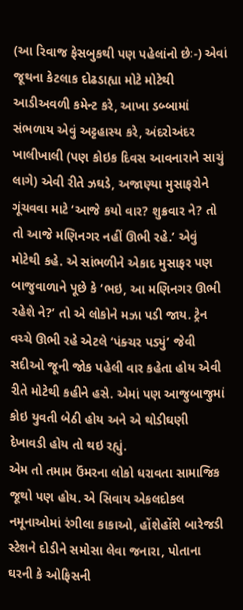(આ રિવાજ ફેસબુકથી પણ પહેલાંનો છેઃ-) એવાં જૂથના કેટલાક દોઢડાહ્યા મોટે મોટેથી આડીઅવળી કમેન્ટ કરે, આખા ડબ્બામાં સંભળાય એવું અટ્ટહાસ્ય કરે, અંદરોઅંદર ખાલીખાલી (પણ કોઇક દિવસ આવનારાને સાચું લાગે) એવી રીતે ઝઘડે, અજાણ્યા મુસાફરોને ગૂંચવવા માટે ‘આજે કયો વાર? શુક્રવાર ને? તો તો આજે મણિનગર નહીં ઊભી રહે.’ એવું મોટેથી કહે. એ સાંભળીને એકાદ મુસાફર પણ બાજુવાળાને પૂછે કે ‘ભઇ, આ મણિનગર ઊભી રહેશે ને?’ તો એ લોકોને મઝા પડી જાય. ટ્રેન વચ્ચે ઊભી રહે એટલે ‘પંક્ચર પડ્યું’ જેવી સદીઓ જૂની જોક પહેલી વાર કહેતા હોય એવી રીતે મોટેથી કહીને હસે. એમાં પણ આજુબાજુમાં કોઇ યુવતી બેઠી હોય અને એ થોડીઘણી દેખાવડી હોય તો થઇ રહ્યું.
એમ તો તમામ ઉંમરના લોકો ધરાવતા સામાજિક જૂથો પણ હોય. એ સિવાય એકલદોકલ નમૂનાઓમાં રંગીલા કાકાઓ, હોંશેહોંશે બારેજડી સ્ટેશને દોડીને સમોસા લેવા જનારા, પોતાના ઘરની કે ઓફિસની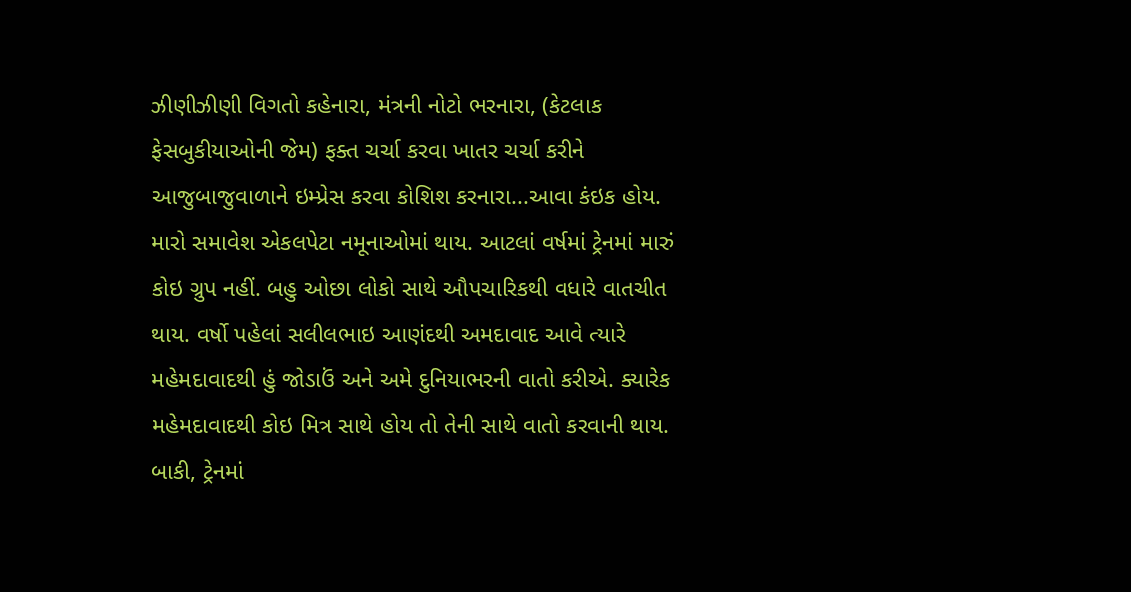ઝીણીઝીણી વિગતો કહેનારા, મંત્રની નોટો ભરનારા, (કેટલાક ફેસબુકીયાઓની જેમ) ફક્ત ચર્ચા કરવા ખાતર ચર્ચા કરીને આજુબાજુવાળાને ઇમ્પ્રેસ કરવા કોશિશ કરનારા...આવા કંઇક હોય. મારો સમાવેશ એકલપેટા નમૂનાઓમાં થાય. આટલાં વર્ષમાં ટ્રેનમાં મારું કોઇ ગ્રુપ નહીં. બહુ ઓછા લોકો સાથે ઔપચારિકથી વધારે વાતચીત થાય. વર્ષો પહેલાં સલીલભાઇ આણંદથી અમદાવાદ આવે ત્યારે મહેમદાવાદથી હું જોડાઉં અને અમે દુનિયાભરની વાતો કરીએ. ક્યારેક મહેમદાવાદથી કોઇ મિત્ર સાથે હોય તો તેની સાથે વાતો કરવાની થાય. બાકી, ટ્રેનમાં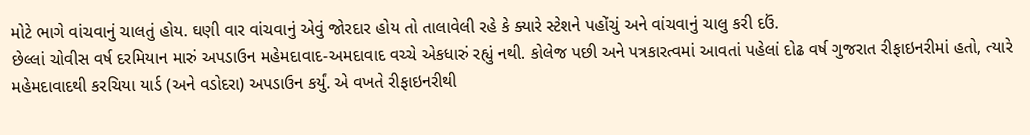મોટે ભાગે વાંચવાનું ચાલતું હોય. ઘણી વાર વાંચવાનું એવું જોરદાર હોય તો તાલાવેલી રહે કે ક્યારે સ્ટેશને પહોંચું અને વાંચવાનું ચાલુ કરી દઉં.
છેલ્લાં ચોવીસ વર્ષ દરમિયાન મારું અપડાઉન મહેમદાવાદ-અમદાવાદ વચ્ચે એકધારું રહ્યું નથી. કોલેજ પછી અને પત્રકારત્વમાં આવતાં પહેલાં દોઢ વર્ષ ગુજરાત રીફાઇનરીમાં હતો, ત્યારે મહેમદાવાદથી કરચિયા યાર્ડ (અને વડોદરા) અપડાઉન કર્યું. એ વખતે રીફાઇનરીથી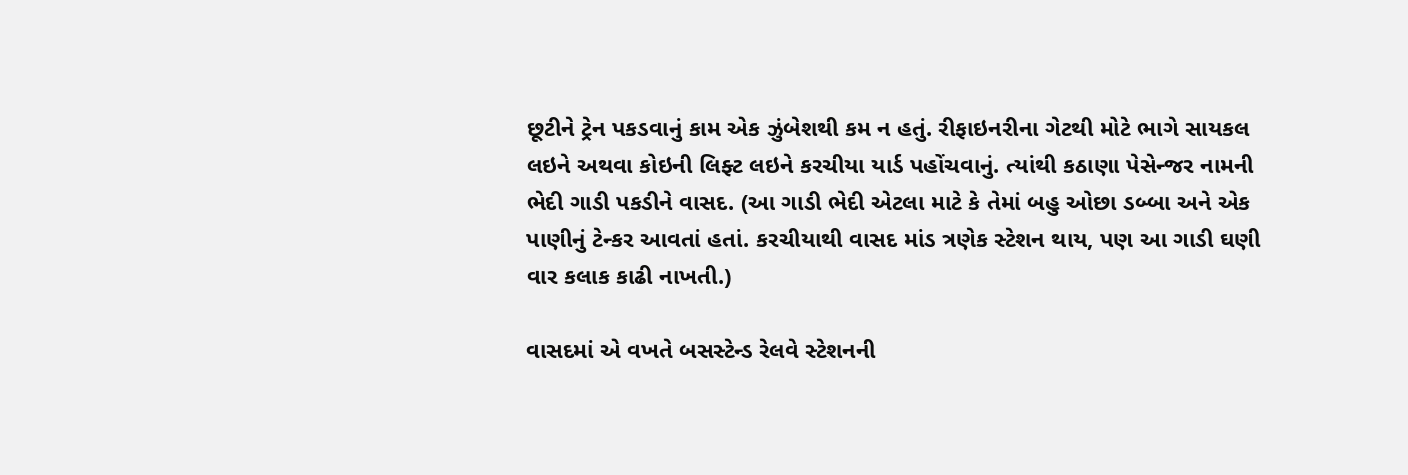છૂટીને ટ્રેન પકડવાનું કામ એક ઝુંબેશથી કમ ન હતું. રીફાઇનરીના ગેટથી મોટે ભાગે સાયકલ લઇને અથવા કોઇની લિફ્ટ લઇને કરચીયા યાર્ડ પહોંચવાનું. ત્યાંથી કઠાણા પેસેન્જર નામની ભેદી ગાડી પકડીને વાસદ. (આ ગાડી ભેદી એટલા માટે કે તેમાં બહુ ઓછા ડબ્બા અને એક પાણીનું ટેન્કર આવતાં હતાં. કરચીયાથી વાસદ માંડ ત્રણેક સ્ટેશન થાય, પણ આ ગાડી ઘણી વાર કલાક કાઢી નાખતી.)

વાસદમાં એ વખતે બસસ્ટેન્ડ રેલવે સ્ટેશનની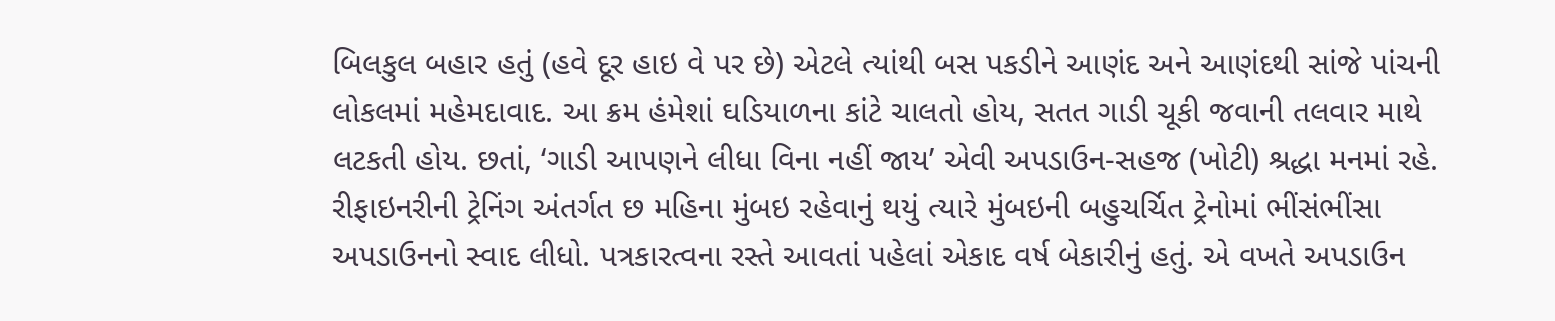બિલકુલ બહાર હતું (હવે દૂર હાઇ વે પર છે) એટલે ત્યાંથી બસ પકડીને આણંદ અને આણંદથી સાંજે પાંચની લોકલમાં મહેમદાવાદ. આ ક્રમ હંમેશાં ઘડિયાળના કાંટે ચાલતો હોય, સતત ગાડી ચૂકી જવાની તલવાર માથે લટકતી હોય. છતાં, ‘ગાડી આપણને લીધા વિના નહીં જાય’ એવી અપડાઉન-સહજ (ખોટી) શ્રદ્ધા મનમાં રહે.
રીફાઇનરીની ટ્રેનિંગ અંતર્ગત છ મહિના મુંબઇ રહેવાનું થયું ત્યારે મુંબઇની બહુચર્ચિત ટ્રેનોમાં ભીંસંભીંસા અપડાઉનનો સ્વાદ લીધો. પત્રકારત્વના રસ્તે આવતાં પહેલાં એકાદ વર્ષ બેકારીનું હતું. એ વખતે અપડાઉન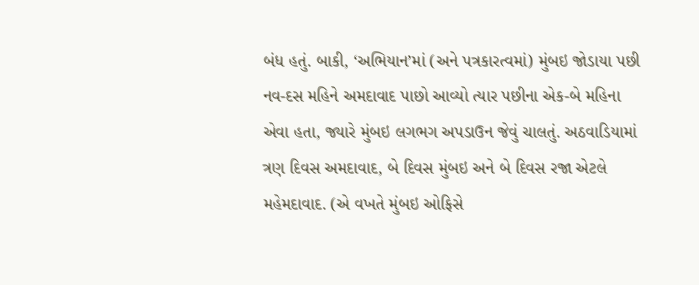બંધ હતું. બાકી, ‘અભિયાન’માં (અને પત્રકારત્વમાં) મુંબઇ જોડાયા પછી નવ-દસ મહિને અમદાવાદ પાછો આવ્યો ત્યાર પછીના એક-બે મહિના એવા હતા, જ્યારે મુંબઇ લગભગ અપડાઉન જેવું ચાલતું. અઠવાડિયામાં ત્રણ દિવસ અમદાવાદ, બે દિવસ મુંબઇ અને બે દિવસ રજા એટલે મહેમદાવાદ. (એ વખતે મુંબઇ ઓફિસે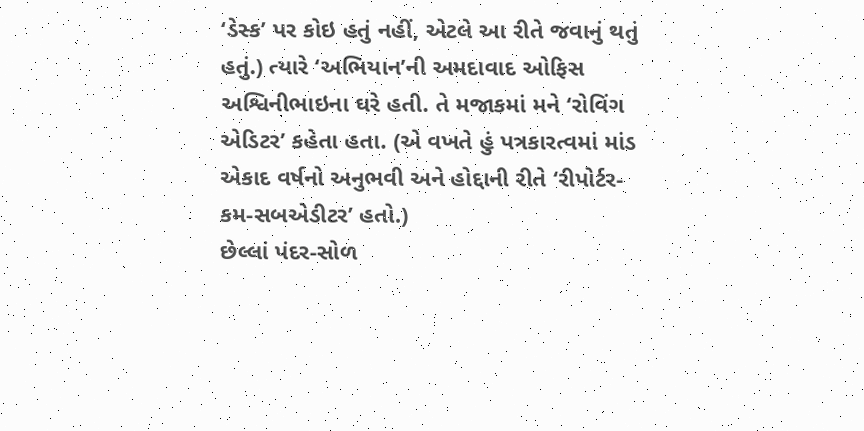‘ડેસ્ક’ પર કોઇ હતું નહીં, એટલે આ રીતે જવાનું થતું હતું.) ત્યારે ‘અભિયાન’ની અમદાવાદ ઓફિસ અશ્વિનીભાઇના ઘરે હતી. તે મજાકમાં મને ‘રોવિંગ એડિટર’ કહેતા હતા. (એ વખતે હું પત્રકારત્વમાં માંડ એકાદ વર્ષનો અનુભવી અને હોદ્દાની રીતે ‘રીપોર્ટર-કમ-સબએડીટર’ હતો.)
છેલ્લાં પંદર-સોળ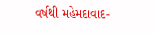વર્ષથી મહેમદાવાદ-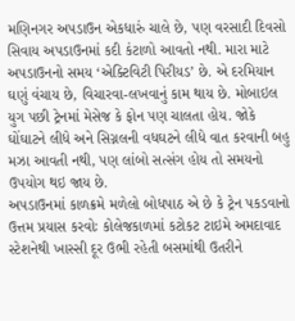મણિનગર અપડાઉન એકધારું ચાલે છે, પણ વરસાદી દિવસો સિવાય અપડાઉનમાં કદી કંટાળો આવતો નથી. મારા માટે અપડાઉનનો સમય ‘એક્ટિવિટી પિરીયડ’ છે. એ દરમિયાન ઘણું વંચાય છે, વિચારવા-લખવાનું કામ થાય છે. મોબાઇલ યુગ પછી ટ્રેનમાં મેસેજ કે ફોન પણ ચાલતા હોય. જોકે ઘોંઘાટને લીધે અને સિગ્નલની વધઘટને લીધે વાત કરવાની બહુ મઝા આવતી નથી, પણ લાંબો સત્સંગ હોય તો સમયનો ઉપયોગ થઇ જાય છે.
અપડાઉનમાં કાળક્રમે મળેલો બોધપાઠ એ છે કે ટ્રેન પકડવાનો ઉત્તમ પ્રયાસ કરવોઃ કોલેજકાળમાં કટોકટ ટાઇમે અમદાવાદ સ્ટેશનેથી ખાસ્સી દૂર ઉભી રહેતી બસમાંથી ઉતરીને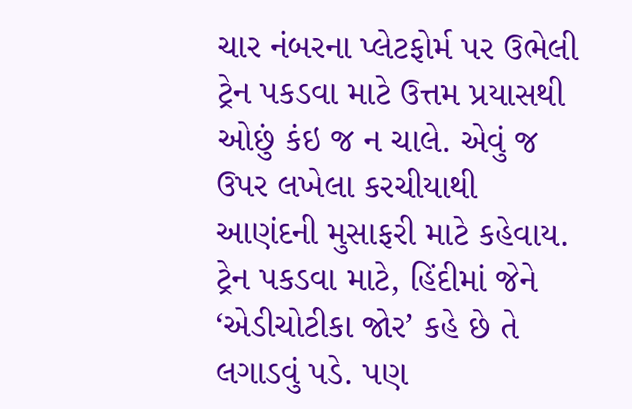ચાર નંબરના પ્લેટફોર્મ પર ઉભેલી ટ્રેન પકડવા માટે ઉત્તમ પ્રયાસથી ઓછું કંઇ જ ન ચાલે. એવું જ ઉપર લખેલા કરચીયાથી આણંદની મુસાફરી માટે કહેવાય. ટ્રેન પકડવા માટે, હિંદીમાં જેને ‘એડીચોટીકા જોર’ કહે છે તે લગાડવું પડે. પણ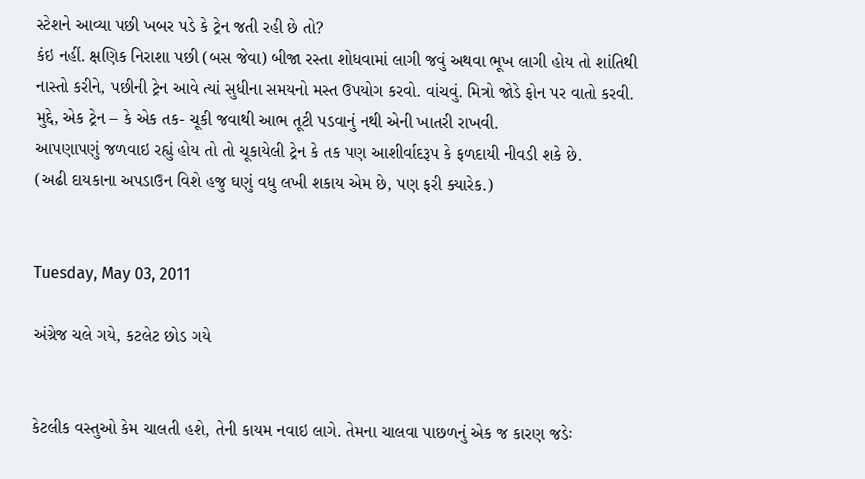સ્ટેશને આવ્યા પછી ખબર પડે કે ટ્રેન જતી રહી છે તો?
કંઇ નહીં. ક્ષણિક નિરાશા પછી (બસ જેવા) બીજા રસ્તા શોધવામાં લાગી જવું અથવા ભૂખ લાગી હોય તો શાંતિથી નાસ્તો કરીને, પછીની ટ્રેન આવે ત્યાં સુધીના સમયનો મસ્ત ઉપયોગ કરવો. વાંચવું. મિત્રો જોડે ફોન પર વાતો કરવી. મુદ્દે, એક ટ્રેન – કે એક તક- ચૂકી જવાથી આભ તૂટી પડવાનું નથી એની ખાતરી રાખવી.
આપણાપણું જળવાઇ રહ્યું હોય તો તો ચૂકાયેલી ટ્રેન કે તક પણ આશીર્વાદરૂપ કે ફળદાયી નીવડી શકે છે.
(અઢી દાયકાના અપડાઉન વિશે હજુ ઘણું વધુ લખી શકાય એમ છે, પણ ફરી ક્યારેક.)


Tuesday, May 03, 2011

અંગ્રેજ ચલે ગયે, કટલેટ છોડ ગયે


કેટલીક વસ્તુઓ કેમ ચાલતી હશે, તેની કાયમ નવાઇ લાગે. તેમના ચાલવા પાછળનું એક જ કારણ જડેઃ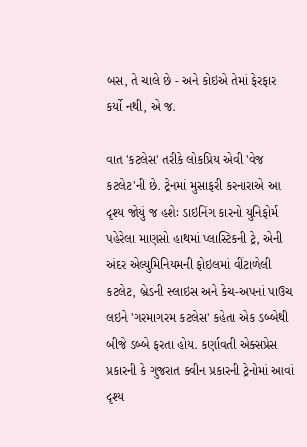બસ, તે ચાલે છે - અને કોઇએ તેમાં ફેરફાર કર્યો નથી, એ જ.

વાત 'કટલેસ' તરીકે લોકપ્રિય એવી 'વેજ કટલેટ'ની છે. ટ્રેનમાં મુસાફરી કરનારાએ આ દૃશ્ય જોયું જ હશેઃ ડાઇનિંગ કારનો યુનિફોર્મ પહેરેલા માણસો હાથમાં પ્લાસ્ટિકની ટ્રે, એની અંદર એલ્યુમિનિયમની ફોઇલમાં વીંટાળેલી કટલેટ, બ્રેડની સ્લાઇસ અને કેચ-અપનાં પાઉચ લઇને 'ગરમાગરમ કટલેસ' કહેતા એક ડબ્બેથી બીજે ડબ્બે ફરતા હોય. કર્ણાવતી એક્સપ્રેસ પ્રકારની કે ગુજરાત ક્વીન પ્રકારની ટ્રેનોમાં આવાં દૃશ્ય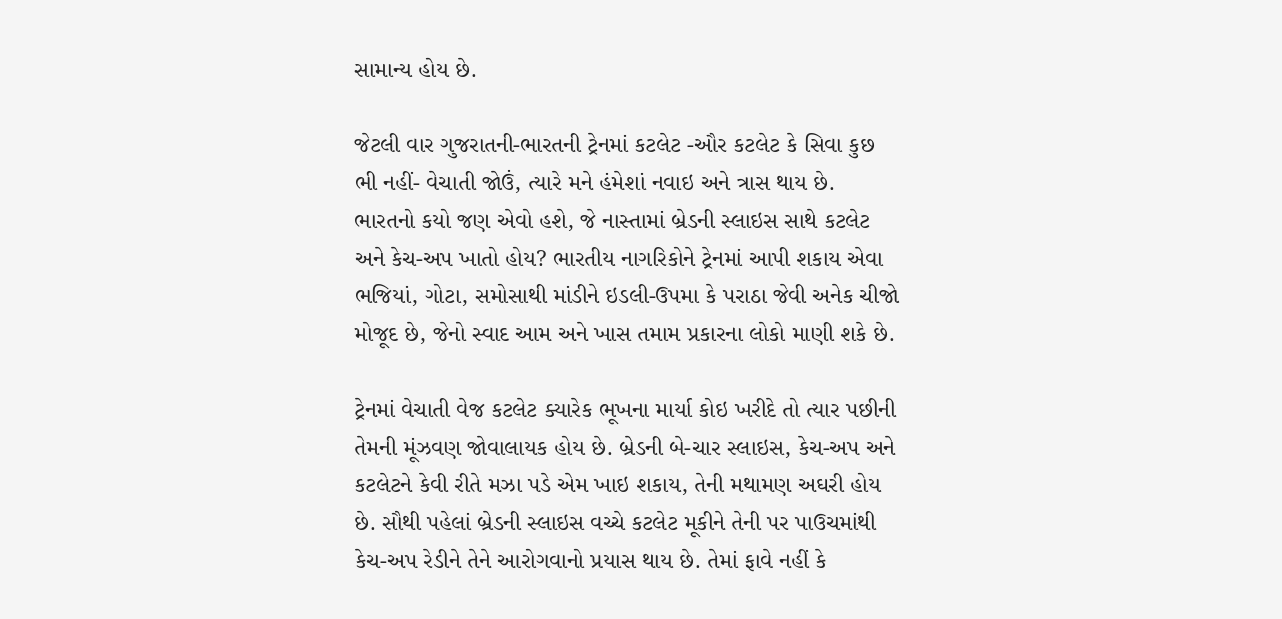સામાન્ય હોય છે.

જેટલી વાર ગુજરાતની-ભારતની ટ્રેનમાં કટલેટ -ઔર કટલેટ કે સિવા કુછ ભી નહીં- વેચાતી જોઉં, ત્યારે મને હંમેશાં નવાઇ અને ત્રાસ થાય છે. ભારતનો કયો જણ એવો હશે, જે નાસ્તામાં બ્રેડની સ્લાઇસ સાથે કટલેટ અને કેચ-અપ ખાતો હોય? ભારતીય નાગરિકોને ટ્રેનમાં આપી શકાય એવા ભજિયાં, ગોટા, સમોસાથી માંડીને ઇડલી-ઉપમા કે પરાઠા જેવી અનેક ચીજો મોજૂદ છે, જેનો સ્વાદ આમ અને ખાસ તમામ પ્રકારના લોકો માણી શકે છે.

ટ્રેનમાં વેચાતી વેજ કટલેટ ક્યારેક ભૂખના માર્યા કોઇ ખરીદે તો ત્યાર પછીની તેમની મૂંઝવણ જોવાલાયક હોય છે. બ્રેડની બે-ચાર સ્લાઇસ, કેચ-અપ અને કટલેટને કેવી રીતે મઝા પડે એમ ખાઇ શકાય, તેની મથામણ અઘરી હોય છે. સૌથી પહેલાં બ્રેડની સ્લાઇસ વચ્ચે કટલેટ મૂકીને તેની પર પાઉચમાંથી કેચ-અપ રેડીને તેને આરોગવાનો પ્રયાસ થાય છે. તેમાં ફાવે નહીં કે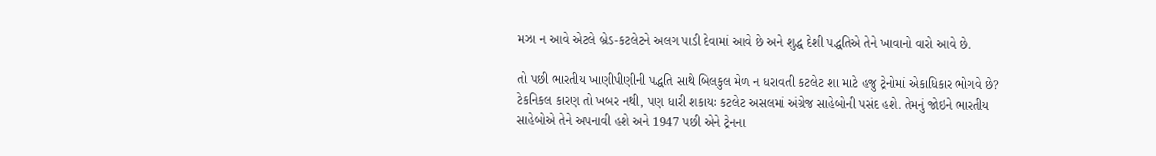મઝા ન આવે એટલે બ્રેડ-કટલેટને અલગ પાડી દેવામાં આવે છે અને શુદ્ધ દેશી પદ્ધતિએ તેને ખાવાનો વારો આવે છે.

તો પછી ભારતીય ખાણીપીણીની પદ્ધતિ સાથે બિલકુલ મેળ ન ધરાવતી કટલેટ શા માટે હજુ ટ્રેનોમાં એકાધિકાર ભોગવે છે? ટેકનિકલ કારણ તો ખબર નથી, પણ ધારી શકાયઃ કટલેટ અસલમાં અંગ્રેજ સાહેબોની પસંદ હશે. તેમનું જોઇને ભારતીય સાહેબોએ તેને અપનાવી હશે અને 1947 પછી એને ટ્રેનના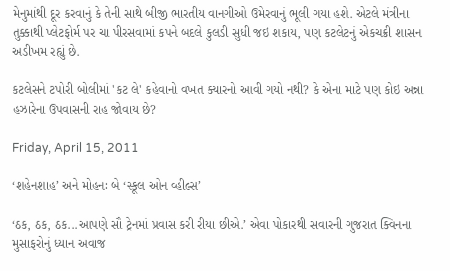મેનુમાંથી દૂર કરવાનું કે તેની સાથે બીજી ભારતીય વાનગીઓ ઉમેરવાનું ભૂલી ગયા હશે. એટલે મંત્રીના તુક્કાથી પ્લેટફોર્મ પર ચા પીરસવામાં કપને બદલે કુલડી સુધી જઇ શકાય, પણ કટલેટનું એકચક્રી શાસન અડીખમ રહ્યું છે.

કટલેસને ટપોરી બોલીમાં 'કટ લે' કહેવાનો વખત ક્યારનો આવી ગયો નથી? કે એના માટે પણ કોઇ અન્ના હઝારેના ઉપવાસની રાહ જોવાય છે?

Friday, April 15, 2011

‘શહેનશાહ’ અને મોહનઃ બે ‘સ્કૂલ ઓન વ્હીલ્સ’

‘ઠક, ઠક, ઠક...આપણે સૌ ટ્રેનમાં પ્રવાસ કરી રીયા છીએ.’ એવા પોકારથી સવારની ગુજરાત ક્વિનના મુસાફરોનું ધ્યાન અવાજ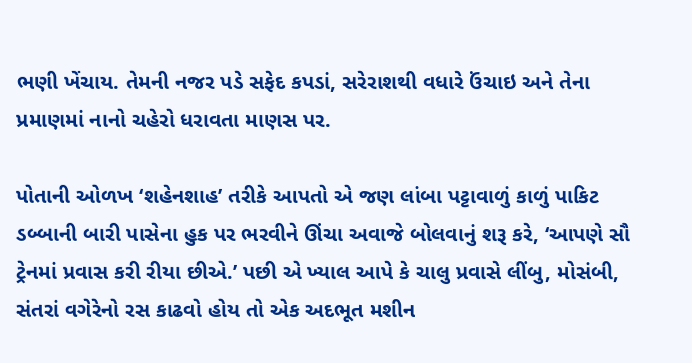ભણી ખેંચાય. તેમની નજર પડે સફેદ કપડાં, સરેરાશથી વધારે ઉંચાઇ અને તેના પ્રમાણમાં નાનો ચહેરો ધરાવતા માણસ પર.

પોતાની ઓળખ ‘શહેનશાહ’ તરીકે આપતો એ જણ લાંબા પટ્ટાવાળું કાળું પાકિટ ડબ્બાની બારી પાસેના હુક પર ભરવીને ઊંચા અવાજે બોલવાનું શરૂ કરે, ‘આપણે સૌ ટ્રેનમાં પ્રવાસ કરી રીયા છીએ.’ પછી એ ખ્યાલ આપે કે ચાલુ પ્રવાસે લીંબુ, મોસંબી, સંતરાં વગેરેનો રસ કાઢવો હોય તો એક અદભૂત મશીન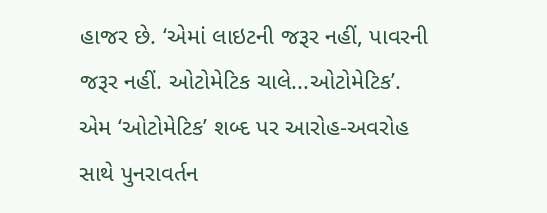હાજર છે. ‘એમાં લાઇટની જરૂર નહીં, પાવરની જરૂર નહીં. ઓટોમેટિક ચાલે...ઓટોમેટિક’. એમ ‘ઓટોમેટિક’ શબ્દ પર આરોહ-અવરોહ સાથે પુનરાવર્તન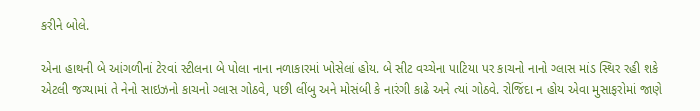કરીને બોલે.

એના હાથની બે આંગળીનાં ટેરવાં સ્ટીલના બે પોલા નાના નળાકારમાં ખોસેલાં હોય. બે સીટ વચ્ચેના પાટિયા પર કાચનો નાનો ગ્લાસ માંડ સ્થિર રહી શકે એટલી જગ્યામાં તે નેનો સાઇઝનો કાચનો ગ્લાસ ગોઠવે, પછી લીંબુ અને મોસંબી કે નારંગી કાઢે અને ત્યાં ગોઠવે. રોજિંદા ન હોય એવા મુસાફરોમાં જાણે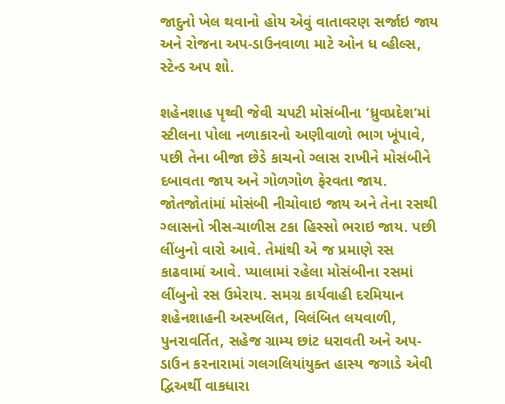જાદુનો ખેલ થવાનો હોય એવું વાતાવરણ સર્જાઇ જાય અને રોજના અપ-ડાઉનવાળા માટે ઓન ધ વ્હીલ્સ, સ્ટેન્ડ અપ શો.

શહેનશાહ પૃથ્વી જેવી ચપટી મોસંબીના ‘ધ્રુવપ્રદેશ’માં સ્ટીલના પોલા નળાકારનો અણીવાળો ભાગ ખૂંપાવે, પછી તેના બીજા છેડે કાચનો ગ્લાસ રાખીને મોસંબીને દબાવતા જાય અને ગોળગોળ ફેરવતા જાય. જોતજોતાંમાં મોસંબી નીચોવાઇ જાય અને તેના રસથી ગ્લાસનો ત્રીસ-ચાળીસ ટકા હિસ્સો ભરાઇ જાય. પછી લીંબુનો વારો આવે. તેમાંથી એ જ પ્રમાણે રસ કાઢવામાં આવે. પ્યાલામાં રહેલા મોસંબીના રસમાં લીંબુનો રસ ઉમેરાય. સમગ્ર કાર્યવાહી દરમિયાન શહેનશાહની અસ્ખલિત, વિલંબિત લયવાળી, પુનરાવર્તિત, સહેજ ગ્રામ્ય છાંટ ધરાવતી અને અપ-ડાઉન કરનારામાં ગલગલિયાંયુક્ત હાસ્ય જગાડે એવી દ્વિઅર્થી વાકધારા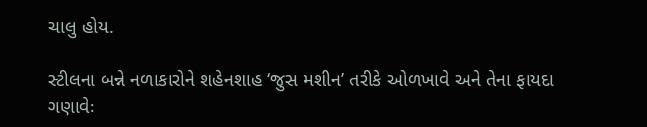ચાલુ હોય.

સ્ટીલના બન્ને નળાકારોને શહેનશાહ ‘જુસ મશીન’ તરીકે ઓળખાવે અને તેના ફાયદા ગણાવેઃ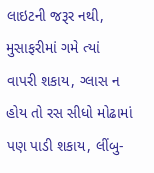લાઇટની જરૂર નથી, મુસાફરીમાં ગમે ત્યાં વાપરી શકાય, ગ્લાસ ન હોય તો રસ સીધો મોઢામાં પણ પાડી શકાય, લીંબુ-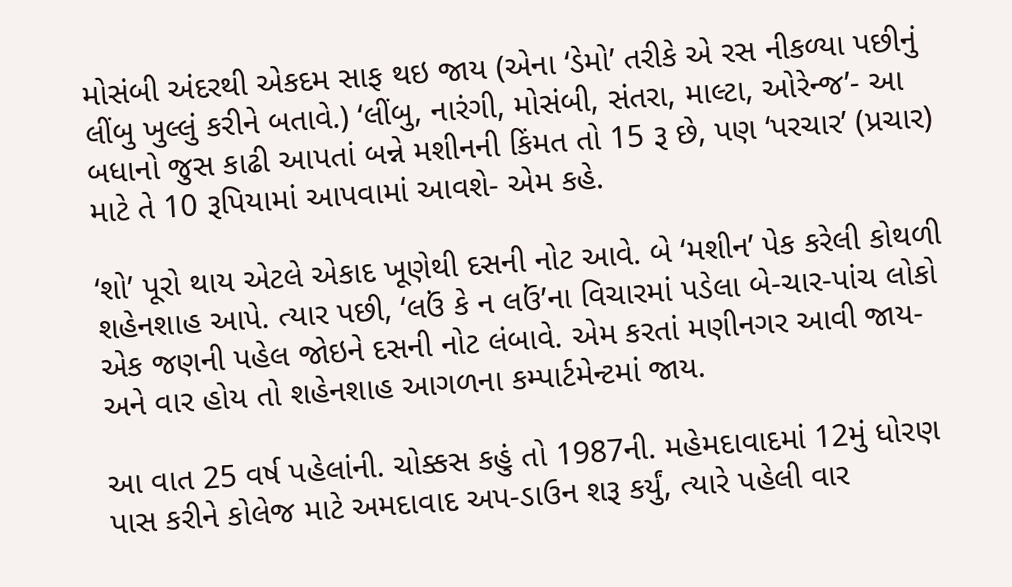મોસંબી અંદરથી એકદમ સાફ થઇ જાય (એના ‘ડેમો’ તરીકે એ રસ નીકળ્યા પછીનું લીંબુ ખુલ્લું કરીને બતાવે.) ‘લીંબુ, નારંગી, મોસંબી, સંતરા, માલ્ટા, ઓરેન્જ’- આ બધાનો જુસ કાઢી આપતાં બન્ને મશીનની કિંમત તો 15 રૂ છે, પણ ‘પરચાર’ (પ્રચાર) માટે તે 10 રૂપિયામાં આપવામાં આવશે- એમ કહે.

‘શો’ પૂરો થાય એટલે એકાદ ખૂણેથી દસની નોટ આવે. બે ‘મશીન’ પેક કરેલી કોથળી શહેનશાહ આપે. ત્યાર પછી, ‘લઉં કે ન લઉં’ના વિચારમાં પડેલા બે-ચાર-પાંચ લોકો એક જણની પહેલ જોઇને દસની નોટ લંબાવે. એમ કરતાં મણીનગર આવી જાય- અને વાર હોય તો શહેનશાહ આગળના કમ્પાર્ટમેન્ટમાં જાય.

આ વાત 25 વર્ષ પહેલાંની. ચોક્કસ કહું તો 1987ની. મહેમદાવાદમાં 12મું ધોરણ પાસ કરીને કોલેજ માટે અમદાવાદ અપ-ડાઉન શરૂ કર્યું, ત્યારે પહેલી વાર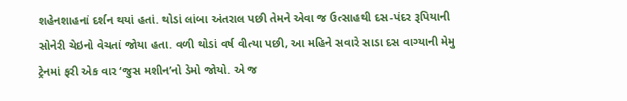શહેનશાહનાં દર્શન થયાં હતાં. થોડાં લાંબા અંતરાલ પછી તેમને એવા જ ઉત્સાહથી દસ-પંદર રૂપિયાની સોનેરી ચેઇનો વેચતાં જોયા હતા. વળી થોડાં વર્ષ વીત્યા પછી, આ મહિને સવારે સાડા દસ વાગ્યાની મેમુ ટ્રેનમાં ફરી એક વાર ‘જુસ મશીન’નો ડેમો જોયો. એ જ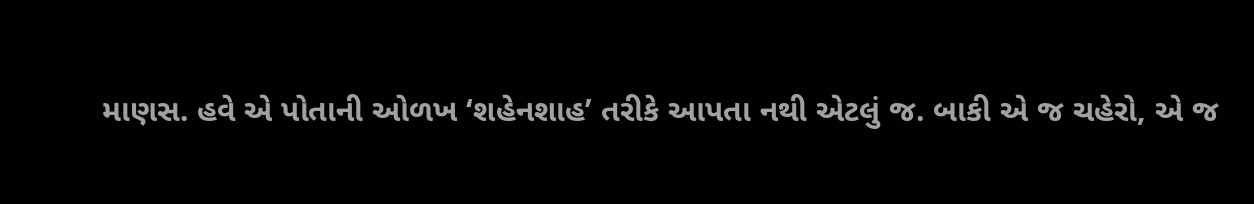માણસ. હવે એ પોતાની ઓળખ ‘શહેનશાહ’ તરીકે આપતા નથી એટલું જ. બાકી એ જ ચહેરો, એ જ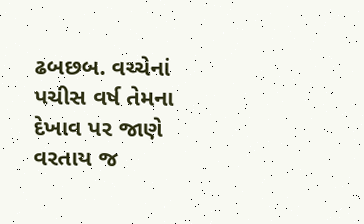ઢબછબ. વચ્ચેનાં પચીસ વર્ષ તેમના દેખાવ પર જાણે વરતાય જ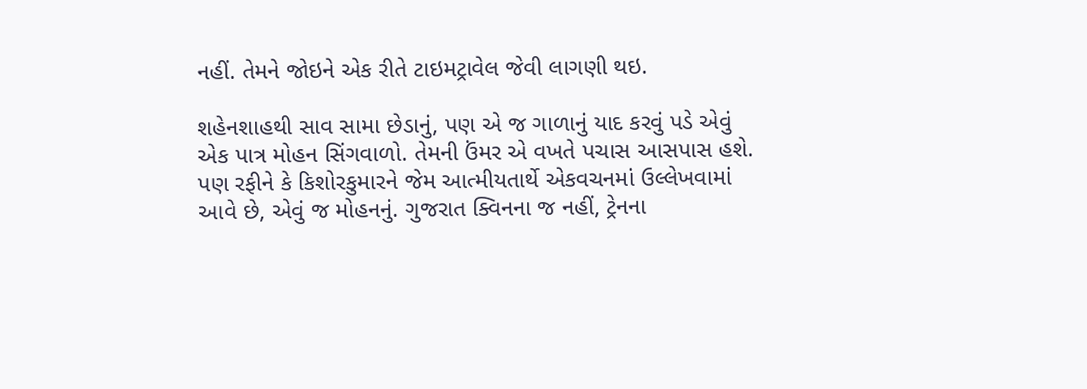નહીં. તેમને જોઇને એક રીતે ટાઇમટ્રાવેલ જેવી લાગણી થઇ.

શહેનશાહથી સાવ સામા છેડાનું, પણ એ જ ગાળાનું યાદ કરવું પડે એવું એક પાત્ર મોહન સિંગવાળો. તેમની ઉંમર એ વખતે પચાસ આસપાસ હશે. પણ રફીને કે કિશોરકુમારને જેમ આત્મીયતાર્થે એકવચનમાં ઉલ્લેખવામાં આવે છે, એવું જ મોહનનું. ગુજરાત ક્વિનના જ નહીં, ટ્રેનના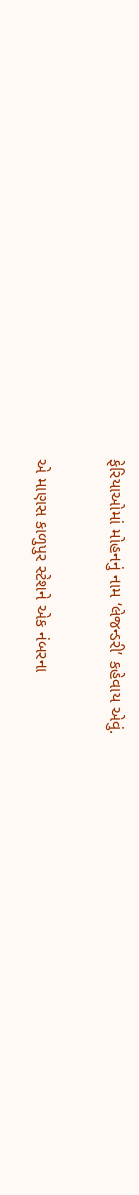ફેરિયાઓમાં મોહનનું નામ ‘લેજન્ડરી’ કહેવાય એવું.

એ માણસ કાળુપુર સ્ટેશને એક નંબરના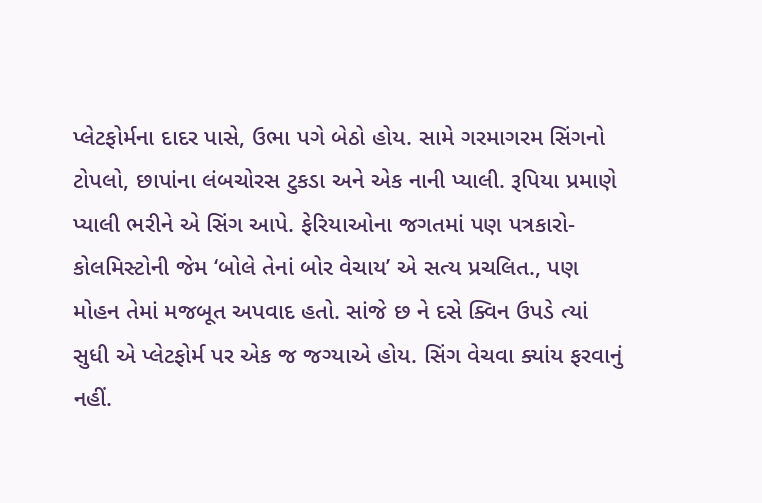પ્લેટફોર્મના દાદર પાસે, ઉભા પગે બેઠો હોય. સામે ગરમાગરમ સિંગનો ટોપલો, છાપાંના લંબચોરસ ટુકડા અને એક નાની પ્યાલી. રૂપિયા પ્રમાણે પ્યાલી ભરીને એ સિંગ આપે. ફેરિયાઓના જગતમાં પણ પત્રકારો-કોલમિસ્ટોની જેમ ‘બોલે તેનાં બોર વેચાય’ એ સત્ય પ્રચલિત., પણ મોહન તેમાં મજબૂત અપવાદ હતો. સાંજે છ ને દસે ક્વિન ઉપડે ત્યાં સુધી એ પ્લેટફોર્મ પર એક જ જગ્યાએ હોય. સિંગ વેચવા ક્યાંય ફરવાનું નહીં.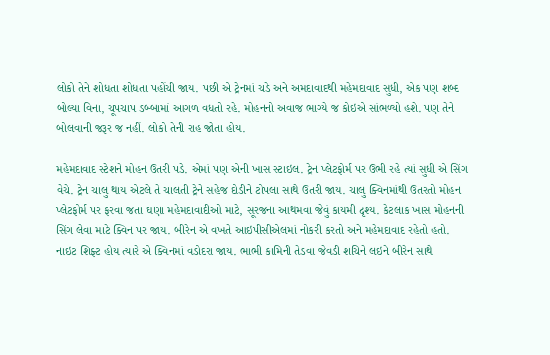લોકો તેને શોધતા શોધતા પહોંચી જાય. પછી એ ટ્રેનમાં ચડે અને અમદાવાદથી મહેમદાવાદ સુધી, એક પણ શબ્દ બોલ્યા વિના, ચૂપચાપ ડબ્બામાં આગળ વધતો રહે. મોહનનો અવાજ ભાગ્યે જ કોઇએ સાંભળ્યો હશે. પણ તેને બોલવાની જરૂર જ નહીં. લોકો તેની રાહ જોતા હોય.

મહેમદાવાદ સ્ટેશને મોહન ઉતરી પડે. એમાં પણ એની ખાસ સ્ટાઇલ. ટ્રેન પ્લેટફોર્મ પર ઉભી રહે ત્યાં સુધી એ સિંગ વેચે. ટ્રેન ચાલુ થાય એટલે તે ચાલતી ટ્રેને સહેજ દોડીને ટોપલા સાથે ઉતરી જાય. ચાલુ ક્વિનમાંથી ઉતરતો મોહન પ્લેટફોર્મ પર ફરવા જતા ઘણા મહેમદાવાદીઓ માટે, સૂરજના આથમવા જેવું કાયમી દૃશ્ય. કેટલાક ખાસ મોહનની સિંગ લેવા માટે ક્વિન પર જાય. બીરેન એ વખતે આઇપીસીએલમાં નોકરી કરતો અને મહેમદાવાદ રહેતો હતો. નાઇટ શિફ્ટ હોય ત્યારે એ ક્વિનમાં વડોદરા જાય. ભાભી કામિની તેડવા જેવડી શચિને લઇને બીરેન સાથે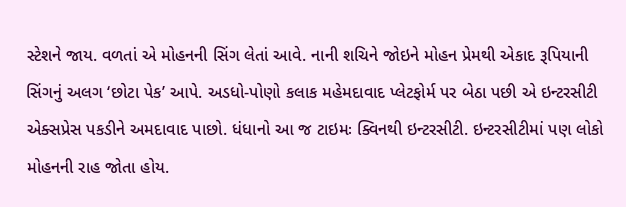સ્ટેશને જાય. વળતાં એ મોહનની સિંગ લેતાં આવે. નાની શચિને જોઇને મોહન પ્રેમથી એકાદ રૂપિયાની સિંગનું અલગ ‘છોટા પેક’ આપે. અડધો-પોણો કલાક મહેમદાવાદ પ્લેટફોર્મ પર બેઠા પછી એ ઇન્ટરસીટી એક્સપ્રેસ પકડીને અમદાવાદ પાછો. ધંધાનો આ જ ટાઇમઃ ક્વિનથી ઇન્ટરસીટી. ઇન્ટરસીટીમાં પણ લોકો મોહનની રાહ જોતા હોય.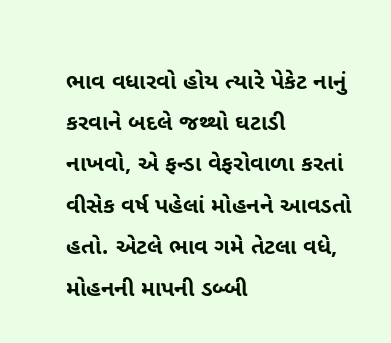ભાવ વધારવો હોય ત્યારે પેકેટ નાનું કરવાને બદલે જથ્થો ઘટાડી નાખવો, એ ફન્ડા વેફરોવાળા કરતાં વીસેક વર્ષ પહેલાં મોહનને આવડતો હતો. એટલે ભાવ ગમે તેટલા વધે, મોહનની માપની ડબ્બી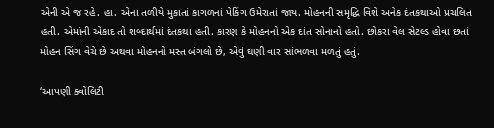એની એ જ રહે. હા. એના તળીયે મુકાતાં કાગળનાં પેકિંગ ઉમેરાતાં જાય. મોહનની સમૃદ્ધિ વિશે અનેક દંતકથાઓ પ્રચલિત હતી. એમાંની એકાદ તો શબ્દાર્થમાં દંતકથા હતી. કારણ કે મોહનનો એક દાંત સોનાનો હતો. છોકરા વેલ સેટલ્ડ હોવા છતાં મોહન સિંગ વેચે છે અથવા મોહનનો મસ્ત બંગલો છે, એવું ઘણી વાર સાંભળવા મળતું હતું.

‘આપણી ક્વોલિટી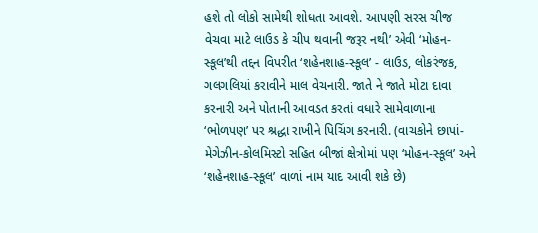હશે તો લોકો સામેથી શોધતા આવશે. આપણી સરસ ચીજ વેચવા માટે લાઉડ કે ચીપ થવાની જરૂર નથી’ એવી ‘મોહન-સ્કૂલ’થી તદ્દન વિપરીત ‘શહેનશાહ-સ્કૂલ’ - લાઉડ, લોકરંજક, ગલગલિયાં કરાવીને માલ વેચનારી. જાતે ને જાતે મોટા દાવા કરનારી અને પોતાની આવડત કરતાં વધારે સામેવાળાના ‘ભોળપણ’ પર શ્રદ્ધા રાખીને પિચિંગ કરનારી. (વાચકોને છાપાં-મેગેઝીન-કોલમિસ્ટો સહિત બીજાં ક્ષેત્રોમાં પણ ‘મોહન-સ્કૂલ’ અને ‘શહેનશાહ-સ્કૂલ’ વાળાં નામ યાદ આવી શકે છે)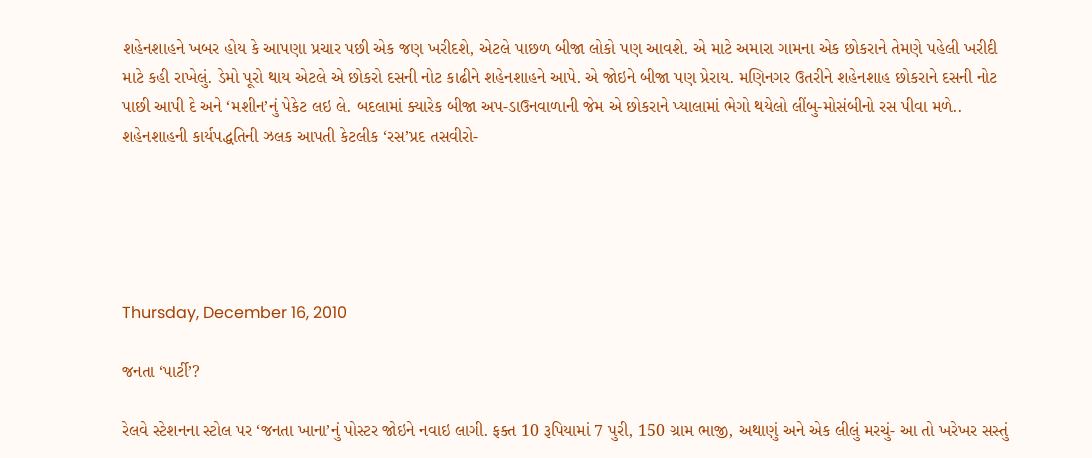શહેનશાહને ખબર હોય કે આપણા પ્રચાર પછી એક જણ ખરીદશે, એટલે પાછળ બીજા લોકો પણ આવશે. એ માટે અમારા ગામના એક છોકરાને તેમણે પહેલી ખરીદી માટે કહી રાખેલું. ડેમો પૂરો થાય એટલે એ છોકરો દસની નોટ કાઢીને શહેનશાહને આપે. એ જોઇને બીજા પણ પ્રેરાય. મણિનગર ઉતરીને શહેનશાહ છોકરાને દસની નોટ પાછી આપી દે અને ‘મશીન’નું પેકેટ લઇ લે. બદલામાં ક્યારેક બીજા અપ-ડાઉનવાળાની જેમ એ છોકરાને પ્યાલામાં ભેગો થયેલો લીંબુ-મોસંબીનો રસ પીવા મળે.. શહેનશાહની કાર્યપદ્ધતિની ઝલક આપતી કેટલીક ‘રસ’પ્રદ તસવીરો-





Thursday, December 16, 2010

જનતા ‘પાર્ટી’?

રેલવે સ્ટેશનના સ્ટોલ પર ‘જનતા ખાના’નું પોસ્ટર જોઇને નવાઇ લાગી. ફક્ત 10 રૂપિયામાં 7 પુરી, 150 ગ્રામ ભાજી, અથાણું અને એક લીલું મરચું- આ તો ખરેખર સસ્તું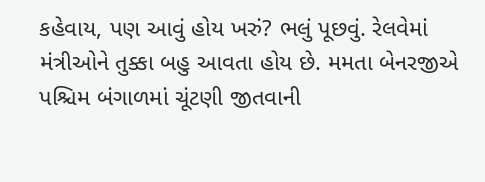કહેવાય, પણ આવું હોય ખરું? ભલું પૂછવું. રેલવેમાં મંત્રીઓને તુક્કા બહુ આવતા હોય છે. મમતા બેનરજીએ પશ્ચિમ બંગાળમાં ચૂંટણી જીતવાની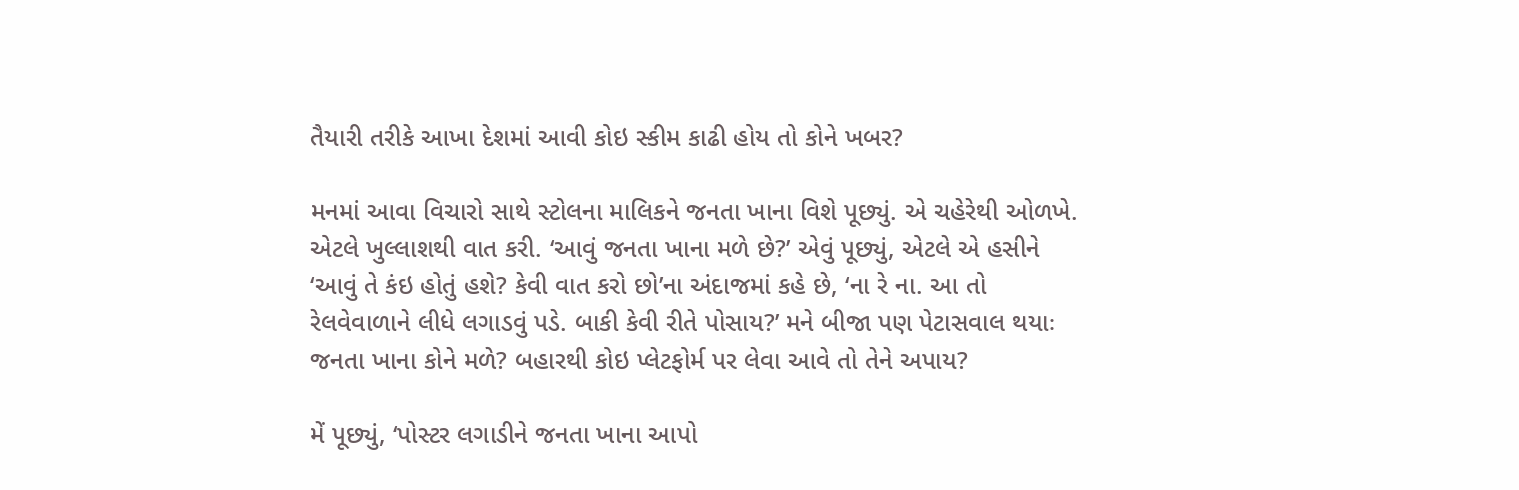તૈયારી તરીકે આખા દેશમાં આવી કોઇ સ્કીમ કાઢી હોય તો કોને ખબર?

મનમાં આવા વિચારો સાથે સ્ટોલના માલિકને જનતા ખાના વિશે પૂછ્યું. એ ચહેરેથી ઓળખે. એટલે ખુલ્લાશથી વાત કરી. ‘આવું જનતા ખાના મળે છે?’ એવું પૂછ્યું, એટલે એ હસીને ‘આવું તે કંઇ હોતું હશે? કેવી વાત કરો છો’ના અંદાજમાં કહે છે, ‘ના રે ના. આ તો રેલવેવાળાને લીધે લગાડવું પડે. બાકી કેવી રીતે પોસાય?’ મને બીજા પણ પેટાસવાલ થયાઃ જનતા ખાના કોને મળે? બહારથી કોઇ પ્લેટફોર્મ પર લેવા આવે તો તેને અપાય?

મેં પૂછ્યું, ‘પોસ્ટર લગાડીને જનતા ખાના આપો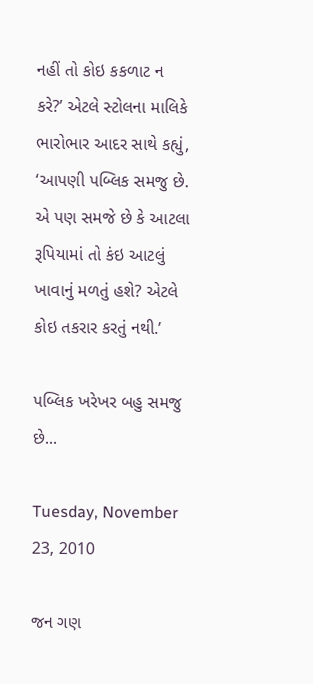નહીં તો કોઇ કકળાટ ન કરે?’ એટલે સ્ટોલના માલિકે ભારોભાર આદર સાથે કહ્યું, ‘આપણી પબ્લિક સમજુ છે. એ પણ સમજે છે કે આટલા રૂપિયામાં તો કંઇ આટલું ખાવાનું મળતું હશે? એટલે કોઇ તકરાર કરતું નથી.’

પબ્લિક ખરેખર બહુ સમજુ છે...

Tuesday, November 23, 2010

જન ગણ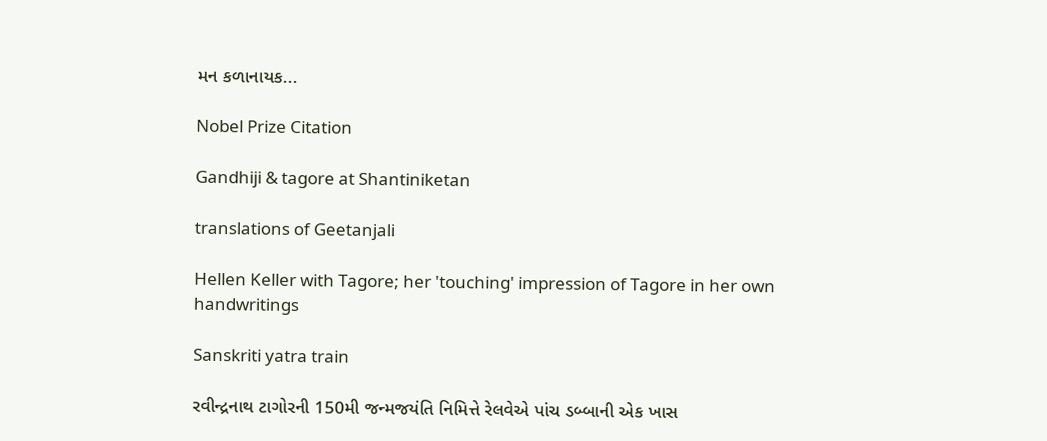મન કળાનાયક...

Nobel Prize Citation

Gandhiji & tagore at Shantiniketan

translations of Geetanjali

Hellen Keller with Tagore; her 'touching' impression of Tagore in her own handwritings

Sanskriti yatra train

રવીન્દ્રનાથ ટાગોરની 150મી જન્મજયંતિ નિમિત્તે રેલવેએ પાંચ ડબ્બાની એક ખાસ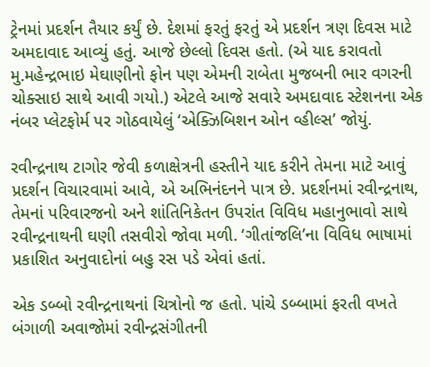ટ્રેનમાં પ્રદર્શન તૈયાર કર્યું છે. દેશમાં ફરતું ફરતું એ પ્રદર્શન ત્રણ દિવસ માટે અમદાવાદ આવ્યું હતું. આજે છેલ્લો દિવસ હતો. (એ યાદ કરાવતો મુ.મહેન્દ્રભાઇ મેઘાણીનો ફોન પણ એમની રાબેતા મુજબની ભાર વગરની ચોક્સાઇ સાથે આવી ગયો.) એટલે આજે સવારે અમદાવાદ સ્ટેશનના એક નંબર પ્લેટફોર્મ પર ગોઠવાયેલું ‘એક્ઝિબિશન ઓન વ્હીલ્સ’ જોયું.

રવીન્દ્રનાથ ટાગોર જેવી કળાક્ષેત્રની હસ્તીને યાદ કરીને તેમના માટે આવું પ્રદર્શન વિચારવામાં આવે, એ અભિનંદનને પાત્ર છે. પ્રદર્શનમાં રવીન્દ્રનાથ, તેમનાં પરિવારજનો અને શાંતિનિકેતન ઉપરાંત વિવિધ મહાનુભાવો સાથે રવીન્દ્રનાથની ઘણી તસવીરો જોવા મળી. ‘ગીતાંજલિ’ના વિવિધ ભાષામાં પ્રકાશિત અનુવાદોનાં બહુ રસ પડે એવાં હતાં.

એક ડબ્બો રવીન્દ્રનાથનાં ચિત્રોનો જ હતો. પાંચે ડબ્બામાં ફરતી વખતે બંગાળી અવાજોમાં રવીન્દ્રસંગીતની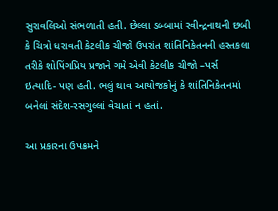સુરાવલિઓ સંભળાતી હતી. છેલ્લા ડબ્બામાં રવીન્દ્રનાથની છબી કે ચિત્રો ધરાવતી કેટલીક ચીજો ઉપરાંત શાંતિનિકેતનની હસ્તકલા તરીકે શોપિંગપ્રિય પ્રજાને ગમે એવી કેટલીક ચીજો –પર્સ ઇત્યાદિ- પણ હતી. ભલું થાવ આયોજકોનું કે શાંતિનિકેતનમાં બનેલાં સંદેશ-રસગુલ્લાં વેચાતાં ન હતાં.

આ પ્રકારના ઉપક્રમને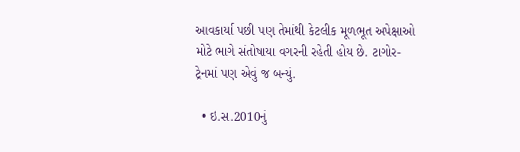આવકાર્યા પછી પણ તેમાંથી કેટલીક મૂળભૂત અપેક્ષાઓ મોટે ભાગે સંતોષાયા વગરની રહેતી હોય છે. ટાગોર-ટ્રેનમાં પણ એવું જ બન્યું.

  • ઇ.સ.2010નું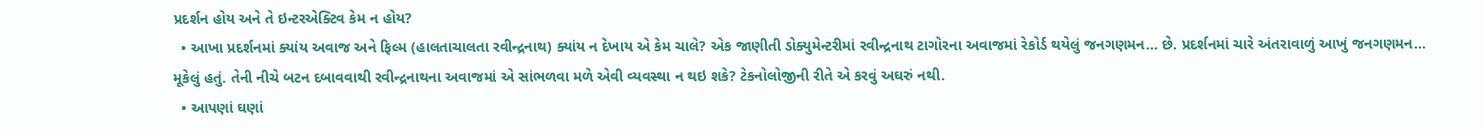પ્રદર્શન હોય અને તે ઇન્ટરએક્ટિવ કેમ ન હોય?
  • આખા પ્રદર્શનમાં ક્યાંય અવાજ અને ફિલ્મ (હાલતાચાલતા રવીન્દ્રનાથ) ક્યાંય ન દેખાય એ કેમ ચાલે? એક જાણીતી ડોક્યુમેન્ટરીમાં રવીન્દ્રનાથ ટાગોરના અવાજમાં રેકોર્ડ થયેલું જનગણમન... છે. પ્રદર્શનમાં ચારે અંતરાવાળું આખું જનગણમન... મૂકેલું હતું. તેની નીચે બટન દબાવવાથી રવીન્દ્રનાથના અવાજમાં એ સાંભળવા મળે એવી વ્યવસ્થા ન થઇ શકે? ટેકનોલોજીની રીતે એ કરવું અઘરું નથી.
  • આપણાં ઘણાં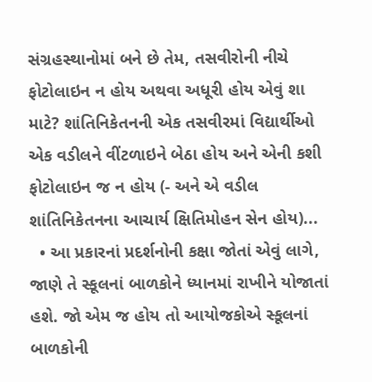સંગ્રહસ્થાનોમાં બને છે તેમ, તસવીરોની નીચે ફોટોલાઇન ન હોય અથવા અધૂરી હોય એવું શા માટે? શાંતિનિકેતનની એક તસવીરમાં વિદ્યાર્થીઓ એક વડીલને વીંટળાઇને બેઠા હોય અને એની કશી ફોટોલાઇન જ ન હોય (- અને એ વડીલ શાંતિનિકેતનના આચાર્ય ક્ષિતિમોહન સેન હોય)...
  • આ પ્રકારનાં પ્રદર્શનોની કક્ષા જોતાં એવું લાગે, જાણે તે સ્કૂલનાં બાળકોને ધ્યાનમાં રાખીને યોજાતાં હશે. જો એમ જ હોય તો આયોજકોએ સ્કૂલનાં બાળકોની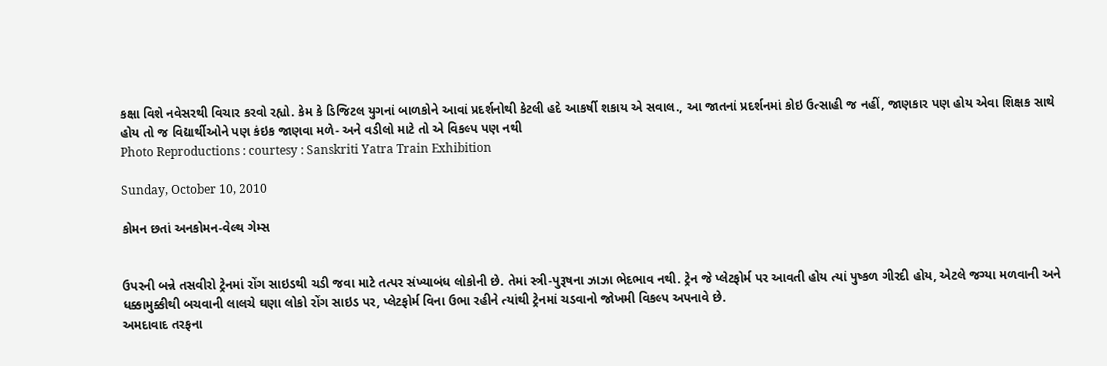કક્ષા વિશે નવેસરથી વિચાર કરવો રહ્યો. કેમ કે ડિજિટલ યુગનાં બાળકોને આવાં પ્રદર્શનોથી કેટલી હદે આકર્ષી શકાય એ સવાલ., આ જાતનાં પ્રદર્શનમાં કોઇ ઉત્સાહી જ નહીં, જાણકાર પણ હોય એવા શિક્ષક સાથે હોય તો જ વિદ્યાર્થીઓને પણ કંઇક જાણવા મળે- અને વડીલો માટે તો એ વિકલ્પ પણ નથી
Photo Reproductions : courtesy : Sanskriti Yatra Train Exhibition

Sunday, October 10, 2010

કોમન છતાં અનકોમન-વેલ્થ ગેમ્સ


ઉપરની બન્ને તસવીરો ટ્રેનમાં રોંગ સાઇડથી ચડી જવા માટે તત્પર સંખ્યાબંધ લોકોની છે. તેમાં સ્ત્રી-પુરૂષના ઝાઝા ભેદભાવ નથી. ટ્રેન જે પ્લેટફોર્મ પર આવતી હોય ત્યાં પુષ્કળ ગીરદી હોય, એટલે જગ્યા મળવાની અને ધક્કામુક્કીથી બચવાની લાલચે ઘણા લોકો રોંગ સાઇડ પર, પ્લેટફોર્મ વિના ઉભા રહીને ત્યાંથી ટ્રેનમાં ચડવાનો જોખમી વિકલ્પ અપનાવે છે.
અમદાવાદ તરફના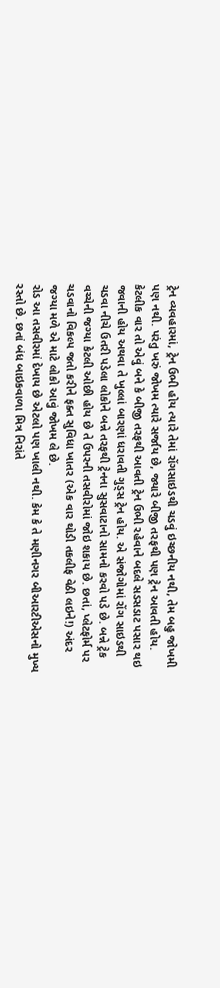ટ્રેન વ્યવહારમાં, ટ્રેન ઉભી હોય ત્યારે તેમાં રોંગસાઇડથી ચડવું ઇચ્છનીય નથી, તેમ બહુ જોખમી પણ નથી. પરંતુ ખરું જોખમ ત્યારે સર્જાય છે, જ્યારે બીજી તરફથી પણ ટ્રેન આવતી હોય. કેટલીક વાર તો એવું બને કે બીજી તરફથી આવતી ટ્રેન ઉભી રહેવાને બદલે સડસડાટ પસાર થઇ જવાની હોય અથવા તે ખુલ્લાં બારણાં ધરાવતી ગુડ્સ ટ્રેન હોય. એ સંજોગોમાં રોંગ સાઇડથી ચડવા નીચે ઉતરી પડેલા લોકોને બન્ને તરફથી ટ્રેનના સુસવાટાનો સામનો કરવો પડે છે. બન્ને ટ્રેક વચ્ચેની જગ્યા કેટલી ઓછી હોય છે તે ઉપરની તસવીરોમાં જોઇ શકાય છે. છતાં, પ્લેટફોર્મ પર ચડવાનો વિકલ્પ જતો કરીને ફક્ત સુવિધા ખાતર (એક વાર થોડી તકલીફ વેઠી લઇને!) અંદર જગ્યા મળે એ માટે લોકો આવું જોખમ લે છે.
રોડ આ તસવીરમાં દેખાય છે એટલો પણ ખાલી નથી. કેમ કે તે મણીનગર બીઆરટીએસનો મુખ્ય રસ્તો છે. છતાં બંધ બાઇકવાળા મિત્ર નિરાંતે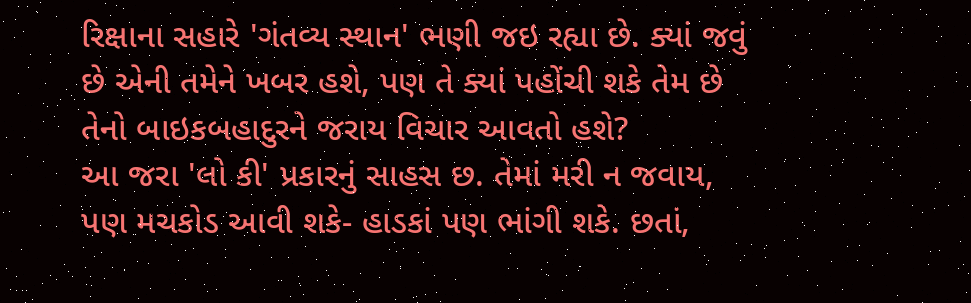રિક્ષાના સહારે 'ગંતવ્ય સ્થાન' ભણી જઇ રહ્યા છે. ક્યાં જવું છે એની તમેને ખબર હશે, પણ તે ક્યાં પહોંચી શકે તેમ છે તેનો બાઇકબહાદુરને જરાય વિચાર આવતો હશે?
આ જરા 'લો કી' પ્રકારનું સાહસ છ. તેમાં મરી ન જવાય, પણ મચકોડ આવી શકે- હાડકાં પણ ભાંગી શકે. છતાં,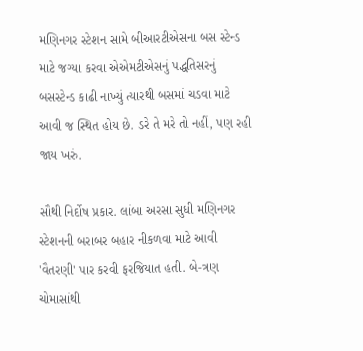મણિનગર સ્ટેશન સામે બીઆરટીએસના બસ સ્ટેન્ડ માટે જગ્યા કરવા એએમટીએસનું પદ્ધતિસરનું બસસ્ટેન્ડ કાઢી નાખ્યું ત્યારથી બસમાં ચડવા માટે આવી જ સ્થિત હોય છે. ડરે તે મરે તો નહીં, પણ રહી જાય ખરું.

સૌથી નિર્દોષ પ્રકાર. લાંબા અરસા સુધી મણિનગર સ્ટેશનની બરાબર બહાર નીકળવા માટે આવી 'વૈતરણી' પાર કરવી ફરજિયાત હતી. બે-ત્રણ ચોમાસાંથી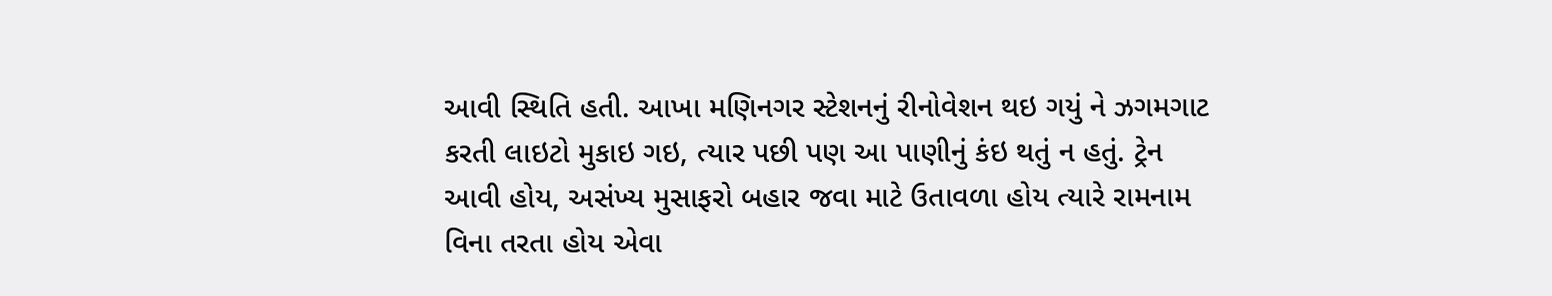આવી સ્થિતિ હતી. આખા મણિનગર સ્ટેશનનું રીનોવેશન થઇ ગયું ને ઝગમગાટ કરતી લાઇટો મુકાઇ ગઇ, ત્યાર પછી પણ આ પાણીનું કંઇ થતું ન હતું. ટ્રેન આવી હોય, અસંખ્ય મુસાફરો બહાર જવા માટે ઉતાવળા હોય ત્યારે રામનામ વિના તરતા હોય એવા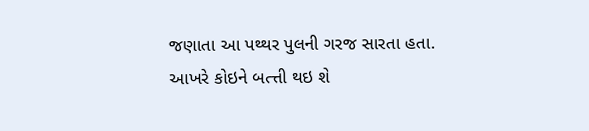જણાતા આ પથ્થર પુલની ગરજ સારતા હતા. આખરે કોઇને બત્ત્તી થઇ શે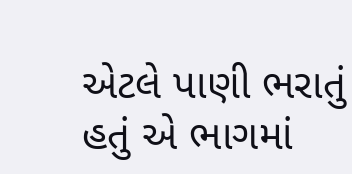એટલે પાણી ભરાતું હતું એ ભાગમાં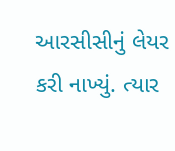આરસીસીનું લેયર કરી નાખ્યું. ત્યાર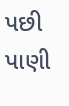પછી પાણી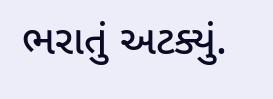ભરાતું અટક્યું.